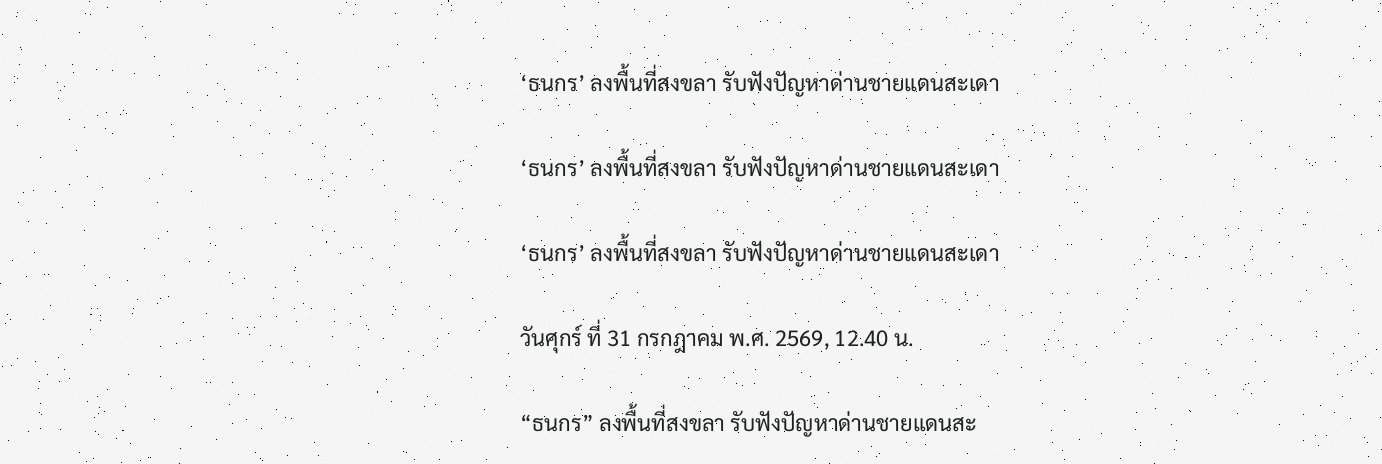‘ธนกร’ ลงพื้นที่สงขลา รับฟังปัญหาด่านชายแดนสะเดา

‘ธนกร’ ลงพื้นที่สงขลา รับฟังปัญหาด่านชายแดนสะเดา

‘ธนกร’ ลงพื้นที่สงขลา รับฟังปัญหาด่านชายแดนสะเดา

วันศุกร์ ที่ 31 กรกฎาคม พ.ศ. 2569, 12.40 น.

“ธนกร” ลงพื้นที่สงขลา รับฟังปัญหาด่านชายแดนสะ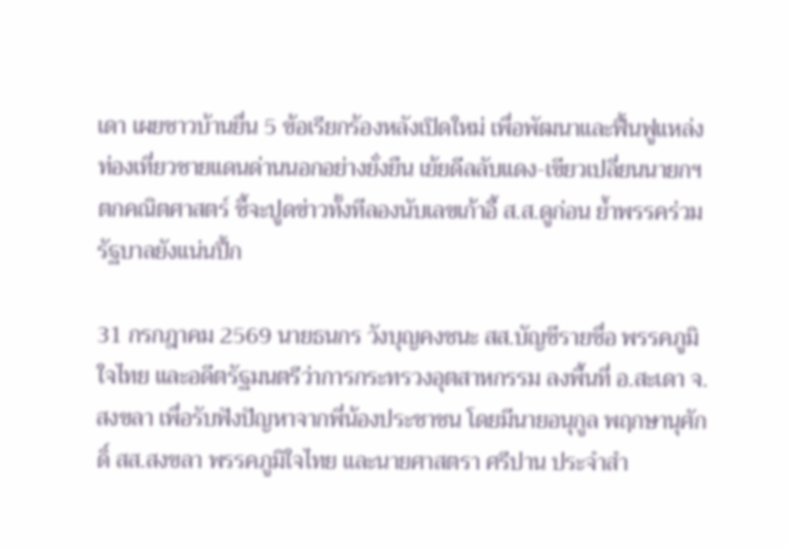เดา เผยชาวบ้านยื่น 5 ข้อเรียกร้องหลังเปิดใหม่ เพื่อพัฒนาและฟื้นฟูแหล่งท่องเที่ยวชายแดนด่านนอกอย่างยั่งยืน เย้ยดีลลับแดง-เขียวเปลี่ยนนายกฯ ตกคณิตศาสตร์ ชี้จะปูดข่าวทั้งทีลองนับเลขเก้าอี้ ส.ส.ดูก่อน ย้ำพรรคร่วมรัฐบาลยังแน่นปึ้ก

31 กรกฎาคม 2569 นายธนกร วังบุญคงชนะ สส.บัญชีรายชื่อ พรรคภูมิใจไทย และอดีตรัฐมนตรีว่าการกระทรวงอุตสาหกรรม ลงพื้นที่ อ.สะเดา จ.สงขลา เพื่อรับฟังปัญหาจากพี่น้องประชาชน โดยมีนายอนุกูล พฤกษานุศักดิ์ สส.สงขลา พรรคภูมิใจไทย และนายศาสตรา ศรีปาน ประจำสำ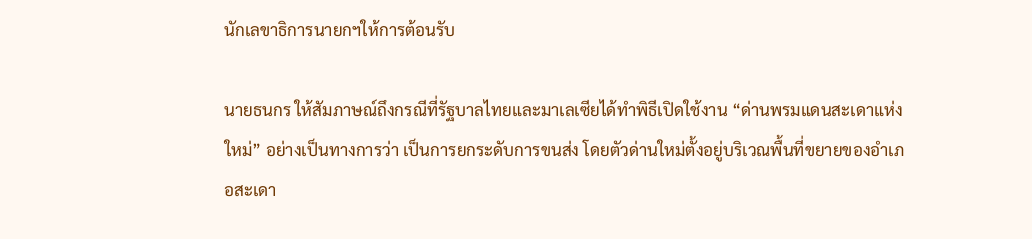นักเลขาธิการนายกฯให้การต้อนรับ

นายธนกร ให้สัมภาษณ์ถึงกรณีที่รัฐบาลไทยและมาเลเซียได้ทำพิธีเปิดใช้งาน “ด่านพรมแดนสะเดาแห่งใหม่” อย่างเป็นทางการว่า เป็นการยกระดับการขนส่ง โดยตัวด่านใหม่ตั้งอยู่บริเวณพื้นที่ขยายของอำเภอสะเดา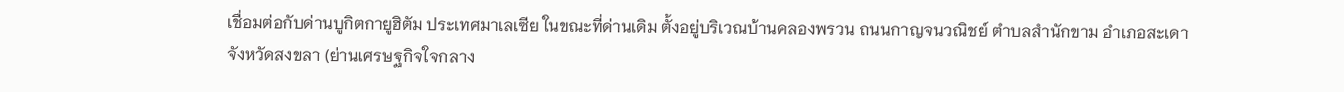เชื่อมต่อกับด่านบูกิตกายูฮิตัม ประเทศมาเลเซีย ในขณะที่ด่านเดิม ตั้งอยู่บริเวณบ้านคลองพรวน ถนนกาญจนวณิชย์ ตำบลสำนักขาม อำเภอสะเดา จังหวัดสงขลา (ย่านเศรษฐกิจใจกลาง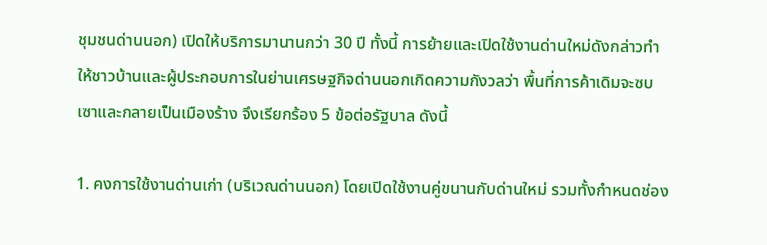ชุมชนด่านนอก) เปิดให้บริการมานานกว่า 30 ปี ทั้งนี้ การย้ายและเปิดใช้งานด่านใหม่ดังกล่าวทำให้ชาวบ้านและผู้ประกอบการในย่านเศรษฐกิจด่านนอกเกิดความกังวลว่า พื้นที่การค้าเดิมจะซบเซาและกลายเป็นเมืองร้าง จึงเรียกร้อง 5 ข้อต่อรัฐบาล ดังนี้

1. คงการใช้งานด่านเก่า (บริเวณด่านนอก) โดยเปิดใช้งานคู่ขนานกับด่านใหม่ รวมทั้งกำหนดช่อง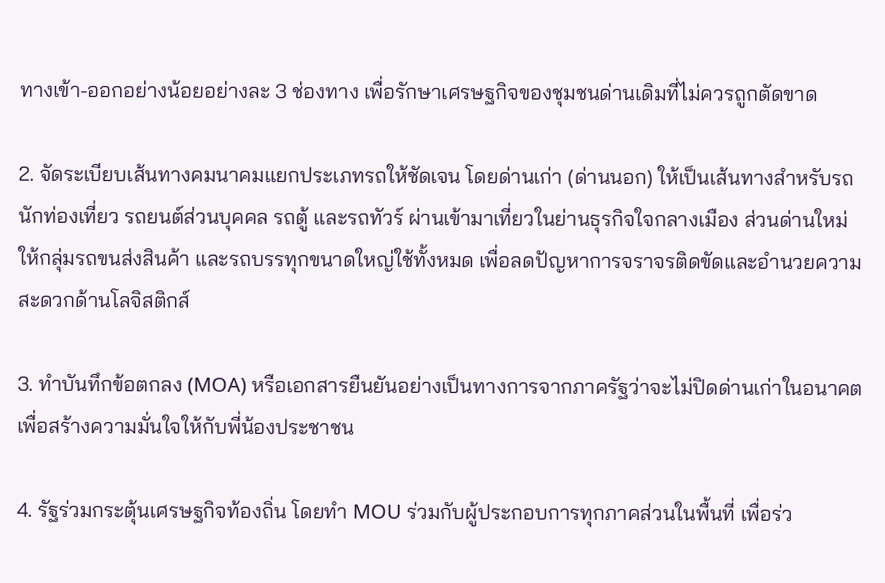ทางเข้า-ออกอย่างน้อยอย่างละ 3 ช่องทาง เพื่อรักษาเศรษฐกิจของชุมชนด่านเดิมที่ไม่ควรถูกตัดขาด

2. จัดระเบียบเส้นทางคมนาคมแยกประเภทรถให้ชัดเจน โดยด่านเก่า (ด่านนอก) ให้เป็นเส้นทางสำหรับรถนักท่องเที่ยว รถยนต์ส่วนบุคคล รถตู้ และรถทัวร์ ผ่านเข้ามาเที่ยวในย่านธุรกิจใจกลางเมือง ส่วนด่านใหม่ ให้กลุ่มรถขนส่งสินค้า และรถบรรทุกขนาดใหญ่ใช้ทั้งหมด เพื่อลดปัญหาการจราจรติดขัดและอำนวยความสะดวกด้านโลจิสติกส์

3. ทำบันทึกข้อตกลง (MOA) หรือเอกสารยืนยันอย่างเป็นทางการจากภาครัฐว่าจะไม่ปิดด่านเก่าในอนาคต เพื่อสร้างความมั่นใจให้กับพี่น้องประชาชน

4. รัฐร่วมกระตุ้นเศรษฐกิจท้องถิ่น โดยทำ MOU ร่วมกับผู้ประกอบการทุกภาคส่วนในพื้นที่ เพื่อร่ว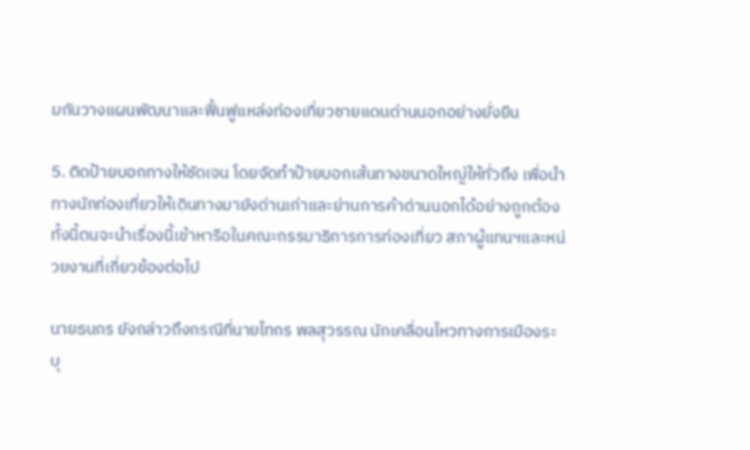มกันวางแผนพัฒนาและฟื้นฟูแหล่งท่องเที่ยวชายแดนด่านนอกอย่างยั่งยืน

5. ติดป้ายบอกทางให้ชัดเจน โดยจัดทำป้ายบอกเส้นทางขนาดใหญ่ให้ทั่วถึง เพื่อนำทางนักท่องเที่ยวให้เดินทางมายังด่านเก่าและย่านการค้าด่านนอกได้อย่างถูกต้อง  ทั้งนี้ตนจะนำเรื่องนี้เข้าหารือในคณะกรรมาธิการการท่องเที่ยว สภาผู้แทนฯและหน่วยงานที่เกี่ยวข้องต่อไป

นายธนกร ยังกล่าวถึงกรณีที่นายไทกร พลสุวรรณ นักเคลื่อนไหวทางการเมืองระบุ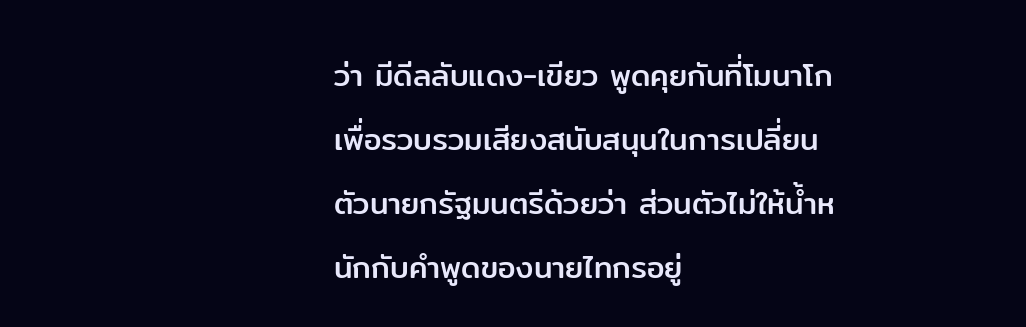ว่า มีดีลลับแดง-เขียว พูดคุยกันที่โมนาโกเพื่อรวบรวมเสียงสนับสนุนในการเปลี่ยนตัวนายกรัฐมนตรีด้วยว่า ส่วนตัวไม่ให้น้ำหนักกับคำพูดของนายไทกรอยู่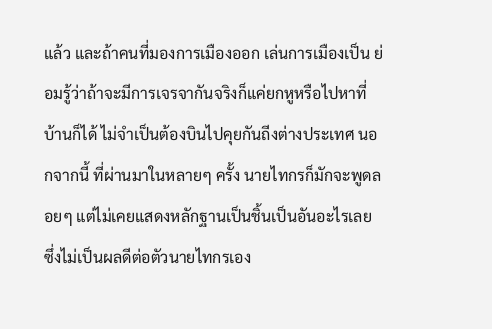แล้ว และถ้าคนที่มองการเมืองออก เล่นการเมืองเป็น ย่อมรู้ว่าถ้าจะมีการเจรจากันจริงก็แค่ยกหูหรือไปหาที่บ้านก็ได้ ไม่จำเป็นต้องบินไปคุยกันถีงต่างประเทศ นอกจากนี้ ที่ผ่านมาในหลายๆ ครั้ง นายไทกรก็มักจะพูดลอยๆ แต่ไม่เคยแสดงหลักฐานเป็นชิ้นเป็นอันอะไรเลย ซึ่งไม่เป็นผลดีต่อตัวนายไทกรเอง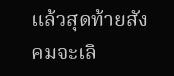แล้วสุดท้ายสังคมจะเลิ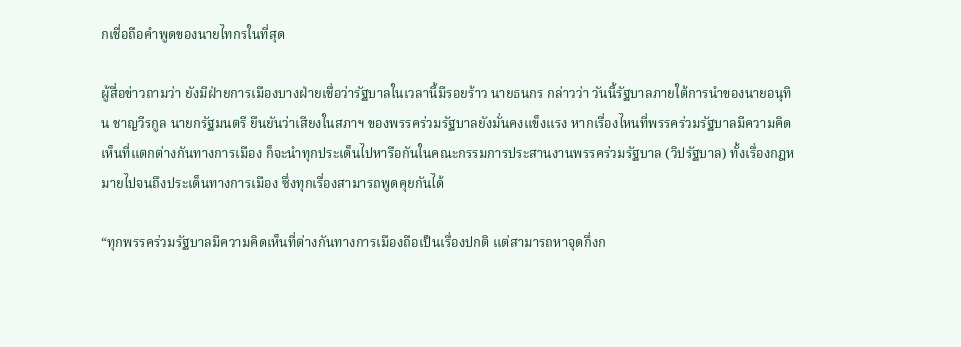กเชื่อถือคำพูดของนายไทกรในที่สุด

ผู้สื่อข่าวถามว่า ยังมีฝ่ายการเมืองบางฝ่ายเชื่อว่ารัฐบาลในเวลานี้มีรอยร้าว นายธนกร กล่าวว่า วันนี้รัฐบาลภายใต้การนำของนายอนุทิน ชาญวีรกูล นายกรัฐมนตรี ยืนยันว่าเสียงในสภาฯ ของพรรคร่วมรัฐบาลยังมั่นคงแข็งแรง หากเรื่องไหนที่พรรคร่วมรัฐบาลมีความคิดเห็นที่แตกต่างกันทางการเมือง ก็จะนำทุกประเด็นไปหารือกันในคณะกรรมการประสานงานพรรคร่วมรัฐบาล (วิปรัฐบาล) ทั้งเรื่องกฎหมายไปจนถึงประเด็นทางการเมือง ซึ่งทุกเรื่องสามารถพูดคุยกันได้

“ทุกพรรคร่วมรัฐบาลมีความคิดเห็นที่ต่างกันทางการเมืองถือเป็นเรื่องปกติ แต่สามารถหาจุดกึ่งก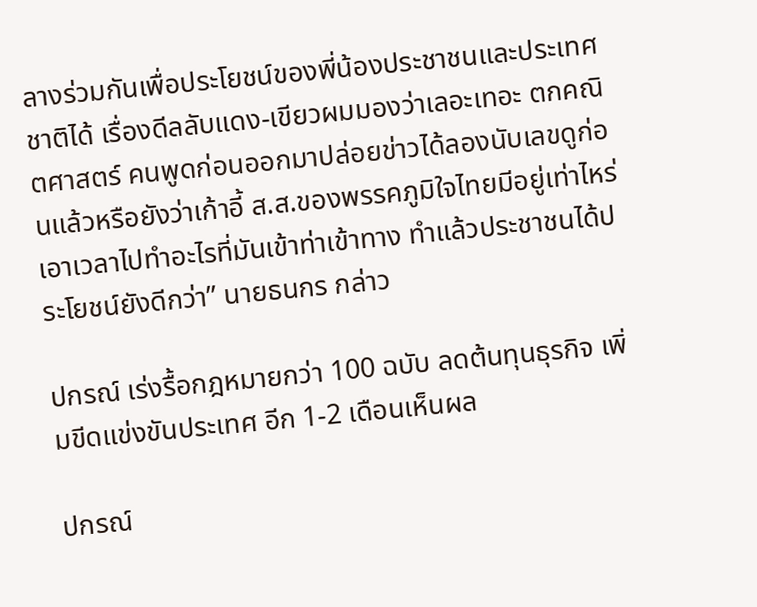ลางร่วมกันเพื่อประโยชน์ของพี่น้องประชาชนและประเทศชาติได้ เรื่องดีลลับแดง-เขียวผมมองว่าเลอะเทอะ ตกคณิตศาสตร์ คนพูดก่อนออกมาปล่อยข่าวได้ลองนับเลขดูก่อนแล้วหรือยังว่าเก้าอี้ ส.ส.ของพรรคภูมิใจไทยมีอยู่เท่าไหร่ เอาเวลาไปทำอะไรที่มันเข้าท่าเข้าทาง ทำแล้วประชาชนได้ประโยชน์ยังดีกว่า” นายธนกร กล่าว

ปกรณ์ เร่งรื้อกฎหมายกว่า 100 ฉบับ ลดต้นทุนธุรกิจ เพิ่มขีดแข่งขันประเทศ อีก 1-2 เดือนเห็นผล

ปกรณ์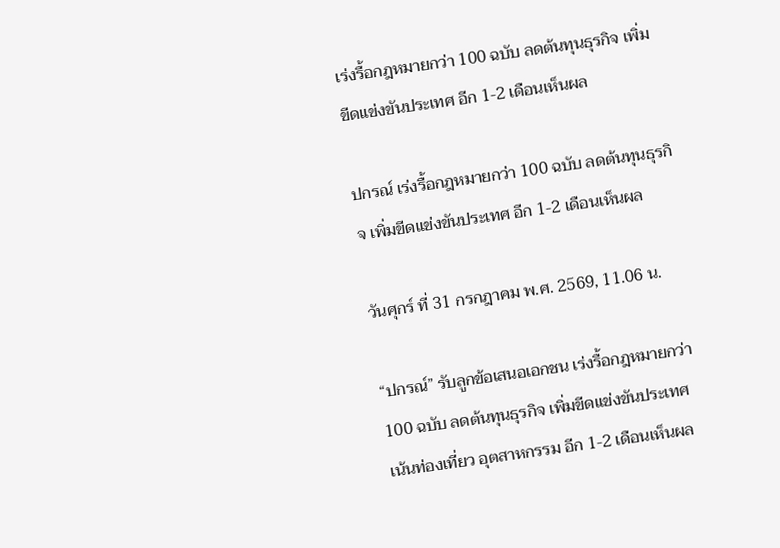เร่งรื้อกฎหมายกว่า 100 ฉบับ ลดต้นทุนธุรกิจ เพิ่มขีดแข่งขันประเทศ อีก 1-2 เดือนเห็นผล

ปกรณ์ เร่งรื้อกฎหมายกว่า 100 ฉบับ ลดต้นทุนธุรกิจ เพิ่มขีดแข่งขันประเทศ อีก 1-2 เดือนเห็นผล

วันศุกร์ ที่ 31 กรกฎาคม พ.ศ. 2569, 11.06 น.

“ปกรณ์” รับลูกข้อเสนอเอกชน เร่งรื้อกฎหมายกว่า 100 ฉบับ ลดต้นทุนธุรกิจ เพิ่มขีดแข่งขันประเทศ เน้นท่องเที่ยว อุตสาหกรรม อีก 1-2 เดือนเห็นผล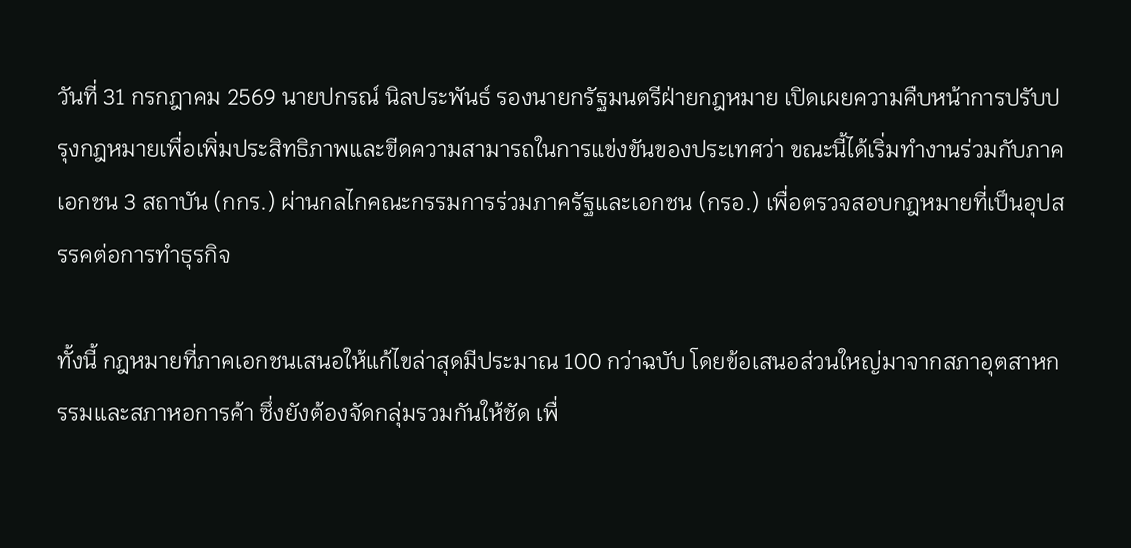วันที่ 31 กรกฎาคม 2569 นายปกรณ์ นิลประพันธ์ รองนายกรัฐมนตรีฝ่ายกฎหมาย เปิดเผยความคืบหน้าการปรับปรุงกฎหมายเพื่อเพิ่มประสิทธิภาพและขีดความสามารถในการแข่งขันของประเทศว่า ขณะนี้ได้เริ่มทำงานร่วมกับภาคเอกชน 3 สถาบัน (กกร.) ผ่านกลไกคณะกรรมการร่วมภาครัฐและเอกชน (กรอ.) เพื่อตรวจสอบกฎหมายที่เป็นอุปสรรคต่อการทำธุรกิจ

ทั้งนี้ กฎหมายที่ภาคเอกชนเสนอให้แก้ไขล่าสุดมีประมาณ 100 กว่าฉบับ โดยข้อเสนอส่วนใหญ่มาจากสภาอุตสาหกรรมและสภาหอการค้า ซึ่งยังต้องจัดกลุ่มรวมกันให้ชัด เพื่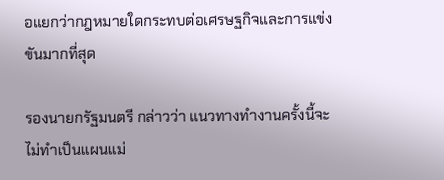อแยกว่ากฎหมายใดกระทบต่อเศรษฐกิจและการแข่งขันมากที่สุด

รองนายกรัฐมนตรี กล่าวว่า แนวทางทำงานครั้งนี้จะไม่ทำเป็นแผนแม่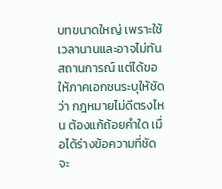บทขนาดใหญ่ เพราะใช้เวลานานและอาจไม่ทันสถานการณ์ แต่ได้ขอให้ภาคเอกชนระบุให้ชัดว่า กฎหมายไม่ดีตรงไหน ต้องแก้ถ้อยคำใด เมื่อได้ร่างข้อความที่ชัด จะ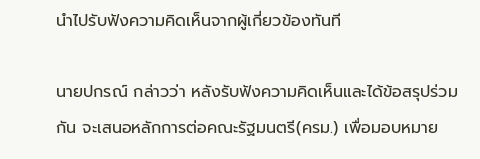นำไปรับฟังความคิดเห็นจากผู้เกี่ยวข้องทันที

นายปกรณ์ กล่าวว่า หลังรับฟังความคิดเห็นและได้ข้อสรุปร่วมกัน จะเสนอหลักการต่อคณะรัฐมนตรี(ครม.) เพื่อมอบหมาย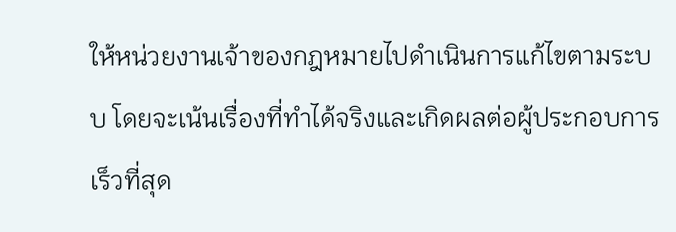ให้หน่วยงานเจ้าของกฎหมายไปดำเนินการแก้ไขตามระบบ โดยจะเน้นเรื่องที่ทำได้จริงและเกิดผลต่อผู้ประกอบการเร็วที่สุด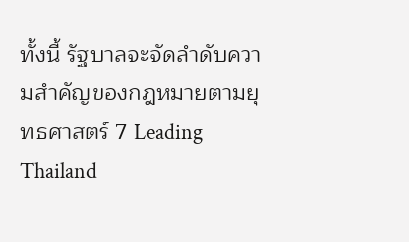ทั้งนี้ รัฐบาลจะจัดลำดับความสำคัญของกฎหมายตามยุทธศาสตร์ 7 Leading Thailand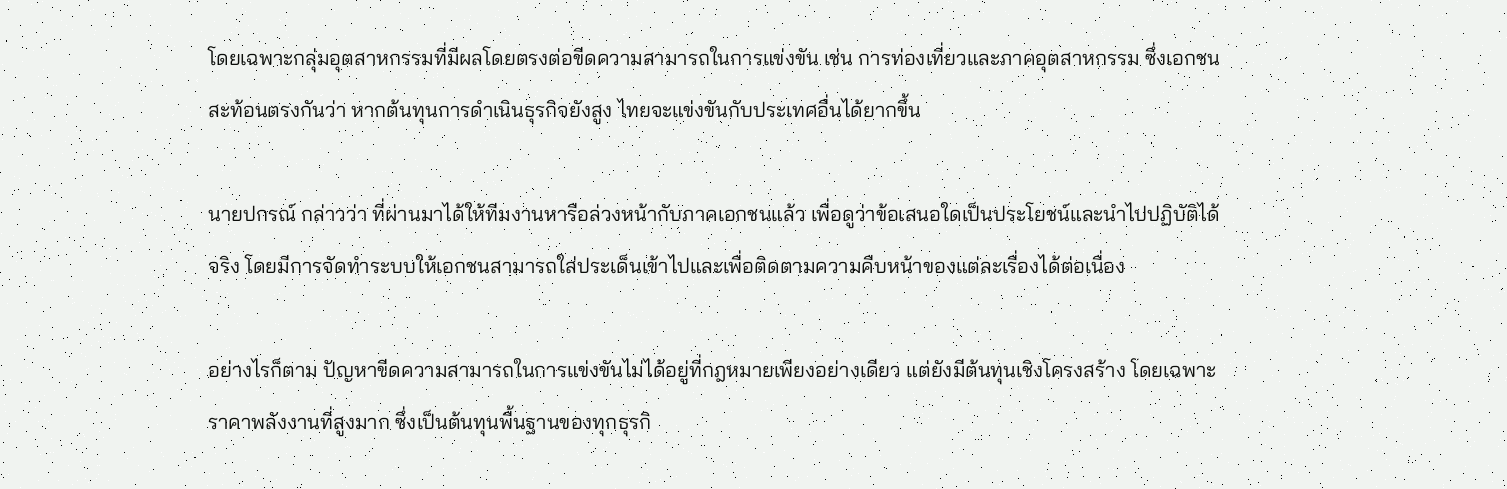โดยเฉพาะกลุ่มอุตสาหกรรมที่มีผลโดยตรงต่อขีดความสามารถในการแข่งขัน เช่น การท่องเที่ยวและภาคอุตสาหกรรม ซึ่งเอกชนสะท้อนตรงกันว่า หากต้นทุนการดำเนินธุรกิจยังสูง ไทยจะแข่งขันกับประเทศอื่นได้ยากขึ้น

นายปกรณ์ กล่าวว่า ที่ผ่านมาได้ให้ทีมงานหารือล่วงหน้ากับภาคเอกชนแล้ว เพื่อดูว่าข้อเสนอใดเป็นประโยชน์และนำไปปฏิบัติได้จริง โดยมีการจัดทำระบบให้เอกชนสามารถใส่ประเด็นเข้าไปและเพื่อติดตามความคืบหน้าของแต่ละเรื่องได้ต่อเนื่อง

อย่างไรก็ตาม ปัญหาขีดความสามารถในการแข่งขันไม่ได้อยู่ที่กฎหมายเพียงอย่างเดียว แต่ยังมีต้นทุนเชิงโครงสร้าง โดยเฉพาะราคาพลังงานที่สูงมาก ซึ่งเป็นต้นทุนพื้นฐานของทุกธุรกิ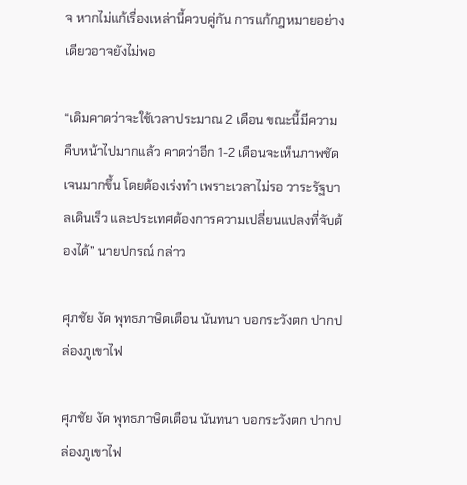จ หากไม่แก้เรื่องเหล่านี้ควบคู่กัน การแก้กฎหมายอย่างเดียวอาจยังไม่พอ

“เดิมคาดว่าจะใช้เวลาประมาณ 2 เดือน ขณะนี้มีความคืบหน้าไปมากแล้ว คาดว่าอีก 1-2 เดือนจะเห็นภาพชัดเจนมากขึ้น โดยต้องเร่งทำ เพราะเวลาไม่รอ วาระรัฐบาลเดินเร็ว และประเทศต้องการความเปลี่ยนแปลงที่จับต้องได้” นายปกรณ์ กล่าว

ศุภชัย งัด พุทธภาษิตเตือน นันทนา บอกระวังตก ปากปล่องภูเขาไฟ

ศุภชัย งัด พุทธภาษิตเตือน นันทนา บอกระวังตก ปากปล่องภูเขาไฟ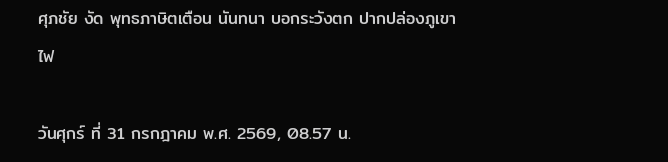ศุภชัย งัด พุทธภาษิตเตือน นันทนา บอกระวังตก ปากปล่องภูเขาไฟ

วันศุกร์ ที่ 31 กรกฎาคม พ.ศ. 2569, 08.57 น.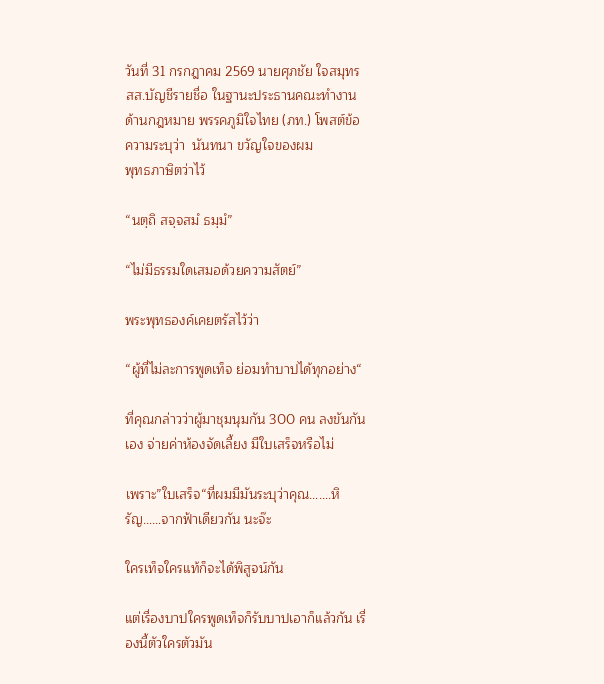วันที่ 31 กรกฎาคม 2569 นายศุภชัย ใจสมุทร สส.บัญชีรายชื่อ ในฐานะประธานคณะทำงานด้านกฎหมาย พรรคภูมิใจไทย (ภท.) โพสต์ข้อความระบุว่า  นันทนา ขวัญใจของผม
พุทธภาษิตว่าไว้

“นตฺถิ สจฺจสมํ ธมฺมํ”

“ไม่มีธรรมใดเสมอด้วยความสัตย์”

พระพุทธองค์เคยตรัสไว้ว่า

“ผู้ที่ไม่ละการพูดเท็จ ย่อมทำบาปได้ทุกอย่าง“

ที่คุณกล่าวว่าผู้มาชุมนุมกัน 300 คน ลงขันกันเอง จ่ายค่าห้องจัดเลี้ยง มีใบเสร็จหรือไม่

เพราะ”ใบเสร็จ“ที่ผมมีมันระบุว่าคุณ…….หิรัญ……จากฟ้าเดียวกัน นะจ๊ะ

ใครเท็จใครแท้ก็จะได้พิสูจน์กัน

แต่เรื่องบาปใครพูดเท็จก็รับบาปเอาก็แล้วกัน เรื่องนี้ตัวใครตัวมัน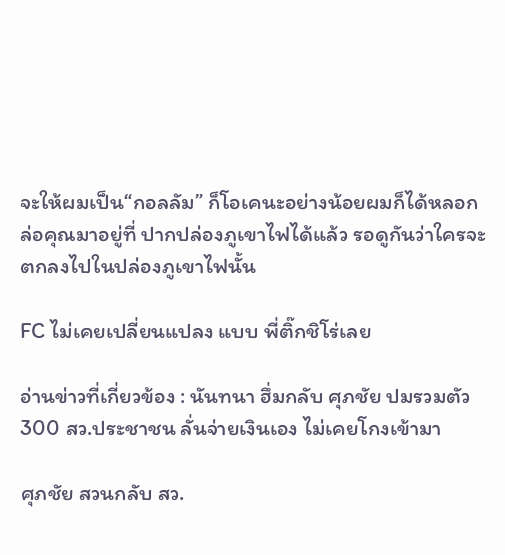จะให้ผมเป็น“กอลลัม” ก็โอเคนะอย่างน้อยผมก็ได้หลอกล่อคุณมาอยู่ที่ ปากปล่องภูเขาไฟได้แล้ว รอดูกันว่าใครจะตกลงไปในปล่องภูเขาไฟนั้น

FC ไม่เคยเปลี่ยนแปลง แบบ พี่ติ๊กชิโร่เลย

อ่านข่าวที่เกี่ยวข้อง : นันทนา ฮึ่มกลับ ศุภชัย ปมรวมตัว 300 สว.ประชาชน ลั่นจ่ายเงินเอง ไม่เคยโกงเข้ามา

ศุภชัย สวนกลับ สว.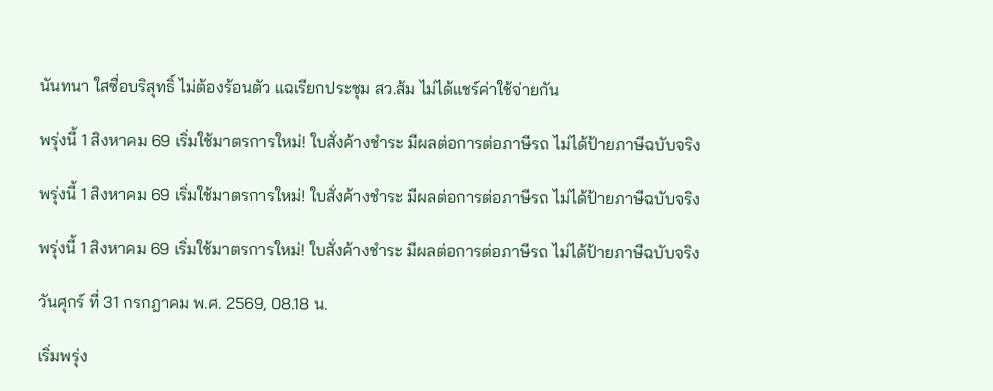นันทนา ใสซื่อบริสุทธิ์ ไม่ต้องร้อนตัว แฉเรียกประชุม สว.ส้ม ไม่ได้แชร์ค่าใช้จ่ายกัน

พรุ่งนี้ 1 สิงหาคม 69 เริ่มใช้มาตรการใหม่! ใบสั่งค้างชำระ มีผลต่อการต่อภาษีรถ ไม่ได้ป้ายภาษีฉบับจริง

พรุ่งนี้ 1 สิงหาคม 69 เริ่มใช้มาตรการใหม่! ใบสั่งค้างชำระ มีผลต่อการต่อภาษีรถ ไม่ได้ป้ายภาษีฉบับจริง

พรุ่งนี้ 1 สิงหาคม 69 เริ่มใช้มาตรการใหม่! ใบสั่งค้างชำระ มีผลต่อการต่อภาษีรถ ไม่ได้ป้ายภาษีฉบับจริง

วันศุกร์ ที่ 31 กรกฎาคม พ.ศ. 2569, 08.18 น.

เริ่มพรุ่ง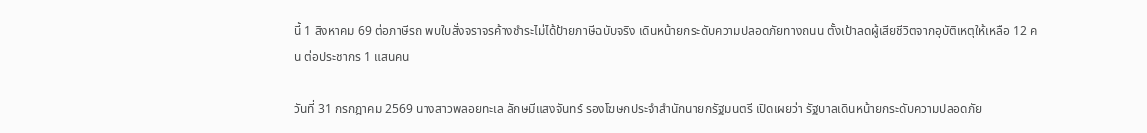นี้ 1 สิงหาคม 69 ต่อภาษีรถ พบใบสั่งจราจรค้างชำระไม่ได้ป้ายภาษีฉบับจริง เดินหน้ายกระดับความปลอดภัยทางถนน ตั้งเป้าลดผู้เสียชีวิตจากอุบัติเหตุให้เหลือ 12 คน ต่อประชากร 1 แสนคน

วันที่ 31 กรกฎาคม 2569 นางสาวพลอยทะเล ลักษมีแสงจันทร์ รองโฆษกประจำสำนักนายกรัฐมนตรี เปิดเผยว่า รัฐบาลเดินหน้ายกระดับความปลอดภัย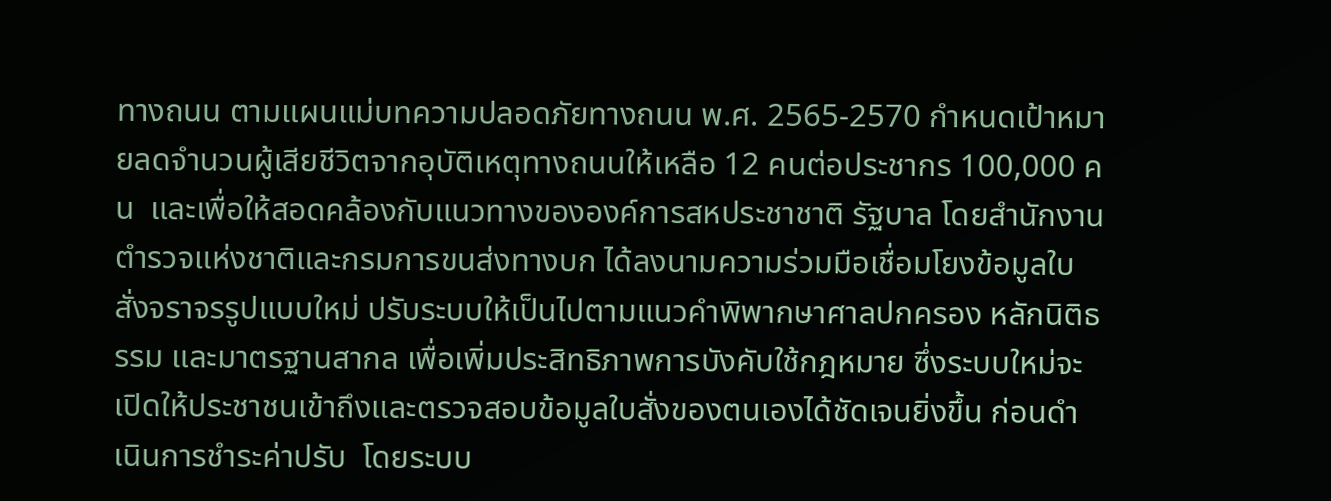ทางถนน ตามแผนแม่บทความปลอดภัยทางถนน พ.ศ. 2565-2570 กำหนดเป้าหมายลดจำนวนผู้เสียชีวิตจากอุบัติเหตุทางถนนให้เหลือ 12 คนต่อประชากร 100,000 คน  และเพื่อให้สอดคล้องกับแนวทางขององค์การสหประชาชาติ รัฐบาล โดยสำนักงานตำรวจแห่งชาติและกรมการขนส่งทางบก ได้ลงนามความร่วมมือเชื่อมโยงข้อมูลใบสั่งจราจรรูปแบบใหม่ ปรับระบบให้เป็นไปตามแนวคำพิพากษาศาลปกครอง หลักนิติธรรม และมาตรฐานสากล เพื่อเพิ่มประสิทธิภาพการบังคับใช้กฎหมาย ซึ่งระบบใหม่จะเปิดให้ประชาชนเข้าถึงและตรวจสอบข้อมูลใบสั่งของตนเองได้ชัดเจนยิ่งขึ้น ก่อนดำเนินการชำระค่าปรับ  โดยระบบ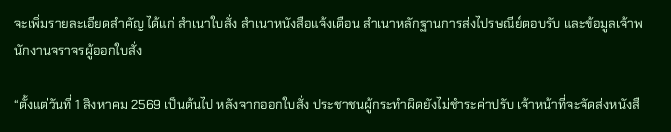จะเพิ่มรายละเอียดสำคัญ ได้แก่ สำเนาใบสั่ง สำเนาหนังสือแจ้งเตือน สำเนาหลักฐานการส่งไปรษณีย์ตอบรับ และข้อมูลเจ้าพนักงานจราจรผู้ออกใบสั่ง

“ตั้งแต่วันที่ 1 สิงหาคม 2569 เป็นต้นไป หลังจากออกใบสั่ง ประชาชนผู้กระทำผิดยังไม่ชำระค่าปรับ เจ้าหน้าที่จะจัดส่งหนังสื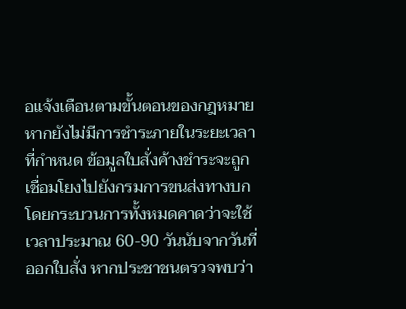อแจ้งเตือนตามขั้นตอนของกฎหมาย หากยังไม่มีการชำระภายในระยะเวลาที่กำหนด ข้อมูลใบสั่งค้างชำระจะถูกเชื่อมโยงไปยังกรมการขนส่งทางบก โดยกระบวนการทั้งหมดคาดว่าจะใช้เวลาประมาณ 60-90 วันนับจากวันที่ออกใบสั่ง หากประชาชนตรวจพบว่า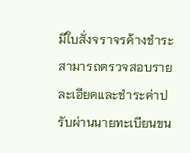มีใบสั่งจราจรค้างชำระ สามารถตรวจสอบรายละเอียดและชำระค่าปรับผ่านนายทะเบียนขน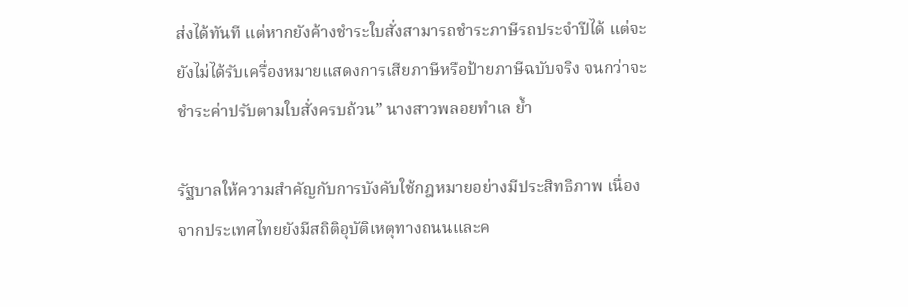ส่งได้ทันที แต่หากยังค้างชำระใบสั่งสามารถชำระภาษีรถประจำปีได้ แต่จะยังไม่ได้รับเครื่องหมายแสดงการเสียภาษีหรือป้ายภาษีฉบับจริง จนกว่าจะชำระค่าปรับตามใบสั่งครบถ้วน” นางสาวพลอยทำเล ย้ำ

รัฐบาลให้ความสำคัญกับการบังคับใช้กฎหมายอย่างมีประสิทธิภาพ เนื่องจากประเทศไทยยังมีสถิติอุบัติเหตุทางถนนและค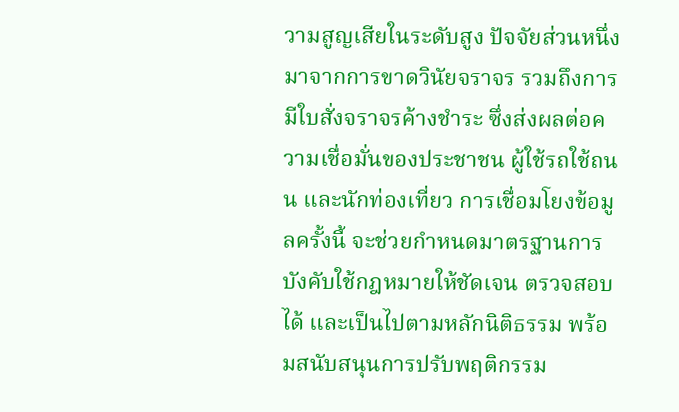วามสูญเสียในระดับสูง ปัจจัยส่วนหนึ่งมาจากการขาดวินัยจราจร รวมถึงการมีใบสั่งจราจรค้างชำระ ซึ่งส่งผลต่อความเชื่อมั่นของประชาชน ผู้ใช้รถใช้ถนน และนักท่องเที่ยว การเชื่อมโยงข้อมูลครั้งนี้ จะช่วยกำหนดมาตรฐานการบังคับใช้กฎหมายให้ชัดเจน ตรวจสอบได้ และเป็นไปตามหลักนิติธรรม พร้อมสนับสนุนการปรับพฤติกรรม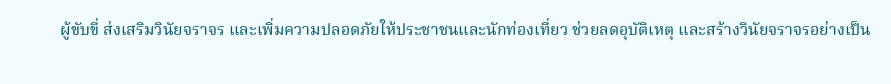ผู้ขับขี่ ส่งเสริมวินัยจราจร และเพิ่มความปลอดภัยให้ประชาชนและนักท่องเที่ยว ช่วยลดอุบัติเหตุ และสร้างวินัยจราจรอย่างเป็น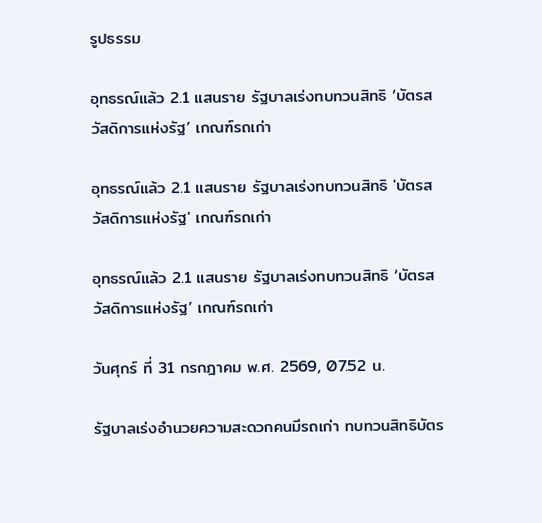รูปธรรม

อุทธรณ์แล้ว 2.1 แสนราย รัฐบาลเร่งทบทวนสิทธิ ‘บัตรสวัสดิการแห่งรัฐ’ เกณฑ์รถเก่า

อุทธรณ์แล้ว 2.1 แสนราย รัฐบาลเร่งทบทวนสิทธิ 'บัตรสวัสดิการแห่งรัฐ' เกณฑ์รถเก่า

อุทธรณ์แล้ว 2.1 แสนราย รัฐบาลเร่งทบทวนสิทธิ ‘บัตรสวัสดิการแห่งรัฐ’ เกณฑ์รถเก่า

วันศุกร์ ที่ 31 กรกฎาคม พ.ศ. 2569, 07.52 น.

รัฐบาลเร่งอำนวยความสะดวกคนมีรถเก่า ทบทวนสิทธิบัตร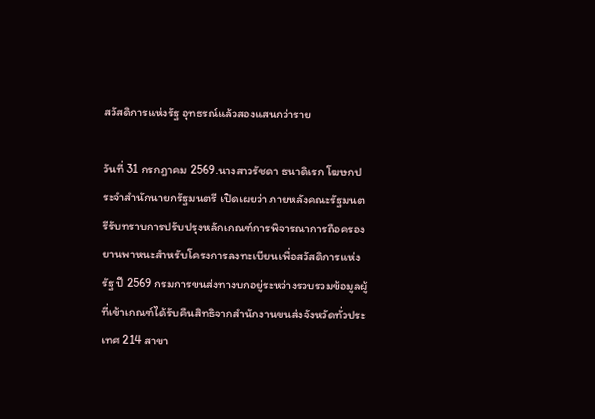สวัสดิการแห่งรัฐ อุทธรณ์แล้วสองแสนกว่าราย

วันที่ 31 กรกฎาคม 2569.นางสาวรัชดา ธนาดิเรก โฆษกประจำสำนักนายกรัฐมนตรี เปิดเผยว่า ภายหลังคณะรัฐมนตรีรับทราบการปรับปรุงหลักเกณฑ์การพิจารณาการถือครองยานพาหนะสำหรับโครงการลงทะเบียนเพื่อสวัสดิการแห่งรัฐ ปี 2569 กรมการขนส่งทางบกอยู่ระหว่างรวบรวมข้อมูลผู้ที่เข้าเกณฑ์ได้รับคืนสิทธิจากสำนักงานขนส่งจังหวัดทั่วประเทศ 214 สาขา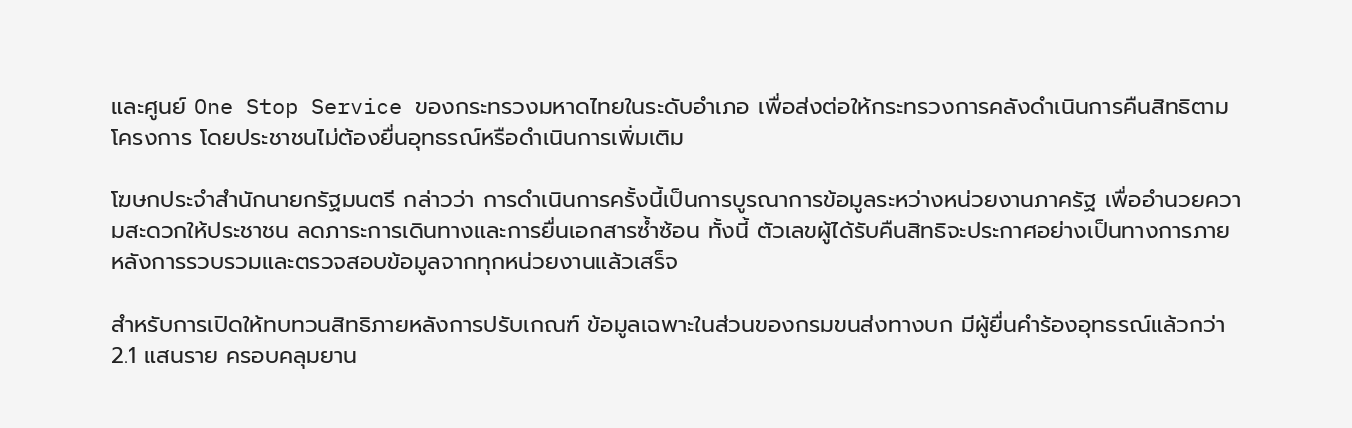และศูนย์ One Stop Service ของกระทรวงมหาดไทยในระดับอำเภอ เพื่อส่งต่อให้กระทรวงการคลังดำเนินการคืนสิทธิตามโครงการ โดยประชาชนไม่ต้องยื่นอุทธรณ์หรือดำเนินการเพิ่มเติม

โฆษกประจำสำนักนายกรัฐมนตรี กล่าวว่า การดำเนินการครั้งนี้เป็นการบูรณาการข้อมูลระหว่างหน่วยงานภาครัฐ เพื่ออำนวยความสะดวกให้ประชาชน ลดภาระการเดินทางและการยื่นเอกสารซ้ำซ้อน ทั้งนี้ ตัวเลขผู้ได้รับคืนสิทธิจะประกาศอย่างเป็นทางการภายหลังการรวบรวมและตรวจสอบข้อมูลจากทุกหน่วยงานแล้วเสร็จ

สำหรับการเปิดให้ทบทวนสิทธิภายหลังการปรับเกณฑ์ ข้อมูลเฉพาะในส่วนของกรมขนส่งทางบก มีผู้ยื่นคำร้องอุทธรณ์แล้วกว่า 2.1 แสนราย ครอบคลุมยาน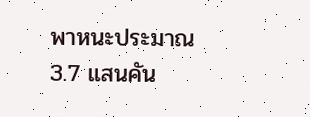พาหนะประมาณ 3.7 แสนคัน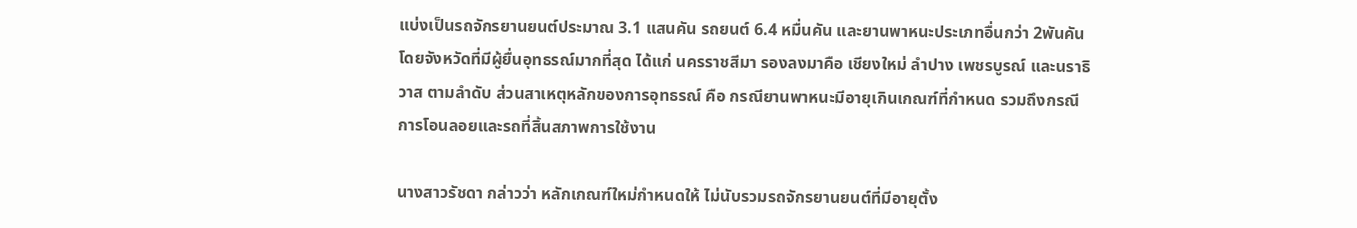แบ่งเป็นรถจักรยานยนต์ประมาณ 3.1 แสนคัน รถยนต์ 6.4 หมื่นคัน และยานพาหนะประเภทอื่นกว่า 2พันคัน โดยจังหวัดที่มีผู้ยื่นอุทธรณ์มากที่สุด ได้แก่ นครราชสีมา รองลงมาคือ เชียงใหม่ ลำปาง เพชรบูรณ์ และนราธิวาส ตามลำดับ ส่วนสาเหตุหลักของการอุทธรณ์ คือ กรณียานพาหนะมีอายุเกินเกณฑ์ที่กำหนด รวมถึงกรณีการโอนลอยและรถที่สิ้นสภาพการใช้งาน

นางสาวรัชดา กล่าวว่า หลักเกณฑ์ใหม่กำหนดให้ ไม่นับรวมรถจักรยานยนต์ที่มีอายุตั้ง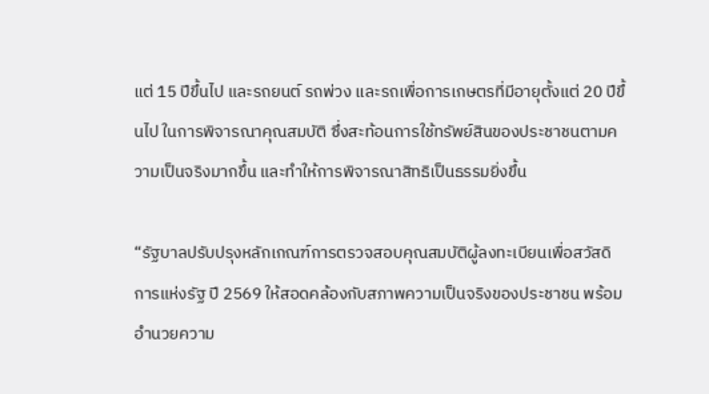แต่ 15 ปีขึ้นไป และรถยนต์ รถพ่วง และรถเพื่อการเกษตรที่มีอายุตั้งแต่ 20 ปีขึ้นไป ในการพิจารณาคุณสมบัติ ซึ่งสะท้อนการใช้ทรัพย์สินของประชาชนตามความเป็นจริงมากขึ้น และทำให้การพิจารณาสิทธิเป็นธรรมยิ่งขึ้น

“รัฐบาลปรับปรุงหลักเกณฑ์การตรวจสอบคุณสมบัติผู้ลงทะเบียนเพื่อสวัสดิการแห่งรัฐ ปี 2569 ให้สอดคล้องกับสภาพความเป็นจริงของประชาชน พร้อมอำนวยความ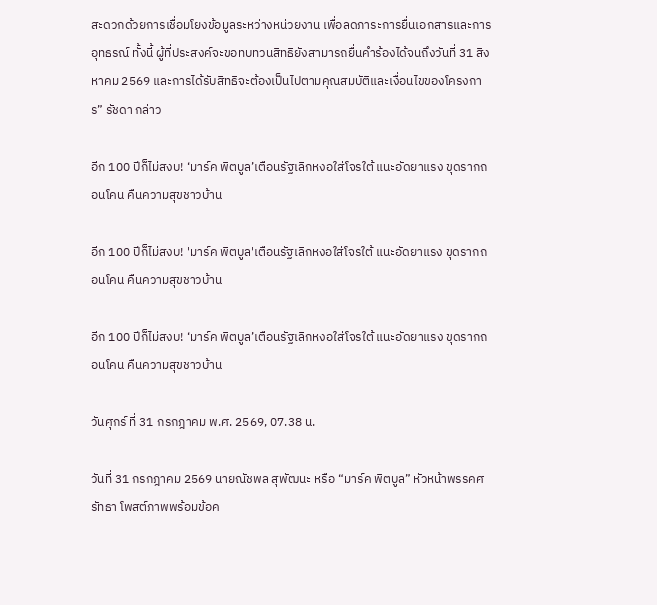สะดวกด้วยการเชื่อมโยงข้อมูลระหว่างหน่วยงาน เพื่อลดภาระการยื่นเอกสารและการอุทธรณ์ ทั้งนี้ ผู้ที่ประสงค์จะขอทบทวนสิทธิยังสามารถยื่นคำร้องได้จนถึงวันที่ 31 สิงหาคม 2569 และการได้รับสิทธิจะต้องเป็นไปตามคุณสมบัติและเงื่อนไขของโครงการ” รัชดา กล่าว

อีก 100 ปีก็ไม่สงบ! ‘มาร์ค พิตบูล’เตือนรัฐเลิกหงอใส่โจรใต้ แนะอัดยาแรง ขุดรากถอนโคน คืนความสุขชาวบ้าน

อีก 100 ปีก็ไม่สงบ! 'มาร์ค พิตบูล'เตือนรัฐเลิกหงอใส่โจรใต้ แนะอัดยาแรง ขุดรากถอนโคน คืนความสุขชาวบ้าน

อีก 100 ปีก็ไม่สงบ! ‘มาร์ค พิตบูล’เตือนรัฐเลิกหงอใส่โจรใต้ แนะอัดยาแรง ขุดรากถอนโคน คืนความสุขชาวบ้าน

วันศุกร์ ที่ 31 กรกฎาคม พ.ศ. 2569, 07.38 น.

วันที่ 31 กรกฎาคม 2569 นายณัชพล สุพัฒนะ หรือ “มาร์ค พิตบูล” หัวหน้าพรรคศรัทธา โพสต์ภาพพร้อมข้อค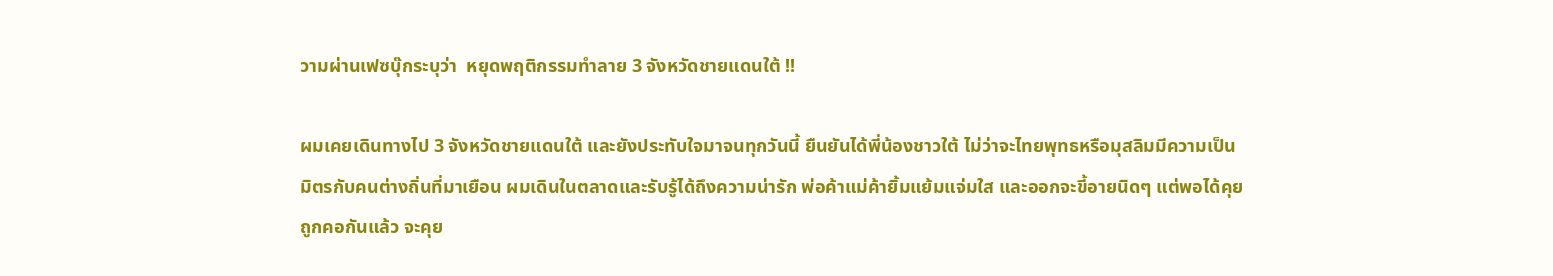วามผ่านเฟซบุ๊กระบุว่า  หยุดพฤติกรรมทำลาย 3 จังหวัดชายแดนใต้ !!

ผมเคยเดินทางไป 3 จังหวัดชายแดนใต้ และยังประทับใจมาจนทุกวันนี้ ยืนยันได้พี่น้องชาวใต้ ไม่ว่าจะไทยพุทธหรือมุสลิมมีความเป็นมิตรกับคนต่างถิ่นที่มาเยือน ผมเดินในตลาดและรับรู้ได้ถึงความน่ารัก พ่อค้าแม่ค้ายิ้มแย้มแจ่มใส และออกจะขี้อายนิดๆ แต่พอได้คุยถูกคอกันแล้ว จะคุย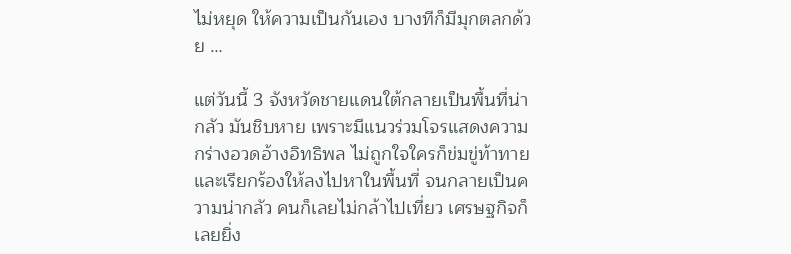ไม่หยุด ให้ความเป็นกันเอง บางทีก็มีมุกตลกด้วย …

แต่วันนี้ 3 จังหวัดชายแดนใต้กลายเป็นพื้นที่น่ากลัว มันชิบหาย เพราะมีแนวร่วมโจรแสดงความกร่างอวดอ้างอิทธิพล ไม่ถูกใจใครก็ข่มขู่ท้าทายและเรียกร้องให้ลงไปหาในพื้นที่ จนกลายเป็นความน่ากลัว คนก็เลยไม่กล้าไปเที่ยว เศรษฐกิจก็เลยยิ่ง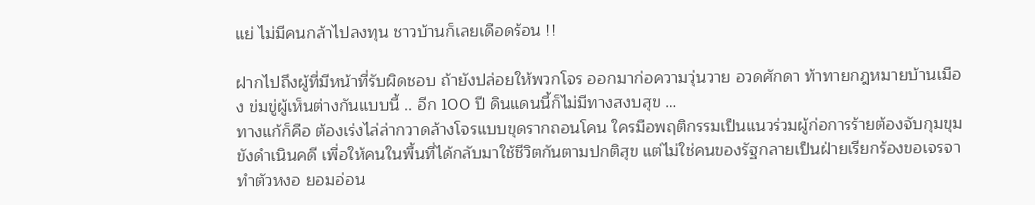แย่ ไม่มีคนกล้าไปลงทุน ชาวบ้านก็เลยเดือดร้อน !!

ฝากไปถึงผู้ที่มีหน้าที่รับผิดชอบ ถ้ายังปล่อยให้พวกโจร ออกมาก่อความวุ่นวาย อวดศักดา ท้าทายกฎหมายบ้านเมือง ข่มขู่ผู้เห็นต่างกันแบบนี้ .. อีก 100 ปี ดินแดนนี้ก็ไม่มีทางสงบสุข …
ทางแก้ก็คือ ต้องเร่งไล่ล่ากวาดล้างโจรแบบขุดรากถอนโคน ใครมือพฤติกรรมเป็นแนวร่วมผู้ก่อการร้ายต้องจับกุมขุมขังดำเนินคดี เพื่อให้คนในพื้นที่ได้กลับมาใช้ชีวิตกันตามปกติสุข แต่ไม่ใช่คนของรัฐกลายเป็นฝ่ายเรียกร้องขอเจรจา ทำตัวหงอ ยอมอ่อน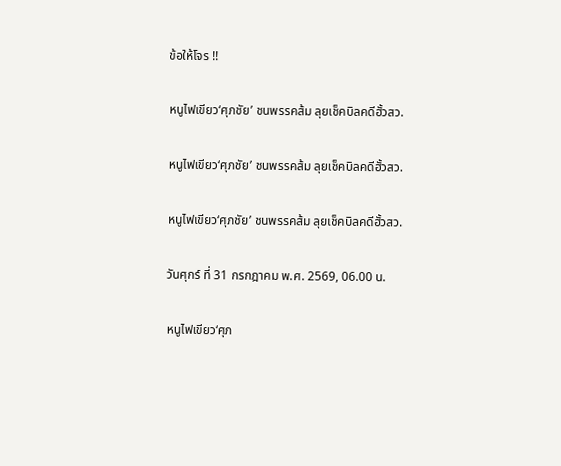ข้อให้โจร !!

หนูไฟเขียว‘ศุภชัย’ ชนพรรคส้ม ลุยเช็คบิลคดีฮั้วสว.

หนูไฟเขียว‘ศุภชัย’ ชนพรรคส้ม ลุยเช็คบิลคดีฮั้วสว.

หนูไฟเขียว‘ศุภชัย’ ชนพรรคส้ม ลุยเช็คบิลคดีฮั้วสว.

วันศุกร์ ที่ 31 กรกฎาคม พ.ศ. 2569, 06.00 น.

หนูไฟเขียว‘ศุภ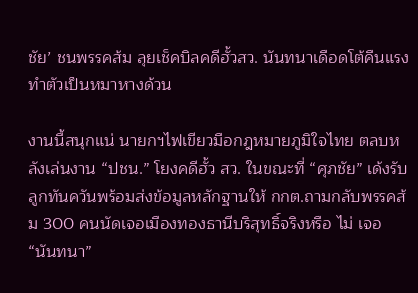ชัย’ ชนพรรคส้ม ลุยเช็คบิลคดีฮั้วสว. นันทนาเดือดโต้คืนแรง ทำตัวเป็นหมาหางด้วน

งานนี้สนุกแน่ นายกฯไฟเขียวมือกฎหมายภูมิใจไทย ตลบหลังเล่นงาน “ปชน.” โยงคดีฮั้ว สว. ในขณะที่ “ศุภชัย” เด้งรับลูกทันควันพร้อมส่งข้อมูลหลักฐานให้ กกต.ถามกลับพรรคส้ม 300 คนนัดเจอเมืองทองธานีบริสุทธิ์จริงหรือ ไม่ เจอ “นันทนา”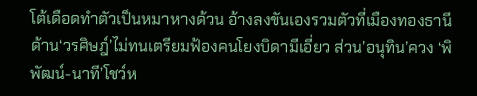โต้เดือดทำตัวเป็นหมาหางด้วน อ้างลงขันเองรวมตัวที่เมืองทองธานี ด้าน‘วรศิษฎ์’ไม่ทนเตรียมฟ้องคนโยงบิดามีเอี่ยว ส่วน’อนุทิน’ควง ‘พิพัฒน์-นาที’โชว์ห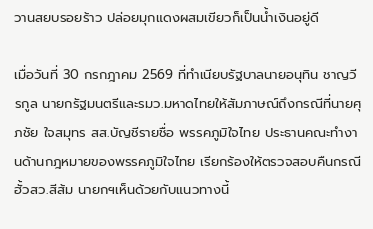วานสยบรอยร้าว ปล่อยมุกแดงผสมเขียวก็เป็นน้ำเงินอยู่ดี

เมื่อวันที่ 30 กรกฎาคม 2569 ที่ทำเนียบรัฐบาลนายอนุทิน ชาญวีรกูล นายกรัฐมนตรีและรมว.มหาดไทยให้สัมภาษณ์ถึงกรณีที่นายศุภชัย ใจสมุทร สส.บัญชีรายชื่อ พรรคภูมิใจไทย ประธานคณะทํางานด้านกฎหมายของพรรคภูมิใจไทย เรียกร้องให้ตรวจสอบคืนกรณีฮั้วสว.สีส้ม นายกฯเห็นด้วยกับแนวทางนี้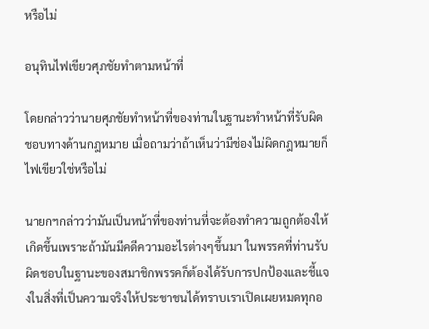หรือไม่

อนุทินไฟเขียวศุภชัยทำตามหน้าที่

โดยกล่าวว่านายศุภชัยทําหน้าที่ของท่านในฐานะทําหน้าที่รับผิดชอบทางด้านกฎหมาย เมื่อถามว่าถ้าเห็นว่ามีช่องไม่ผิดกฎหมายก็ไฟเขียวใช่หรือไม่

นายกฯกล่าวว่ามันเป็นหน้าที่ของท่านที่จะต้องทำความถูกต้องให้เกิดขึ้นเพราะถ้ามันมีคดีความอะไรต่างๆขึ้นมา ในพรรคที่ท่านรับผิดชอบในฐานะของสมาชิกพรรคก็ต้องได้รับการปกป้องและชี้แจงในสิ่งที่เป็นความจริงให้ประชาชนได้ทราบเราเปิดเผยหมดทุกอ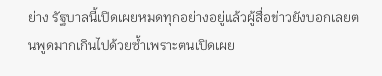ย่าง รัฐบาลนี้เปิดเผยหมดทุกอย่างอยู่แล้วผู้สื่อข่าวยังบอกเลยตนพูดมากเกินไปด้วยซ้ำเพราะตนเปิดเผย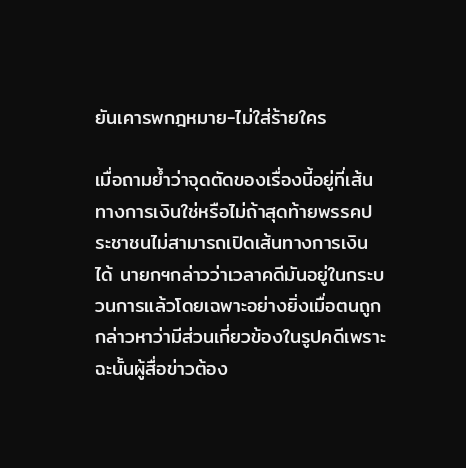ยันเคารพกฎหมาย-ไม่ใส่ร้ายใคร

เมื่อถามย้ำว่าจุดตัดของเรื่องนี้อยู่ที่เส้นทางการเงินใช่หรือไม่ถ้าสุดท้ายพรรคประชาชนไม่สามารถเปิดเส้นทางการเงินได้ นายกฯกล่าวว่าเวลาคดีมันอยู่ในกระบวนการแล้วโดยเฉพาะอย่างยิ่งเมื่อตนถูกกล่าวหาว่ามีส่วนเกี่ยวข้องในรูปคดีเพราะฉะนั้นผู้สื่อข่าวต้อง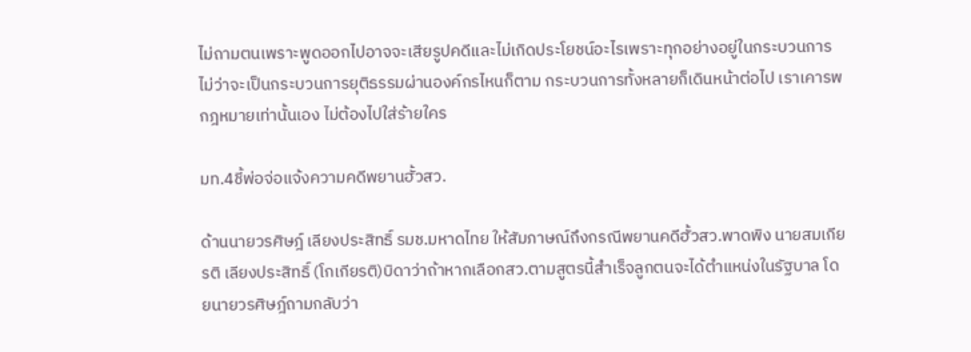ไม่ถามตนเพราะพูดออกไปอาจจะเสียรูปคดีและไม่เกิดประโยชน์อะไรเพราะทุกอย่างอยู่ในกระบวนการไม่ว่าจะเป็นกระบวนการยุติธรรมผ่านองค์กรไหนก็ตาม กระบวนการทั้งหลายก็เดินหน้าต่อไป เราเคารพกฎหมายเท่านั้นเอง ไม่ต้องไปใส่ร้ายใคร

มท.4ชี้พ่อจ่อแจ้งความคดีพยานฮั้วสว.

ด้านนายวรศิษฎ์ เลียงประสิทธิ์ รมช.มหาดไทย ให้สัมภาษณ์ถึงกรณีพยานคดีฮั้วสว.พาดพิง นายสมเกียรติ เลียงประสิทธิ์ (โกเกียรติ)บิดาว่าถ้าหากเลือกสว.ตามสูตรนี้สำเร็จลูกตนจะได้ตำแหน่งในรัฐบาล โดยนายวรศิษฎ์ถามกลับว่า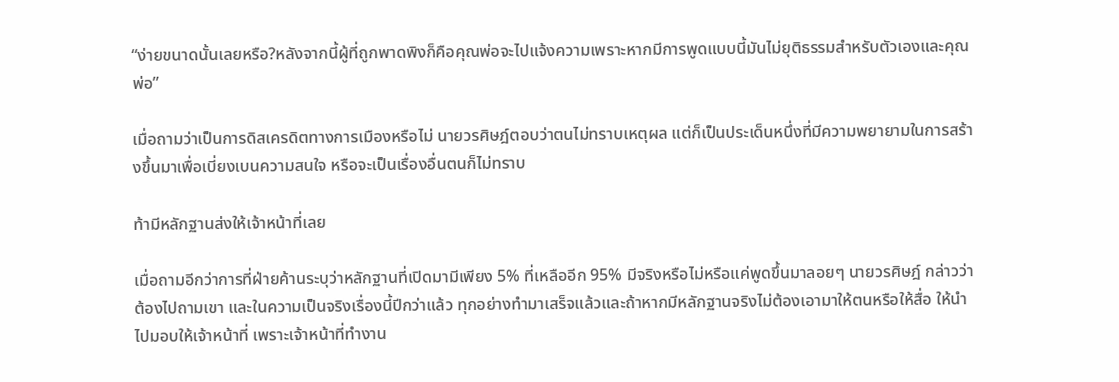“ง่ายขนาดนั้นเลยหรือ?หลังจากนี้ผู้ที่ถูกพาดพิงก็คือคุณพ่อจะไปแจ้งความเพราะหากมีการพูดแบบนี้มันไม่ยุติธรรมสำหรับตัวเองและคุณพ่อ”

เมื่อถามว่าเป็นการดิสเครดิตทางการเมืองหรือไม่ นายวรศิษฎ์ตอบว่าตนไม่ทราบเหตุผล แต่ก็เป็นประเด็นหนึ่งที่มีความพยายามในการสร้างขึ้นมาเพื่อเบี่ยงเบนความสนใจ หรือจะเป็นเรื่องอื่นตนก็ไม่ทราบ

ท้ามีหลักฐานส่งให้เจ้าหน้าที่เลย

เมื่อถามอีกว่าการที่ฝ่ายค้านระบุว่าหลักฐานที่เปิดมามีเพียง 5% ที่เหลืออีก 95% มีจริงหรือไม่หรือแค่พูดขึ้นมาลอยๆ นายวรศิษฎ์ กล่าวว่าต้องไปถามเขา และในความเป็นจริงเรื่องนี้ปีกว่าแล้ว ทุกอย่างทำมาเสร็จแล้วและถ้าหากมีหลักฐานจริงไม่ต้องเอามาให้ตนหรือให้สื่อ ให้นำไปมอบให้เจ้าหน้าที่ เพราะเจ้าหน้าที่ทำงาน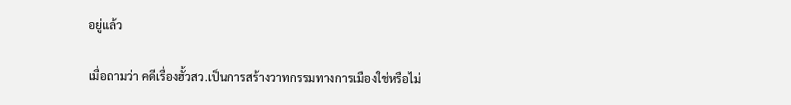อยู่แล้ว

เมื่อถามว่า คดีเรื่องฮั้วสว.เป็นการสร้างวาทกรรมทางการเมืองใช่หรือไม่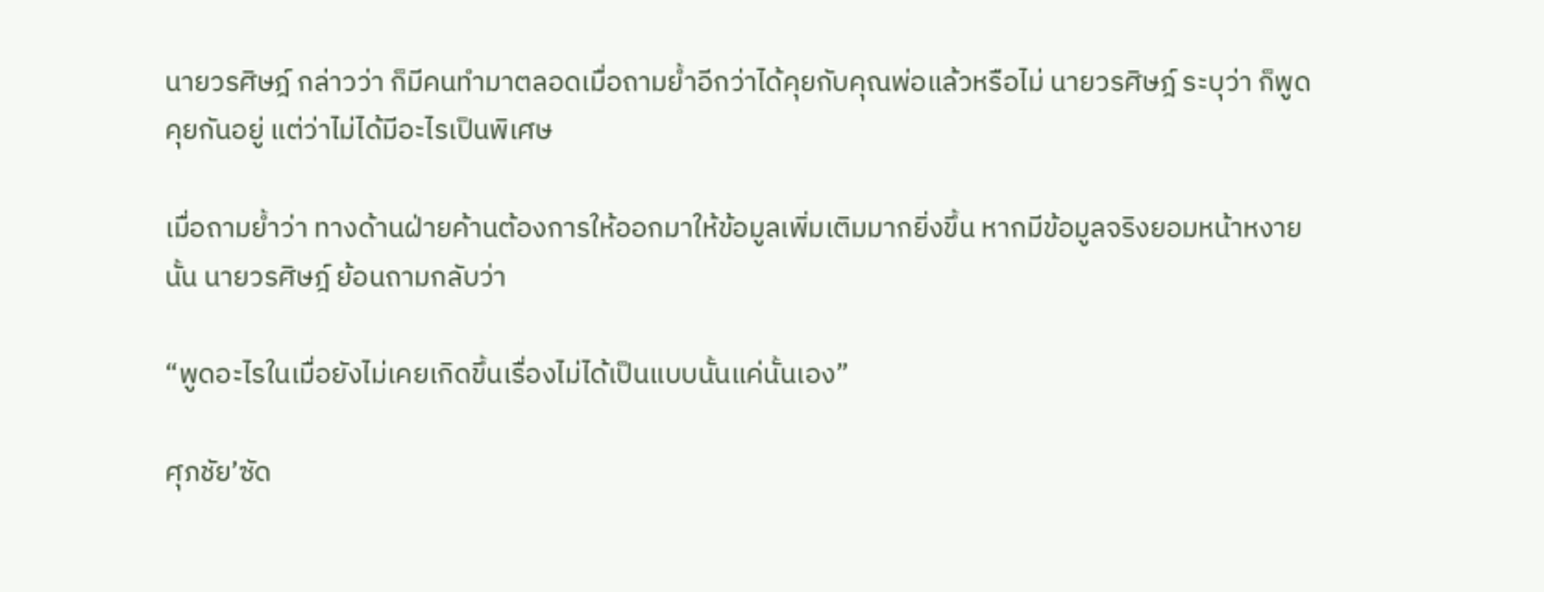นายวรศิษฎ์ กล่าวว่า ก็มีคนทำมาตลอดเมื่อถามย้ำอีกว่าได้คุยกับคุณพ่อแล้วหรือไม่ นายวรศิษฎ์ ระบุว่า ก็พูดคุยกันอยู่ แต่ว่าไม่ได้มีอะไรเป็นพิเศษ

เมื่อถามย้ำว่า ทางด้านฝ่ายค้านต้องการให้ออกมาให้ข้อมูลเพิ่มเติมมากยิ่งขึ้น หากมีข้อมูลจริงยอมหน้าหงายนั้น นายวรศิษฎ์ ย้อนถามกลับว่า

“พูดอะไรในเมื่อยังไม่เคยเกิดขึ้นเรื่องไม่ได้เป็นแบบนั้นแค่นั้นเอง”

ศุภชัย’ซัด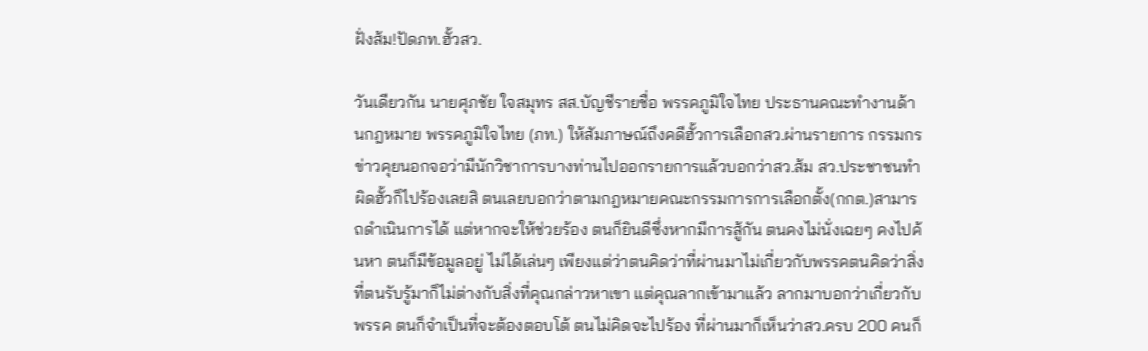ฝั่งส้ม!ปัดภท.ฮั้วสว.

วันเดียวกัน นายศุภชัย ใจสมุทร สส.บัญชีรายชื่อ พรรคภูมิใจไทย ประธานคณะทำงานด้านกฎหมาย พรรคภูมิใจไทย (ภท.) ให้สัมภาษณ์ถึงคดีฮั้วการเลือกสว.ผ่านรายการ กรรมกรข่าวคุยนอกจอว่ามีนักวิชาการบางท่านไปออกรายการแล้วบอกว่าสว.ส้ม สว.ประชาชนทำผิดฮั้วก็ไปร้องเลยสิ ตนเลยบอกว่าตามกฎหมายคณะกรรมการการเลือกตั้ง(กกต.)สามารถดำเนินการได้ แต่หากจะให้ช่วยร้อง ตนก็ยินดีซึ่งหากมีการสู้กัน ตนคงไม่นั่งเฉยๆ คงไปค้นหา ตนก็มีข้อมูลอยู่ ไม่ได้เล่นๆ เพียงแต่ว่าตนคิดว่าที่ผ่านมาไม่เกี่ยวกับพรรคตนคิดว่าสิ่งที่ตนรับรู้มาก็ไม่ต่างกับสิ่งที่คุณกล่าวหาเขา แต่คุณลากเข้ามาแล้ว ลากมาบอกว่าเกี่ยวกับพรรค ตนก็จำเป็นที่จะต้องตอบโต้ ตนไม่คิดจะไปร้อง ที่ผ่านมาก็เห็นว่าสว.ครบ 200 คนก็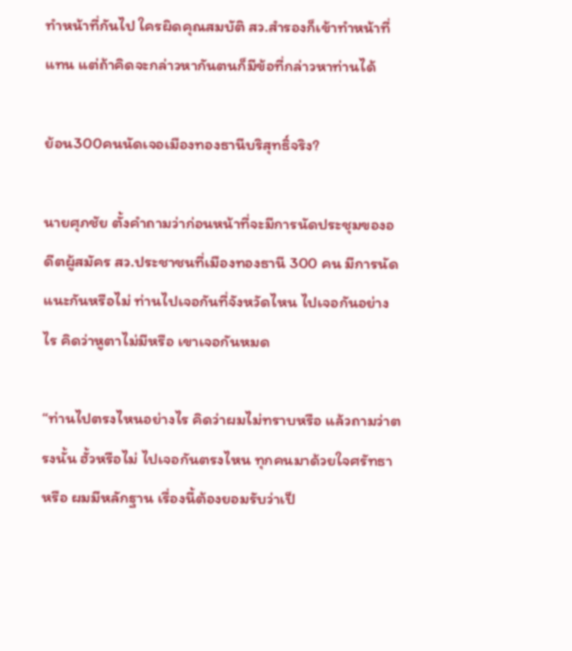ทำหน้าที่กันไป ใครผิดคุณสมบัติ สว.สำรองก็เข้าทำหน้าที่แทน แต่ถ้าคิดจะกล่าวหากันตนก็มีข้อที่กล่าวหาท่านได้

ย้อน300คนนัดเจอเมืองทองธานีบริสุทธิ์จริง?

นายศุภชัย ตั้งคำถามว่าก่อนหน้าที่จะมีการนัดประชุมของอดีตผู้สมัคร สว.ประชาชนที่เมืองทองธานี 300 คน มีการนัดแนะกันหรือไม่ ท่านไปเจอกันที่จังหวัดไหน ไปเจอกันอย่างไร คิดว่าหูตาไม่มีหรือ เขาเจอกันหมด

“ท่านไปตรงไหนอย่างไร คิดว่าผมไม่ทราบหรือ แล้วถามว่าตรงนั้น ฮั้วหรือไม่ ไปเจอกันตรงไหน ทุกคนมาด้วยใจศรัทธาหรือ ผมมีหลักฐาน เรื่องนี้ต้องยอมรับว่าเป็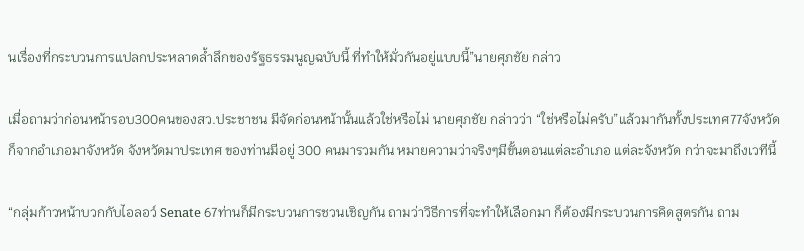นเรื่องที่กระบวนการแปลกประหลาดล้ำลึกของรัฐธรรมนูญฉบับนี้ ที่ทำให้มั่วกันอยู่แบบนี้”นายศุภชัย กล่าว

เมื่อถามว่าก่อนหน้ารอบ300คนของสว.ประชาชน มีจัดก่อนหน้านั้นแล้วใช่หรือไม่ นายศุภชัย กล่าวว่า “ใช่หรือไม่ครับ”แล้วมากันทั้งประเทศ77จังหวัด ก็จากอำเภอมาจังหวัด จังหวัดมาประเทศ ของท่านมีอยู่ 300 คนมารวมกัน หมายความว่าจริงๆมีขั้นตอนแต่ละอำเภอ แต่ละจังหวัด กว่าจะมาถึงเวทีนี้

“กลุ่มก้าวหน้าบวกกับไอลอว์ Senate 67ท่านก็มีกระบวนการชวนเชิญกัน ถามว่าวิธีการที่จะทำให้เลือกมา ก็ต้องมีกระบวนการคิดสูตรกัน ถาม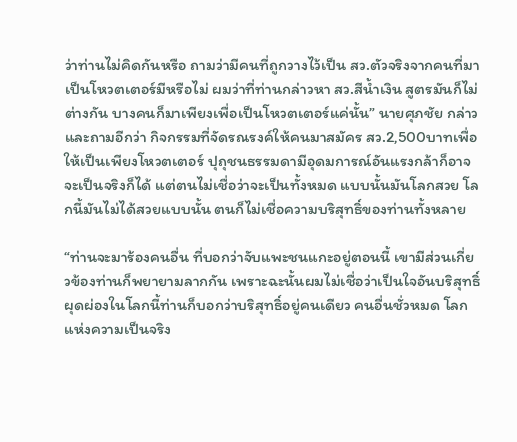ว่าท่านไม่คิดกันหรือ ถามว่ามีคนที่ถูกวางไว้เป็น สว.ตัวจริงจากคนที่มาเป็นโหวตเตอร์มีหรือไม่ ผมว่าที่ท่านกล่าวหา สว.สีน้ำเงิน สูตรมันก็ไม่ต่างกัน บางคนก็มาเพียงเพื่อเป็นโหวตเตอร์แค่นั้น” นายศุภชัย กล่าวและถามอีกว่า กิจกรรมที่จัดรณรงค์ให้คนมาสมัคร สว.2,500บาทเพื่อให้เป็นเพียงโหวตเตอร์ ปุถุชนธรรมดามีอุดมการณ์อันแรงกล้าก็อาจจะเป็นจริงก็ได้ แต่ตนไม่เชื่อว่าจะเป็นทั้งหมด แบบนั้นมันโลกสวย โลกนี้มันไม่ได้สวยแบบนั้น ตนก็ไม่เชื่อความบริสุทธิ์ของท่านทั้งหลาย

“ท่านจะมาร้องคนอื่น ที่บอกว่าจับแพะชนแกะอยู่ตอนนี้ เขามีส่วนเกี่ยวข้องท่านก็พยายามลากกัน เพราะฉะนั้นผมไม่เชื่อว่าเป็นใจอันบริสุทธิ์ผุดผ่องในโลกนี้ท่านก็บอกว่าบริสุทธิ์อยู่คนเดียว คนอื่นชั่วหมด โลกแห่งความเป็นจริง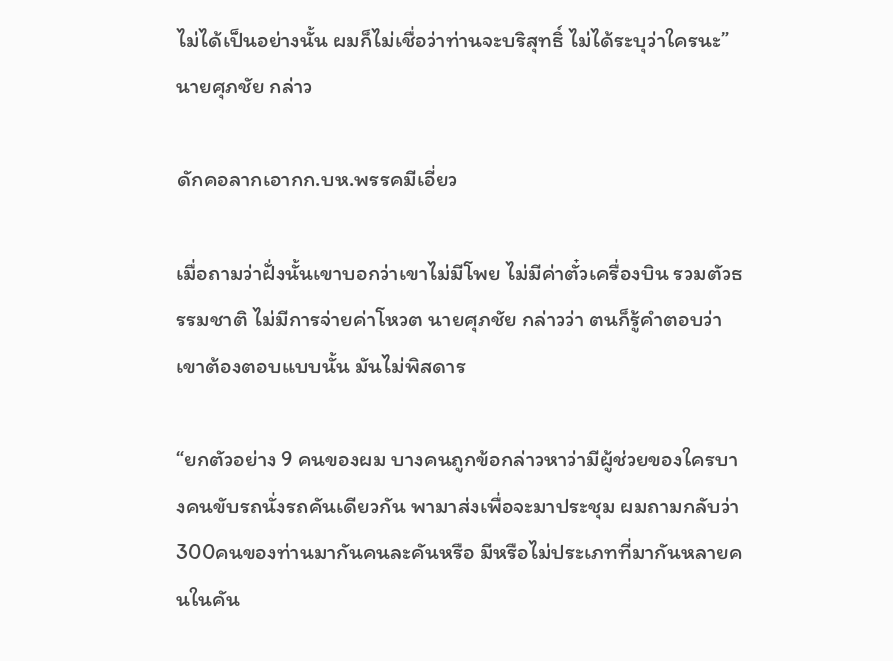ไม่ได้เป็นอย่างนั้น ผมก็ไม่เชื่อว่าท่านจะบริสุทธิ์ ไม่ได้ระบุว่าใครนะ”นายศุภชัย กล่าว

ดักคอลากเอากก.บห.พรรคมีเอี่ยว

เมื่อถามว่าฝั่งนั้นเขาบอกว่าเขาไม่มีโพย ไม่มีค่าตั๋วเครื่องบิน รวมตัวธรรมชาติ ไม่มีการจ่ายค่าโหวต นายศุภชัย กล่าวว่า ตนก็รู้คำตอบว่าเขาต้องตอบแบบนั้น มันไม่พิสดาร

“ยกตัวอย่าง 9 คนของผม บางคนถูกข้อกล่าวหาว่ามีผู้ช่วยของใครบางคนขับรถนั่งรถคันเดียวกัน พามาส่งเพื่อจะมาประชุม ผมถามกลับว่า 300คนของท่านมากันคนละคันหรือ มีหรือไม่ประเภทที่มากันหลายคนในคัน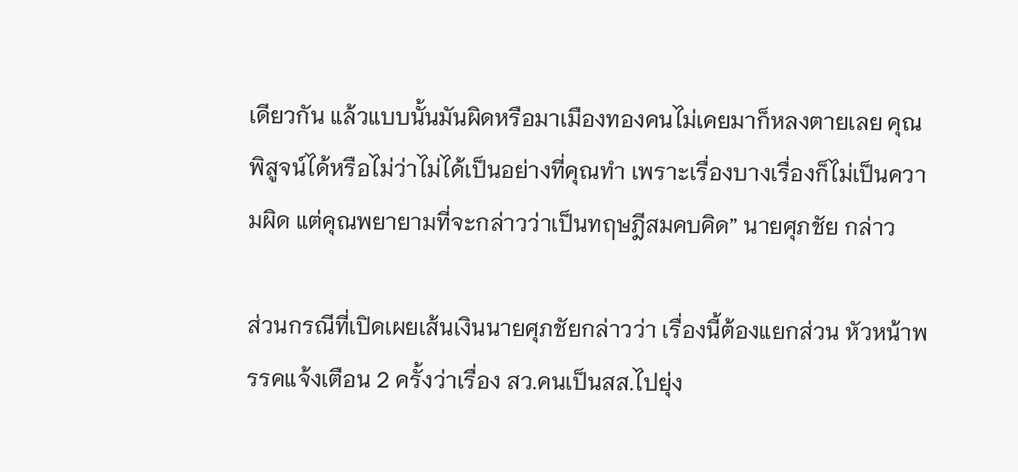เดียวกัน แล้วแบบนั้นมันผิดหรือมาเมืองทองคนไม่เคยมาก็หลงตายเลย คุณพิสูจน์ได้หรือไม่ว่าไม่ได้เป็นอย่างที่คุณทำ เพราะเรื่องบางเรื่องก็ไม่เป็นความผิด แต่คุณพยายามที่จะกล่าวว่าเป็นทฤษฎีสมคบคิด” นายศุภชัย กล่าว

ส่วนกรณีที่เปิดเผยเส้นเงินนายศุภชัยกล่าวว่า เรื่องนี้ต้องแยกส่วน หัวหน้าพรรคแจ้งเตือน 2 ครั้งว่าเรื่อง สว.คนเป็นสส.ไปยุ่ง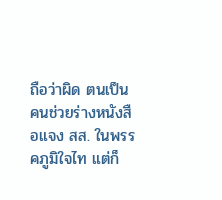ถือว่าผิด ตนเป็นคนช่วยร่างหนังสือแจง สส. ในพรรคภูมิใจไท แต่ก็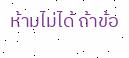ห้ามไม่ได้ ถ้าข้อ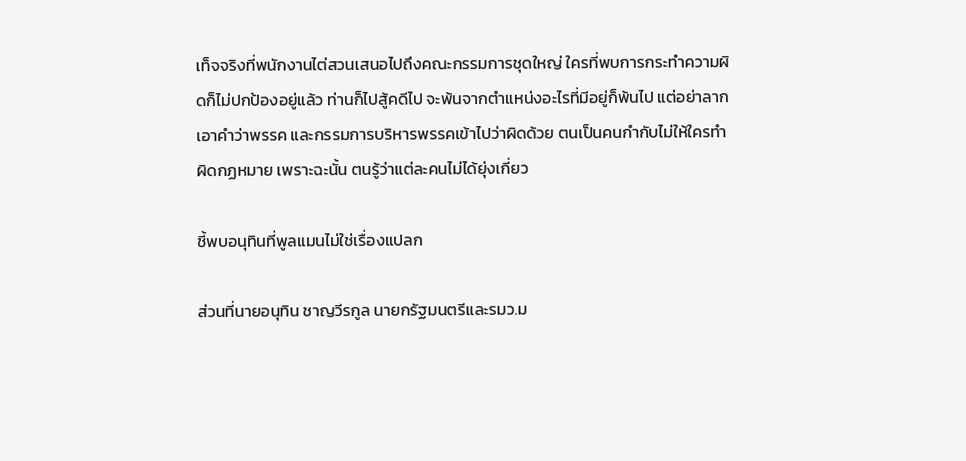เท็จจริงที่พนักงานไต่สวนเสนอไปถึงคณะกรรมการชุดใหญ่ ใครที่พบการกระทำความผิดก็ไม่ปกป้องอยู่แล้ว ท่านก็ไปสู้คดีไป จะพ้นจากตำแหน่งอะไรที่มีอยู่ก็พ้นไป แต่อย่าลากเอาคำว่าพรรค และกรรมการบริหารพรรคเข้าไปว่าผิดด้วย ตนเป็นคนกำกับไม่ให้ใครทำผิดกฏหมาย เพราะฉะนั้น ตนรู้ว่าแต่ละคนไม่ได้ยุ่งเกี่ยว

ชี้พบอนุทินที่พูลแมนไม่ใช่เรื่องแปลก

ส่วนที่นายอนุทิน ชาญวีรกูล นายกรัฐมนตรีและรมว.ม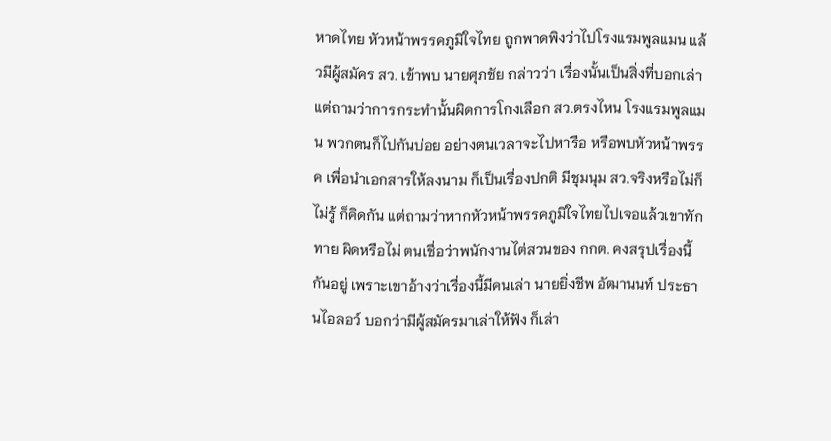หาดไทย หัวหน้าพรรคภูมิใจไทย ถูกพาดพิงว่าไปโรงแรมพูลแมน แล้วมีผู้สมัคร สว. เข้าพบ นายศุภชัย กล่าวว่า เรื่องนั้นเป็นสิ่งที่บอกเล่า แต่ถามว่าการกระทำนั้นผิดการโกงเลือก สว.ตรงไหน โรงแรมพูลแมน พวกตนก็ไปกันบ่อย อย่างตนเวลาจะไปหารือ หรือพบหัวหน้าพรรค เพื่อนำเอกสารให้ลงนาม ก็เป็นเรื่องปกติ มีชุมนุม สว.จริงหรือไม่ก็ไม่รู้ ก็คิดกัน แต่ถามว่าหากหัวหน้าพรรคภูมิใจไทยไปเจอแล้วเขาทักทาย ผิดหรือไม่ ตนเชื่อว่าพนักงานไต่สวนของ กกต. คงสรุปเรื่องนี้กันอยู่ เพราะเขาอ้างว่าเรื่องนี้มีคนเล่า นายยิ่งชีพ อัฒานนท์ ประธานไอลอว์ บอกว่ามีผู้สมัครมาเล่าให้ฟัง ก็เล่า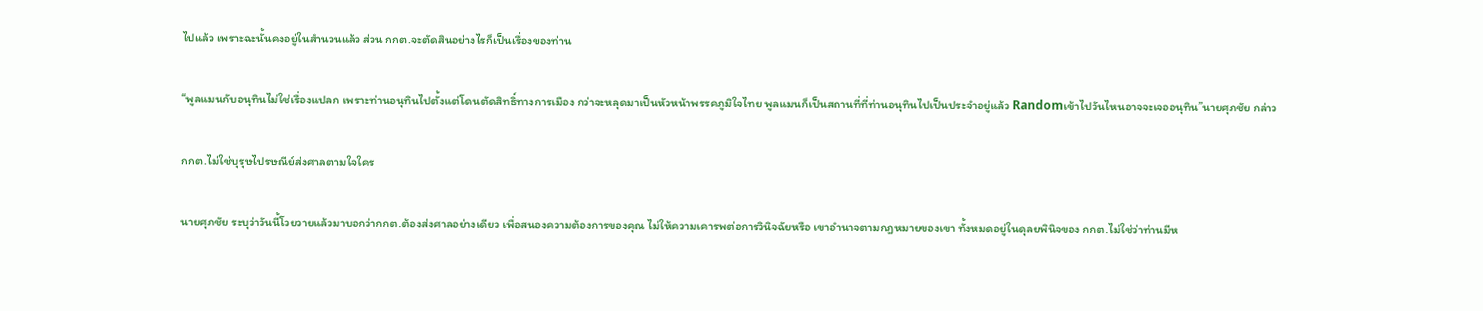ไปแล้ว เพราะฉะนั้นคงอยู่ในสำนวนแล้ว ส่วน กกต.จะตัดสินอย่างไรก็เป็นเรื่องของท่าน

“พูลแมนกับอนุทินไม่ใช่เรื่องแปลก เพราะท่านอนุทินไปตั้งแต่โดนตัดสิทธิ์ทางการเมือง กว่าจะหลุดมาเป็นหัวหน้าพรรคภูมิใจไทย พูลแมนก็เป็นสถานที่ที่ท่านอนุทินไปเป็นประจำอยู่แล้ว Randomเข้าไปวันไหนอาจจะเจออนุทิน”นายศุภชัย กล่าว

กกต.ไม่ใช่บุรุษไปรษณีย์ส่งศาลตามใจใคร

นายศุภชัย ระบุว่าวันนี้โวยวายแล้วมาบอกว่ากกต.ต้องส่งศาลอย่างเดียว เพื่อสนองความต้องการของคุณ ไม่ให้ความเคารพต่อการวินิจฉัยหรือ เขาอำนาจตามกฎหมายของเขา ทั้งหมดอยู่ในดุลยพินิจของ กกต.ไม่ใช่ว่าท่านมีห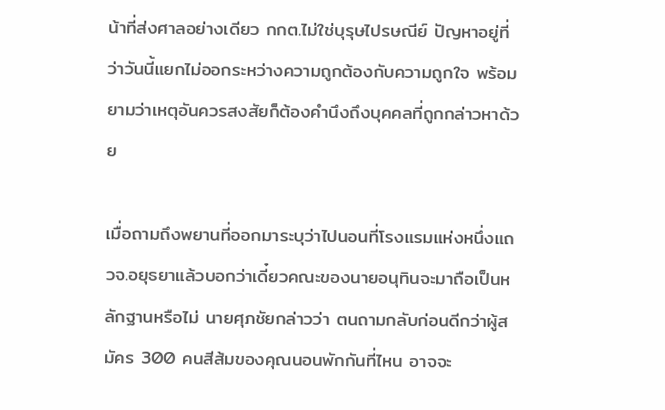น้าที่ส่งศาลอย่างเดียว กกต.ไม่ใช่บุรุษไปรษณีย์ ปัญหาอยู่ที่ว่าวันนี้แยกไม่ออกระหว่างความถูกต้องกับความถูกใจ พร้อมยามว่าเหตุอันควรสงสัยก็ต้องคำนึงถึงบุคคลที่ถูกกล่าวหาด้วย

เมื่อถามถึงพยานที่ออกมาระบุว่าไปนอนที่โรงแรมแห่งหนึ่งแถวจ.อยุธยาแล้วบอกว่าเดี๋ยวคณะของนายอนุทินจะมาถือเป็นหลักฐานหรือไม่ นายศุภชัยกล่าวว่า ตนถามกลับก่อนดีกว่าผู้สมัคร 300 คนสีส้มของคุณนอนพักกันที่ไหน อาจจะ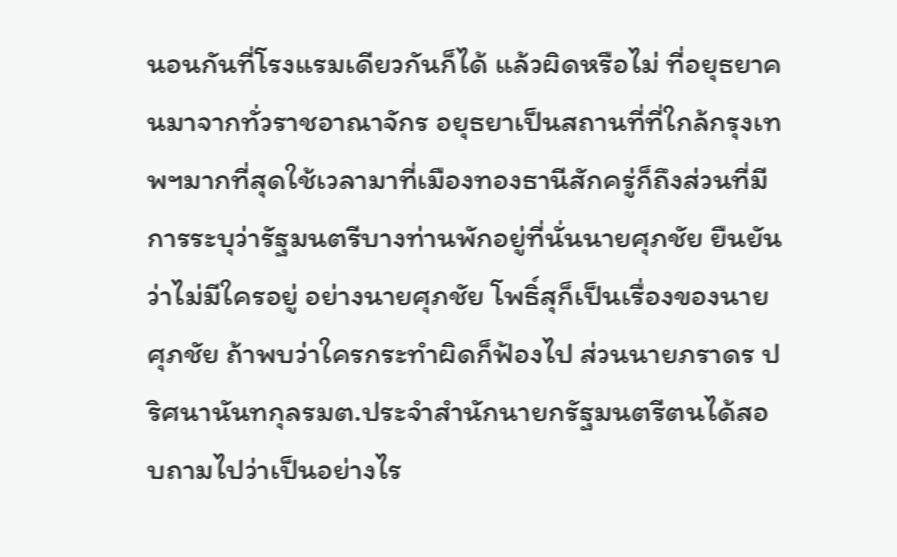นอนกันที่โรงแรมเดียวกันก็ได้ แล้วผิดหรือไม่ ที่อยุธยาคนมาจากทั่วราชอาณาจักร อยุธยาเป็นสถานที่ที่ใกล้กรุงเทพฯมากที่สุดใช้เวลามาที่เมืองทองธานีสักครู่ก็ถึงส่วนที่มีการระบุว่ารัฐมนตรีบางท่านพักอยู่ที่นั่นนายศุภชัย ยืนยันว่าไม่มีใครอยู่ อย่างนายศุภชัย โพธิ์สุก็เป็นเรื่องของนายศุภชัย ถ้าพบว่าใครกระทำผิดก็ฟ้องไป ส่วนนายภราดร ปริศนานันทกุลรมต.ประจำสำนักนายกรัฐมนตรีตนได้สอบถามไปว่าเป็นอย่างไร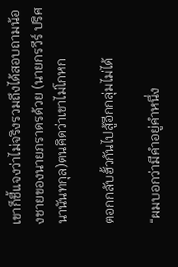เขาก็ชี้แจงว่าไม่จริงรวมถึงได้สอบถามน้องชายของนายภราดรด้วย (นายกรวีร์ ปริศนานันทกุล)ตนคิดว่าเขาไม่โกหก

ตอกกลับฮั้วกันไปสู้อีกกลุ่มไม่ได้

“ผมบอกว่ามีคำอยู่คำหนึ่ง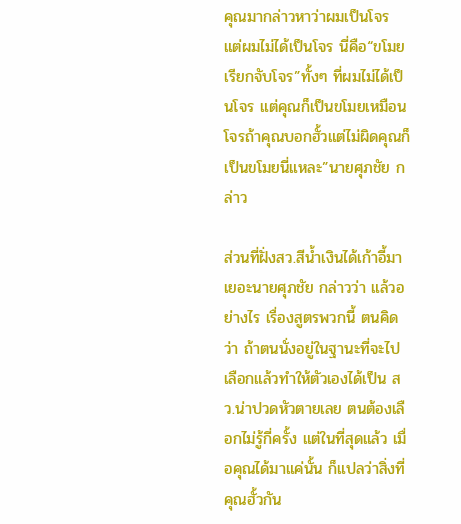คุณมากล่าวหาว่าผมเป็นโจร แต่ผมไม่ได้เป็นโจร นี่คือ“ขโมยเรียกจับโจร”ทั้งๆ ที่ผมไม่ได้เป็นโจร แต่คุณก็เป็นขโมยเหมือนโจรถ้าคุณบอกฮั้วแต่ไม่ผิดคุณก็เป็นขโมยนี่แหละ”นายศุภชัย กล่าว

ส่วนที่ฝั่งสว.สีน้ำเงินได้เก้าอี้มาเยอะนายศุภชัย กล่าวว่า แล้วอย่างไร เรื่องสูตรพวกนี้ ตนคิดว่า ถ้าตนนั่งอยู่ในฐานะที่จะไปเลือกแล้วทำให้ตัวเองได้เป็น สว.น่าปวดหัวตายเลย ตนต้องเลือกไม่รู้กี่ครั้ง แต่ในที่สุดแล้ว เมื่อคุณได้มาแค่นั้น ก็แปลว่าสิ่งที่คุณฮั้วกัน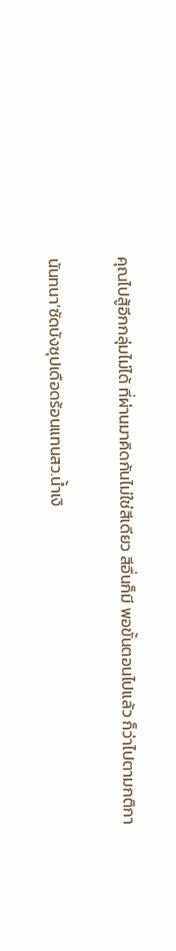คุณไปสู้อีกกลุ่มไม่ได้ ที่ผ่านมาคิดกันไม่ใช่สีเดียว สีอื่นก็มี พอขั้นตอนไปแล้ว ก็ว่าไปตามกติกา

นันทนา’ซัดบังซุปเดือดร้อนแทนสว.น้ำเงิ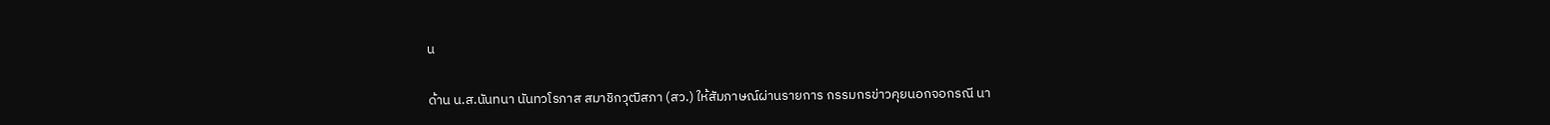น

ด้าน น.ส.นันทนา นันทวโรภาส สมาชิกวุฒิสภา (สว.) ให้สัมภาษณ์ผ่านรายการ กรรมกรข่าวคุยนอกจอกรณี นา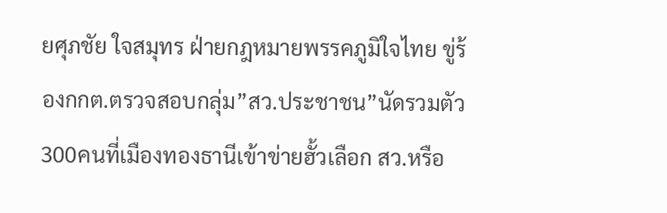ยศุภชัย ใจสมุทร ฝ่ายกฎหมายพรรคภูมิใจไทย ขู่ร้องกกต.ตรวจสอบกลุ่ม”สว.ประชาชน”นัดรวมตัว300คนที่เมืองทองธานีเข้าข่ายฮั้วเลือก สว.หรือ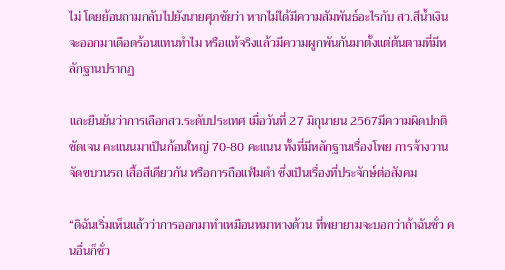ไม่ โดยย้อนถามกลับไปยังนายศุภชัยว่า หากไม่ได้มีความสัมพันธ์อะไรกับ สว.สีน้ำเงิน จะออกมาเดือดร้อนแทนทำไม หรือแท้จริงแล้วมีความผูกพันกันมาตั้งแต่ต้นตามที่มีหลักฐานปรากฏ

และยืนยันว่าการเลือกสว.ระดับประเทศ เมื่อวันที่ 27 มิถุนายน 2567มีความผิดปกติชัดเจน คะแนนมาเป็นก้อนใหญ่ 70-80 คะแนน ทั้งที่มีหลักฐานเรื่องโพย การจ้างวาน จัดขบวนรถ เสื้อสีเดียวกัน หรือการถือแฟ้มดำ ซึ่งเป็นเรื่องที่ประจักษ์ต่อสังคม

“ดิฉันเริ่มเห็นแล้วว่าการออกมาทำเหมือนหมาหางด้วน ที่พยายามจะบอกว่าถ้าฉันชั่ว คนอื่นก็ชั่ว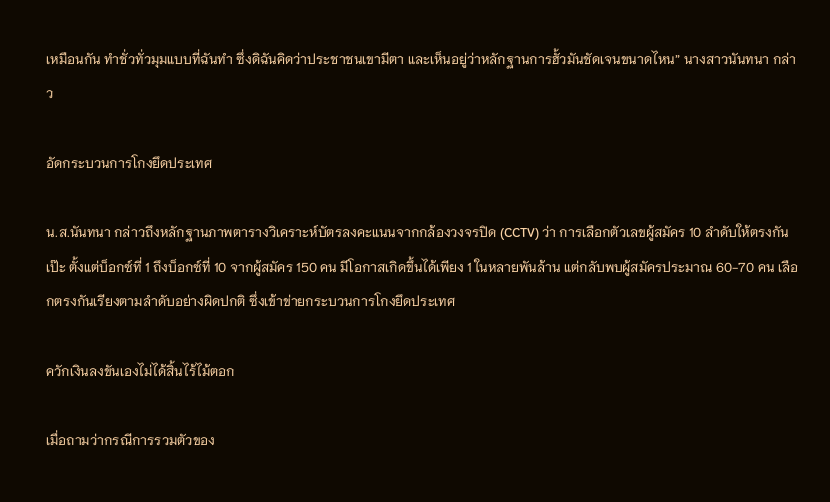เหมือนกัน ทำชั่วทั่วมุมแบบที่ฉันทำ ซึ่งดิฉันคิดว่าประชาชนเขามีตา และเห็นอยู่ว่าหลักฐานการฮั้วมันชัดเจนขนาดไหน” นางสาวนันทนา กล่าว

อัดกระบวนการโกงยึดประเทศ

น.ส.นันทนา กล่าวถึงหลักฐานภาพตารางวิเคราะห์บัตรลงคะแนนจากกล้องวงจรปิด (CCTV) ว่า การเลือกตัวเลขผู้สมัคร 10 ลำดับให้ตรงกันเป๊ะ ตั้งแต่บ็อกซ์ที่ 1 ถึงบ็อกซ์ที่ 10 จากผู้สมัคร 150 คน มีโอกาสเกิดขึ้นได้เพียง 1 ในหลายพันล้าน แต่กลับพบผู้สมัครประมาณ 60-70 คน เลือกตรงกันเรียงตามลำดับอย่างผิดปกติ ซึ่งเข้าข่ายกระบวนการโกงยึดประเทศ

ควักเงินลงขันเองไม่ได้สิ้นไร้ไม้ตอก

เมื่อถามว่ากรณีการรวมตัวของ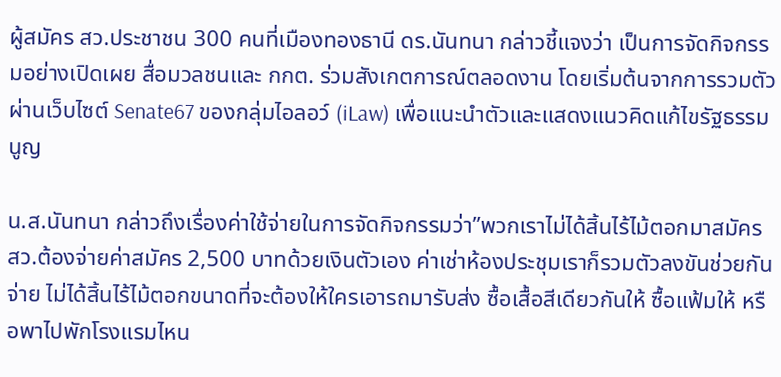ผู้สมัคร สว.ประชาชน 300 คนที่เมืองทองธานี ดร.นันทนา กล่าวชี้แจงว่า เป็นการจัดกิจกรรมอย่างเปิดเผย สื่อมวลชนและ กกต. ร่วมสังเกตการณ์ตลอดงาน โดยเริ่มต้นจากการรวมตัวผ่านเว็บไซต์ Senate67 ของกลุ่มไอลอว์ (iLaw) เพื่อแนะนำตัวและแสดงแนวคิดแก้ไขรัฐธรรมนูญ

น.ส.นันทนา กล่าวถึงเรื่องค่าใช้จ่ายในการจัดกิจกรรมว่า”พวกเราไม่ได้สิ้นไร้ไม้ตอกมาสมัคร สว.ต้องจ่ายค่าสมัคร 2,500 บาทด้วยเงินตัวเอง ค่าเช่าห้องประชุมเราก็รวมตัวลงขันช่วยกันจ่าย ไม่ได้สิ้นไร้ไม้ตอกขนาดที่จะต้องให้ใครเอารถมารับส่ง ซื้อเสื้อสีเดียวกันให้ ซื้อแฟ้มให้ หรือพาไปพักโรงแรมไหน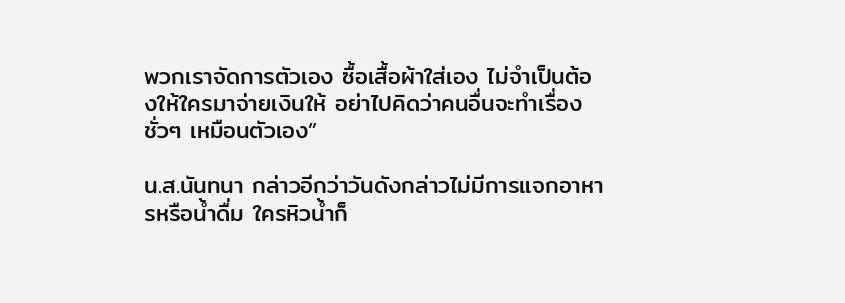พวกเราจัดการตัวเอง ซื้อเสื้อผ้าใส่เอง ไม่จำเป็นต้องให้ใครมาจ่ายเงินให้ อย่าไปคิดว่าคนอื่นจะทำเรื่องชั่วๆ เหมือนตัวเอง”

น.ส.นันทนา กล่าวอีกว่าวันดังกล่าวไม่มีการแจกอาหารหรือน้ำดื่ม ใครหิวน้ำก็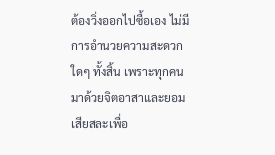ต้องวิ่งออกไปซื้อเอง ไม่มีการอำนวยความสะดวกใดๆ ทั้งสิ้น เพราะทุกคนมาด้วยจิตอาสาและยอมเสียสละเพื่อ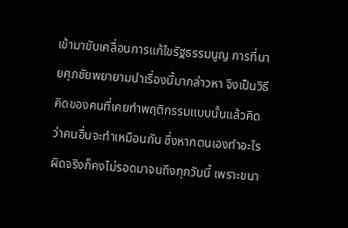เข้ามาขับเคลื่อนการแก้ไขรัฐธรรมนูญ การที่นายศุภชัยพยายามนำเรื่องนี้มากล่าวหา จึงเป็นวิธีคิดของคนที่เคยทำพฤติกรรมแบบนั้นแล้วคิดว่าคนอื่นจะทำเหมือนกัน ซึ่งหากตนเองทำอะไรผิดจริงก็คงไม่รอดมาจนถึงทุกวันนี้ เพราะขนา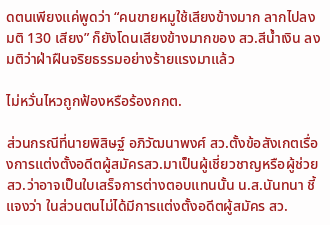ดตนเพียงแค่พูดว่า “คนขายหมูใช้เสียงข้างมาก ลากไปลงมติ 130 เสียง” ก็ยังโดนเสียงข้างมากของ สว.สีน้ำเงิน ลงมติว่าฝ่าฝืนจริยธรรมอย่างร้ายแรงมาแล้ว

ไม่หวั่นไหวถูกฟ้องหรือร้องกกต.

ส่วนกรณีที่นายพิสิษฐ์ อภิวัฒนาพงศ์ สว.ตั้งข้อสังเกตเรื่องการแต่งตั้งอดีตผู้สมัครสว.มาเป็นผู้เชี่ยวชาญหรือผู้ช่วยสว.ว่าอาจเป็นใบเสร็จการต่างตอบแทนนั้น น.ส.นันทนา ชี้แจงว่า ในส่วนตนไม่ได้มีการแต่งตั้งอดีตผู้สมัคร สว.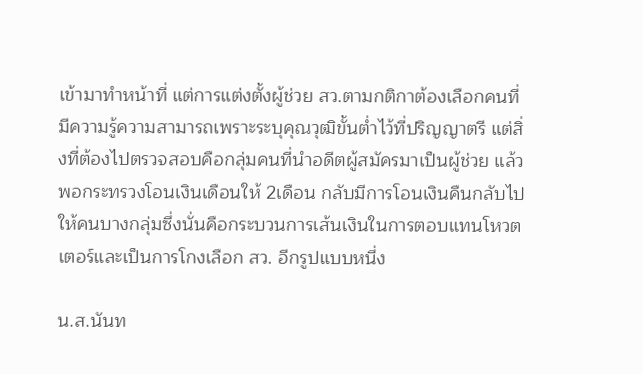เข้ามาทำหน้าที่ แต่การแต่งตั้งผู้ช่วย สว.ตามกติกาต้องเลือกคนที่มีความรู้ความสามารถเพราะระบุคุณวุฒิขั้นต่ำไว้ที่ปริญญาตรี แต่สิ่งที่ต้องไปตรวจสอบคือกลุ่มคนที่นำอดีตผู้สมัครมาเป็นผู้ช่วย แล้วพอกระทรวงโอนเงินเดือนให้ 2เดือน กลับมีการโอนเงินคืนกลับไปให้คนบางกลุ่มซึ่งนั่นคือกระบวนการเส้นเงินในการตอบแทนโหวตเตอร์และเป็นการโกงเลือก สว. อีกรูปแบบหนึ่ง

น.ส.นันท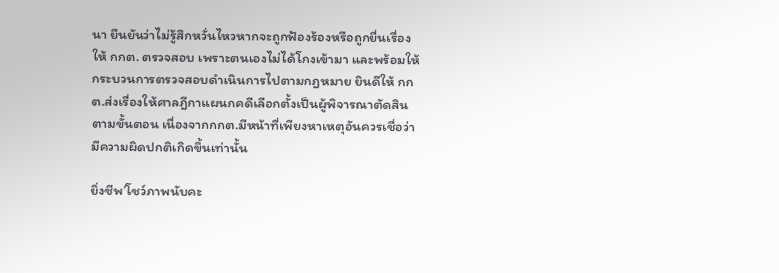นา ยืนยันว่าไม่รู้สึกหวั่นไหวหากจะถูกฟ้องร้องหรือถูกยื่นเรื่องให้ กกต. ตรวจสอบ เพราะตนเองไม่ได้โกงเข้ามา และพร้อมให้กระบวนการตรวจสอบดำเนินการไปตามกฎหมาย ยินดีให้ กกต.ส่งเรื่องให้ศาลฎีกาแผนกคดีเลือกตั้งเป็นผู้พิจารณาตัดสินตามขั้นตอน เนื่องจากกกต.มีหน้าที่เพียงหาเหตุอันควรเชื่อว่ามีความผิดปกติเกิดขึ้นเท่านั้น

ยิ่งชีพ’โชว์ภาพนับคะ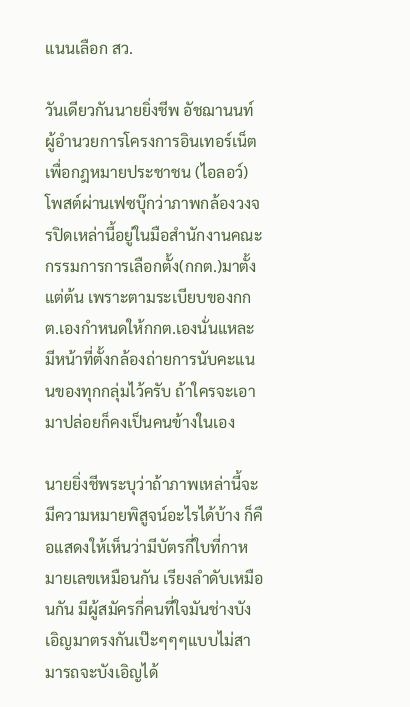แนนเลือก สว.

วันเดียวกันนายยิ่งชีพ อัชฌานนท์ ผู้อำนวยการโครงการอินเทอร์เน็ตเพื่อกฎหมายประชาชน (ไอลอว์) โพสต์ผ่านเฟซบุ๊กว่าภาพกล้องวงจรปิดเหล่านี้อยู่ในมือสำนักงานคณะกรรมการการเลือกตั้ง(กกต.)มาตั้งแต่ต้น เพราะตามระเบียบของกกต.เองกำหนดให้กกต.เองนั่นแหละมีหน้าที่ตั้งกล้องถ่ายการนับคะแนนของทุกกลุ่มไว้ครับ ถ้าใครจะเอามาปล่อยก็คงเป็นคนข้างในเอง

นายยิ่งชีพระบุว่าถ้าภาพเหล่านี้จะมีความหมายพิสูจน์อะไรได้บ้าง ก็คือแสดงให้เห็นว่ามีบัตรกี่ใบที่กาหมายเลขเหมือนกัน เรียงลำดับเหมือนกัน มีผู้สมัครกี่คนที่ใจมันช่างบังเอิญมาตรงกันเป๊ะๆๆๆแบบไม่สามารถจะบังเอิญได้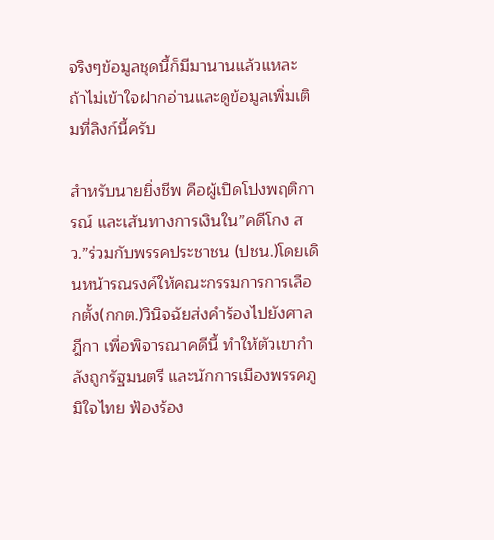จริงๆข้อมูลชุดนี้ก็มีมานานแล้วแหละ ถ้าไม่เข้าใจฝากอ่านและดูข้อมูลเพิ่มเติมที่ลิงก์นี้ครับ

สำหรับนายยิ่งชีพ คือผู้เปิดโปงพฤติการณ์ และเส้นทางการเงินใน”คดีโกง สว.”ร่วมกับพรรคประชาชน (ปชน.)โดยเดินหน้ารณรงค์ให้คณะกรรมการการเลือกตั้ง(กกต.)วินิจฉัยส่งคำร้องไปยังศาลฎีกา เพื่อพิจารณาคดีนี้ ทำให้ตัวเขากำลังถูกรัฐมนตรี และนักการเมืองพรรคภูมิใจไทย ฟ้องร้อง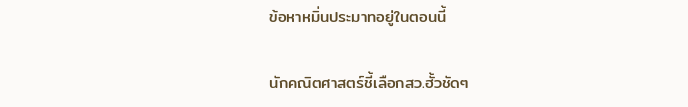ข้อหาหมิ่นประมาทอยู่ในตอนนี้

นักคณิตศาสตร์ชี้เลือกสว.ฮั้วชัดๆ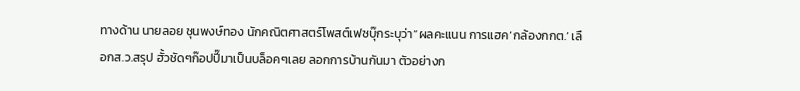ทางด้าน นายลอย ชุนพงษ์ทอง นักคณิตศาสตร์โพสต์เฟซบุ๊กระบุว่า“ผลคะแนน การแฮค‘กล้องกกต.’ เลือกส.ว.สรุป ฮั้วชัดๆก๊อปปี๊มาเป็นบล็อคๆเลย ลอกการบ้านกันมา ตัวอย่างก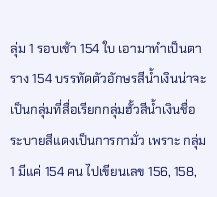ลุ่ม 1 รอบเช้า 154 ใบ เอามาทำเป็นตาราง 154 บรรทัดตัวอักษรสีน้ำเงินน่าจะเป็นกลุ่มที่สื่อเรียกกลุ่มฮั้วสีน้ำเงินชื่อระบายสีแดงเป็นการกามั่ว เพราะ กลุ่ม 1 มีแค่ 154 คน ไปเขียนเลข 156, 158,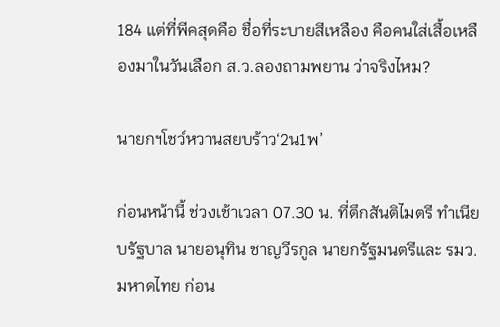184 แต่ที่พีคสุดคือ ชื่อที่ระบายสีเหลือง คือคนใส่เสื้อเหลืองมาในวันเลือก ส.ว.ลองถามพยาน ว่าจริงไหม?

นายกฯโชว์หวานสยบร้าว‘2น1พ’

ก่อนหน้านี้ ช่วงเช้าเวลา 07.30 น. ที่ตึกสันติไมตรี ทำเนียบรัฐบาล นายอนุทิน ชาญวีรกูล นายกรัฐมนตรีและ รมว.มหาดไทย ก่อน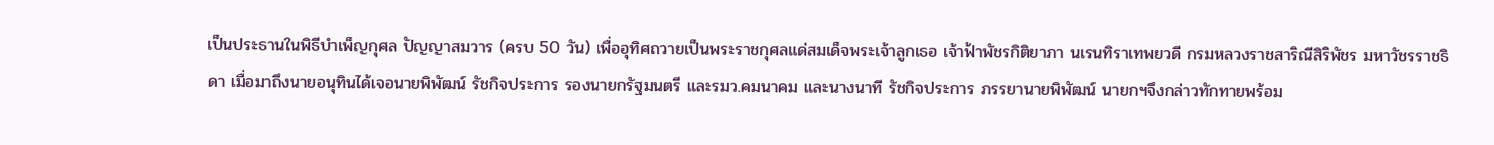เป็นประธานในพิธีบำเพ็ญกุศล ปัญญาสมวาร (ครบ 50 วัน) เพื่ออุทิศถวายเป็นพระราชกุศลแด่สมเด็จพระเจ้าลูกเธอ เจ้าฟ้าพัชรกิติยาภา นเรนทิราเทพยวดี กรมหลวงราชสาริณีสิริพัชร มหาวัชรราชธิดา เมื่อมาถึงนายอนุทินได้เจอนายพิพัฒน์ รัชกิจประการ รองนายกรัฐมนตรี และรมว.คมนาคม และนางนาที รัชกิจประการ ภรรยานายพิพัฒน์ นายกฯจึงกล่าวทักทายพร้อม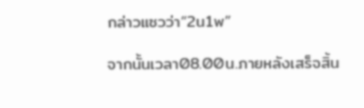กล่าวแซวว่า“2น1พ”

จากนั้นเวลา08.00น.ภายหลังเสร็จสิ้น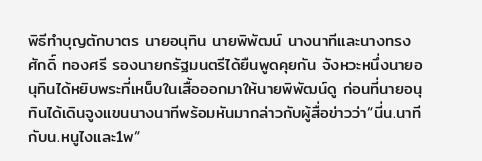พิธีทำบุญตักบาตร นายอนุทิน นายพิพัฒน์ นางนาทีและนางทรงศักดิ์ ทองศรี รองนายกรัฐมนตรีได้ยืนพูดคุยกัน จังหวะหนึ่งนายอนุทินได้หยิบพระที่เหน็บในเสื้อออกมาให้นายพิพัฒน์ดู ก่อนที่นายอนุทินได้เดินจูงแขนนางนาทีพร้อมหันมากล่าวกับผู้สื่อข่าวว่า“นี่น.นาทีกับน.หนูไงและ1พ“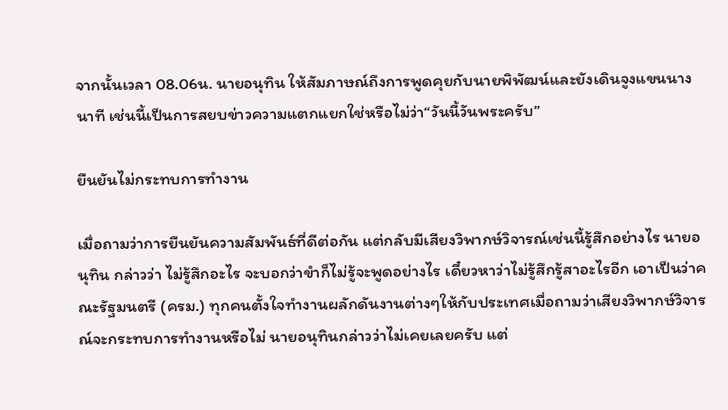จากนั้นเวลา 08.06น. นายอนุทิน ให้สัมภาษณ์ถึงการพูดคุยกับนายพิพัฒน์และยังเดินจูงแขนนางนาที เช่นนี้เป็นการสยบข่าวความแตกแยกใช่หรือไม่ว่า“วันนี้วันพระครับ”

ยืนยันไม่กระทบการทำงาน

เมื่อถามว่าการยืนยันความสัมพันธ์ที่ดีต่อกัน แต่กลับมีเสียงวิพากษ์วิจารณ์เช่นนี้รู้สึกอย่างไร นายอนุทิน กล่าวว่า ไม่รู้สึกอะไร จะบอกว่าขำก็ไม่รู้จะพูดอย่างไร เดี๋ยวหาว่าไม่รู้สึกรู้สาอะไรอีก เอาเป็นว่าคณะรัฐมนตรี (ครม.) ทุกคนตั้งใจทำงานผลักดันงานต่างๆให้กับประเทศเมื่อถามว่าเสียงวิพากษ์วิจารณ์จะกระทบการทำงานหรือไม่ นายอนุทินกล่าวว่าไม่เคยเลยครับ แต่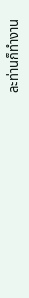ละท่านก็ทำงาน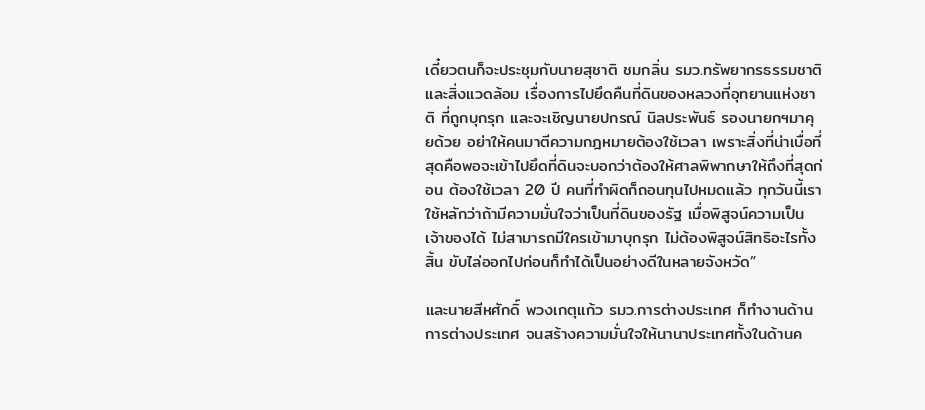เดี๋ยวตนก็จะประชุมกับนายสุชาติ ชมกลิ่น รมว.ทรัพยากรธรรมชาติและสิ่งแวดล้อม เรื่องการไปยึดคืนที่ดินของหลวงที่อุทยานแห่งชาติ ที่ถูกบุกรุก และจะเชิญนายปกรณ์ นิลประพันธ์ รองนายกฯมาคุยด้วย อย่าให้คนมาตีความกฎหมายต้องใช้เวลา เพราะสิ่งที่น่าเบื่อที่สุดคือพอจะเข้าไปยึดที่ดินจะบอกว่าต้องให้ศาลพิพากษาให้ถึงที่สุดก่อน ต้องใช้เวลา 20 ปี คนที่ทำผิดก็ถอนทุนไปหมดแล้ว ทุกวันนี้เราใช้หลักว่าถ้ามีความมั่นใจว่าเป็นที่ดินของรัฐ เมื่อพิสูจน์ความเป็นเจ้าของได้ ไม่สามารถมีใครเข้ามาบุกรุก ไม่ต้องพิสูจน์สิทธิอะไรทั้งสิ้น ขับไล่ออกไปก่อนก็ทำได้เป็นอย่างดีในหลายจังหวัด”

และนายสีหศักดิ์ พวงเกตุแก้ว รมว.การต่างประเทศ ก็ทำงานด้านการต่างประเทศ จนสร้างความมั่นใจให้นานาประเทศทั้งในด้านค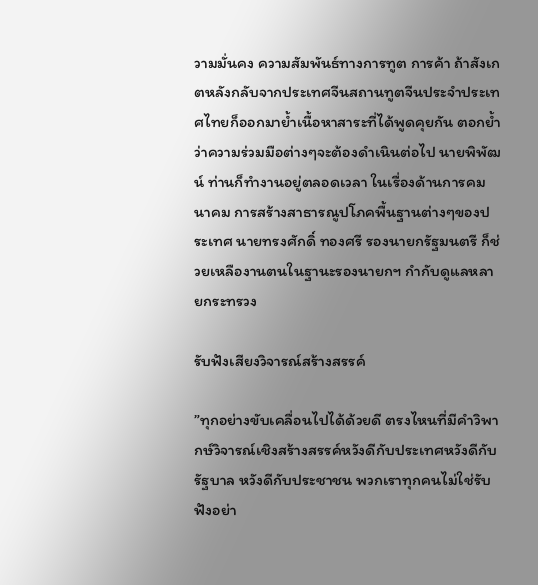วามมั่นคง ความสัมพันธ์ทางการทูต การค้า ถ้าสังเกตหลังกลับจากประเทศจีนสถานทูตจีนประจำประเทศไทยก็ออกมาย้ำเนื้อหาสาระที่ได้พูดคุยกัน ตอกย้ำว่าความร่วมมือต่างๆจะต้องดำเนินต่อไป นายพิพัฒน์ ท่านก็ทำงานอยู่ตลอดเวลา ในเรื่องด้านการคมนาคม การสร้างสาธารณูปโภคพื้นฐานต่างๆของประเทศ นายทรงศักดิ์ ทองศรี รองนายกรัฐมนตรี ก็ช่วยเหลืองานตนในฐานะรองนายกฯ กำกับดูแลหลายกระทรวง

รับฟังเสียงวิจารณ์สร้างสรรค์

”ทุกอย่างขับเคลื่อนไปได้ด้วยดี ตรงไหนที่มีคำวิพากษ์วิจารณ์เชิงสร้างสรรค์หวังดีกับประเทศหวังดีกับรัฐบาล หวังดีกับประชาชน พวกเราทุกคนไม่ใช่รับฟังอย่า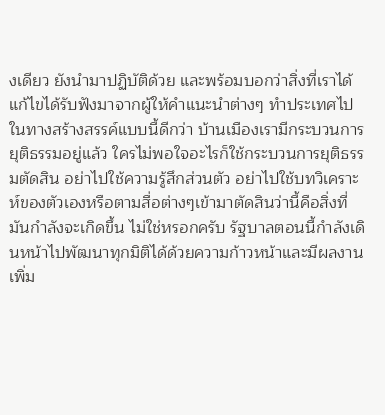งเดียว ยังนำมาปฏิบัติด้วย และพร้อมบอกว่าสิ่งที่เราได้แก้ไขได้รับฟังมาจากผู้ให้คำแนะนำต่างๆ ทำประเทศไปในทางสร้างสรรค์แบบนี้ดีกว่า บ้านเมืองเรามีกระบวนการยุติธรรมอยู่แล้ว ใครไม่พอใจอะไรก็ใช้กระบวนการยุติธรรมตัดสิน อย่าไปใช้ความรู้สึกส่วนตัว อย่าไปใช้บทวิเคราะห์ของตัวเองหรือตามสื่อต่างๆเข้ามาตัดสินว่านี้คือสิ่งที่มันกำลังจะเกิดขึ้น ไม่ใช่หรอกครับ รัฐบาลตอนนี้กำลังเดินหน้าไปพัฒนาทุกมิติได้ด้วยความก้าวหน้าและมีผลงานเพิ่ม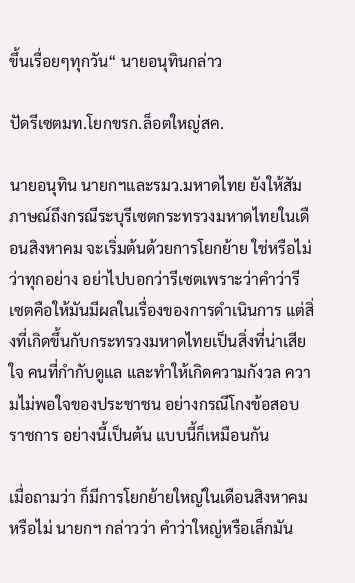ขึ้นเรื่อยๆทุกวัน“ นายอนุทินกล่าว

ปัดรีเซตมท.โยกขรก.ล็อตใหญ่สค.

นายอนุทิน นายกฯและรมว.มหาดไทย ยังให้สัมภาษณ์ถึงกรณีระบุรีเซตกระทรวงมหาดไทยในเดือนสิงหาคม จะเริ่มต้นด้วยการโยกย้าย ใช่หรือไม่ว่าทุกอย่าง อย่าไปบอกว่ารีเซตเพราะว่าคำว่ารีเซตคือให้มันมีผลในเรื่องของการดำเนินการ แต่สิ่งที่เกิดขึ้นกับกระทรวงมหาดไทยเป็นสิ่งที่น่าเสียใจ คนที่กำกับดูแล และทำให้เกิดความกังวล ความไม่พอใจของประชาชน อย่างกรณีโกงข้อสอบราชการ อย่างนี้เป็นต้น แบบนี้ก็เหมือนกัน

เมื่อถามว่า ก็มีการโยกย้ายใหญ่ในเดือนสิงหาคมหรือไม่ นายกฯ กล่าวว่า คําว่าใหญ่หรือเล็กมัน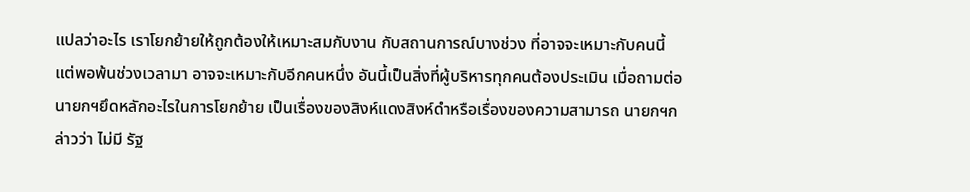แปลว่าอะไร เราโยกย้ายให้ถูกต้องให้เหมาะสมกับงาน กับสถานการณ์บางช่วง ที่อาจจะเหมาะกับคนนี้ แต่พอพ้นช่วงเวลามา อาจจะเหมาะกับอีกคนหนึ่ง อันนี้เป็นสิ่งที่ผู้บริหารทุกคนต้องประเมิน เมื่อถามต่อ นายกฯยึดหลักอะไรในการโยกย้าย เป็นเรื่องของสิงห์แดงสิงห์ดําหรือเรื่องของความสามารถ นายกฯกล่าวว่า ไม่มี รัฐ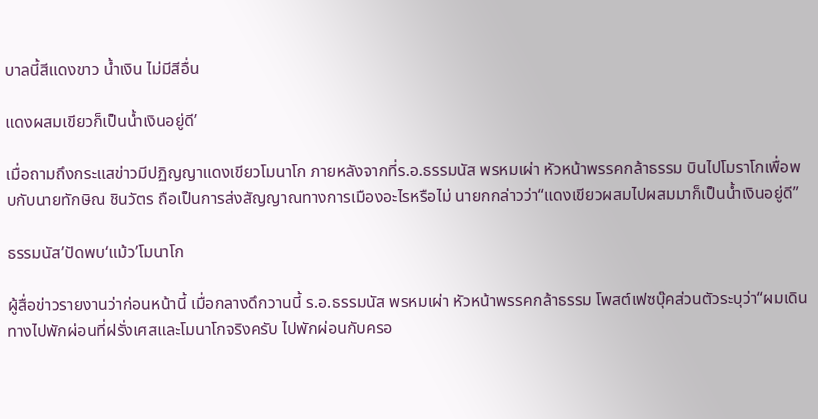บาลนี้สีแดงขาว น้ำเงิน ไม่มีสีอื่น

แดงผสมเขียวก็เป็นน้ำเงินอยู่ดี’

เมื่อถามถึงกระแสข่าวมีปฏิญญาแดงเขียวโมนาโก ภายหลังจากที่ร.อ.ธรรมนัส พรหมเผ่า หัวหน้าพรรคกล้าธรรม บินไปโมราโกเพื่อพบกับนายทักษิณ ชินวัตร ถือเป็นการส่งสัญญาณทางการเมืองอะไรหรือไม่ นายกกล่าวว่า“แดงเขียวผสมไปผสมมาก็เป็นน้ำเงินอยู่ดี”

ธรรมนัส’ปัดพบ‘แม้ว’โมนาโก

ผู้สื่อข่าวรายงานว่าก่อนหน้านี้ เมื่อกลางดึกวานนี้ ร.อ.ธรรมนัส พรหมเผ่า หัวหน้าพรรคกล้าธรรม โพสต์เฟซบุ๊คส่วนตัวระบุว่า“ผมเดินทางไปพักผ่อนที่ฝรั่งเศสและโมนาโกจริงครับ ไปพักผ่อนกับครอ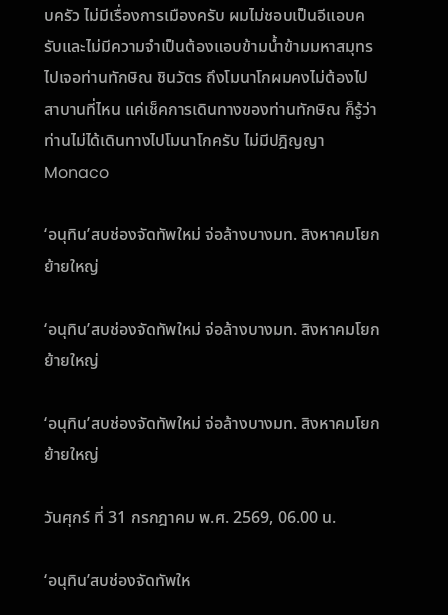บครัว ไม่มีเรื่องการเมืองครับ ผมไม่ชอบเป็นอีแอบครับและไม่มีความจำเป็นต้องแอบข้ามน้ำข้ามมหาสมุทรไปเจอท่านทักษิณ ชินวัตร ถึงโมนาโกผมคงไม่ต้องไปสาบานที่ไหน แค่เช็คการเดินทางของท่านทักษิณ ก็รู้ว่าท่านไม่ได้เดินทางไปโมนาโกครับ ไม่มีปฎิญญาMonaco

‘อนุทิน’สบช่องจัดทัพใหม่ จ่อล้างบางมท. สิงหาคมโยกย้ายใหญ่

‘อนุทิน’สบช่องจัดทัพใหม่ จ่อล้างบางมท. สิงหาคมโยกย้ายใหญ่

‘อนุทิน’สบช่องจัดทัพใหม่ จ่อล้างบางมท. สิงหาคมโยกย้ายใหญ่

วันศุกร์ ที่ 31 กรกฎาคม พ.ศ. 2569, 06.00 น.

‘อนุทิน’สบช่องจัดทัพให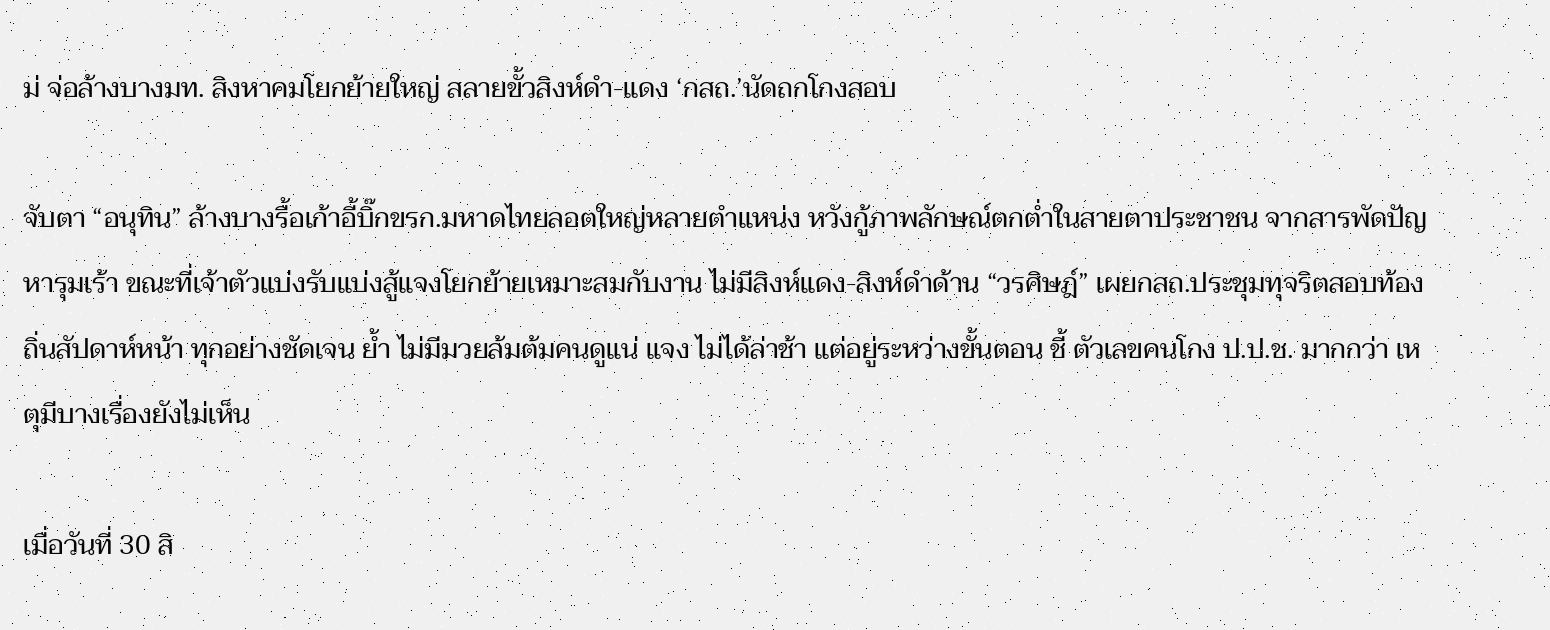ม่ จ่อล้างบางมท. สิงหาคมโยกย้ายใหญ่ สลายขั้วสิงห์ดำ-แดง ‘กสถ.’นัดถกโกงสอบ

จับตา “อนุทิน” ล้างบางรื้อเก้าอี้บิ๊กขรก.มหาดไทยลอตใหญ่หลายตำแหน่ง หวังกู้ภาพลักษณ์ตกต่ำในสายตาประชาชน จากสารพัดปัญหารุมเร้า ขณะที่เจ้าตัวแบ่งรับแบ่งสู้แจงโยกย้ายเหมาะสมกับงาน ไม่มีสิงห์แดง-สิงห์ดำด้าน “วรศิษฎ์” เผยกสถ.ประชุมทุจริตสอบท้องถิ่นสัปดาห์หน้า ทุกอย่างชัดเจน ย้ำ ไม่มีมวยล้มต้มคนดูแน่ แจง ไม่ได้ล่าช้า แต่อยู่ระหว่างขั้นตอน ชี้ ตัวเลขคนโกง ป.ป.ช. มากกว่า เหตุมีบางเรื่องยังไม่เห็น

เมื่อวันที่ 30 สิ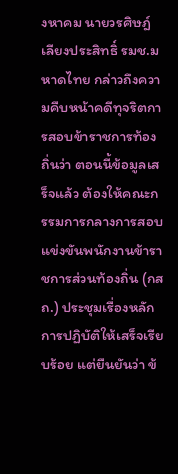งหาคม นายวรศิษฎ์ เลียงประสิทธิ์ รมช.มหาดไทย กล่าวถึงความคืบหน้าคดีทุจริตการสอบข้าราชการท้องถิ่นว่า ตอนนี้ข้อมูลเสร็จแล้ว ต้องให้คณะกรรมการกลางการสอบแข่งขันพนักงานข้าราชการส่วนท้องถิ่น (กสถ.) ประชุมเรื่องหลักการปฏิบัติให้เสร็จเรียบร้อย แต่ยืนยันว่า ข้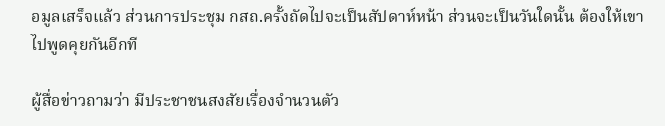อมูลเสร็จแล้ว ส่วนการประชุม กสถ.ครั้งถัดไปจะเป็นสัปดาห์หน้า ส่วนจะเป็นวันใดนั้น ต้องให้เขาไปพูดคุยกันอีกที

ผู้สื่อข่าวถามว่า มีประชาชนสงสัยเรื่องจำนวนตัว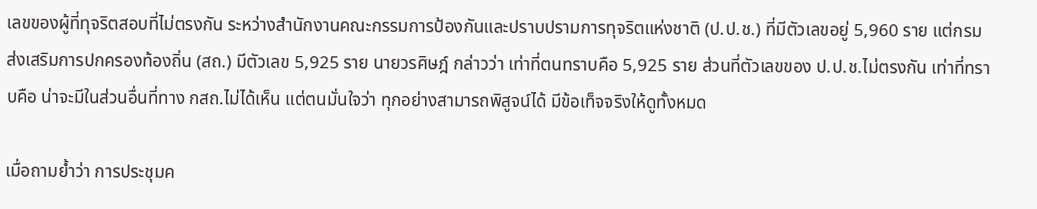เลขของผู้ที่ทุจริตสอบที่ไม่ตรงกัน ระหว่างสำนักงานคณะกรรมการป้องกันและปราบปรามการทุจริตแห่งชาติ (ป.ป.ช.) ที่มีตัวเลขอยู่ 5,960 ราย แต่กรมส่งเสริมการปกครองท้องถิ่น (สถ.) มีตัวเลข 5,925 ราย นายวรศิษฎ์ กล่าวว่า เท่าที่ตนทราบคือ 5,925 ราย ส่วนที่ตัวเลขของ ป.ป.ช.ไม่ตรงกัน เท่าที่ทราบคือ น่าจะมีในส่วนอื่นที่ทาง กสถ.ไม่ได้เห็น แต่ตนมั่นใจว่า ทุกอย่างสามารถพิสูจน์ได้ มีข้อเท็จจริงให้ดูทั้งหมด

เมื่อถามย้ำว่า การประชุมค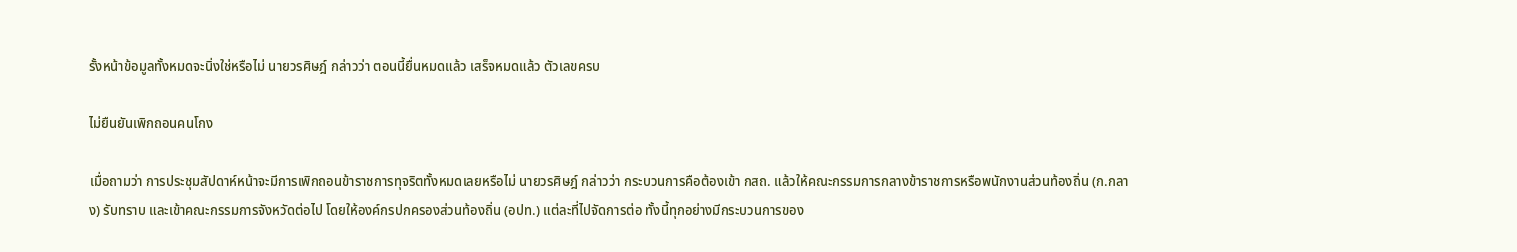รั้งหน้าข้อมูลทั้งหมดจะนิ่งใช่หรือไม่ นายวรศิษฎ์ กล่าวว่า ตอนนี้ยื่นหมดแล้ว เสร็จหมดแล้ว ตัวเลขครบ

ไม่ยืนยันเพิกถอนคนโกง

เมื่อถามว่า การประชุมสัปดาห์หน้าจะมีการเพิกถอนข้าราชการทุจริตทั้งหมดเลยหรือไม่ นายวรศิษฎ์ กล่าวว่า กระบวนการคือต้องเข้า กสถ. แล้วให้คณะกรรมการกลางข้าราชการหรือพนักงานส่วนท้องถิ่น (ก.กลาง) รับทราบ และเข้าคณะกรรมการจังหวัดต่อไป โดยให้องค์กรปกครองส่วนท้องถิ่น (อปท.) แต่ละที่ไปจัดการต่อ ทั้งนี้ทุกอย่างมีกระบวนการของ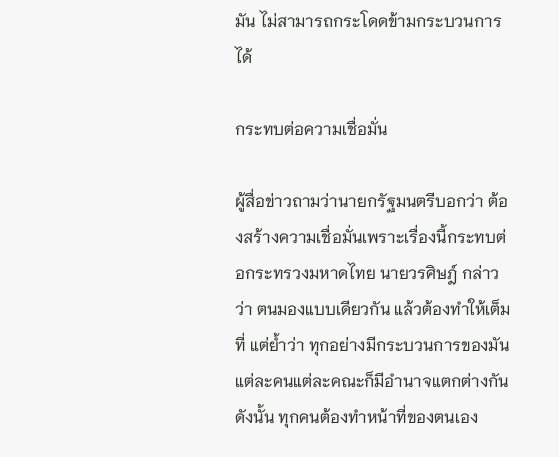มัน ไม่สามารถกระโดดข้ามกระบวนการได้

กระทบต่อความเชื่อมั่น

ผู้สื่อข่าวถามว่านายกรัฐมนตรีบอกว่า ต้องสร้างความเชื่อมั่นเพราะเรื่องนี้กระทบต่อกระทรวงมหาดไทย นายวรศิษฎ์ กล่าวว่า ตนมองแบบเดียวกัน แล้วต้องทำให้เต็มที่ แต่ย้ำว่า ทุกอย่างมีกระบวนการของมัน แต่ละคนแต่ละคณะก็มีอำนาจแตกต่างกัน ดังนั้น ทุกคนต้องทำหน้าที่ของตนเอง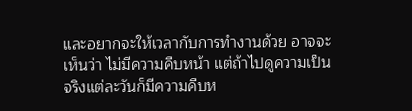และอยากจะให้เวลากับการทำงานด้วย อาจจะเห็นว่า ไม่มีความคืบหน้า แต่ถ้าไปดูความเป็นจริงแต่ละวันก็มีความคืบห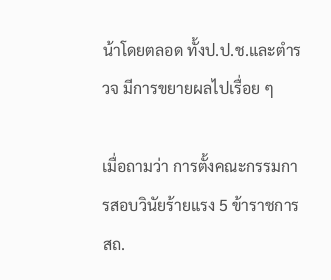น้าโดยตลอด ทั้งป.ป.ช.และตำรวจ มีการขยายผลไปเรื่อย ๆ

เมื่อถามว่า การตั้งคณะกรรมการสอบวินัยร้ายแรง 5 ข้าราชการ สถ.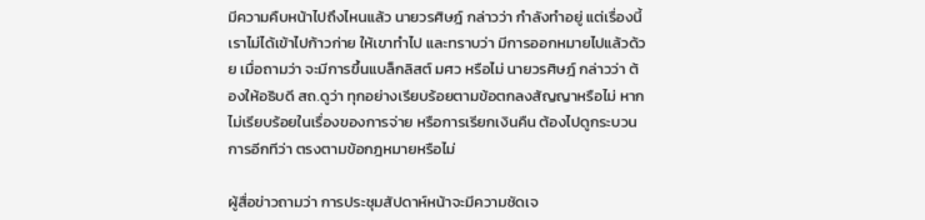มีความคืบหน้าไปถึงไหนแล้ว นายวรศิษฎ์ กล่าวว่า กำลังทำอยู่ แต่เรื่องนี้เราไม่ได้เข้าไปก้าวก่าย ให้เขาทำไป และทราบว่า มีการออกหมายไปแล้วด้วย เมื่อถามว่า จะมีการขึ้นแบล็กลิสต์ มศว หรือไม่ นายวรศิษฎ์ กล่าวว่า ต้องให้อธิบดี สถ.ดูว่า ทุกอย่างเรียบร้อยตามข้อตกลงสัญญาหรือไม่ หากไม่เรียบร้อยในเรื่องของการจ่าย หรือการเรียกเงินคืน ต้องไปดูกระบวนการอีกทีว่า ตรงตามข้อกฎหมายหรือไม่

ผู้สื่อข่าวถามว่า การประชุมสัปดาห์หน้าจะมีความชัดเจ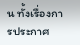น ทั้งเรื่องการประกาศ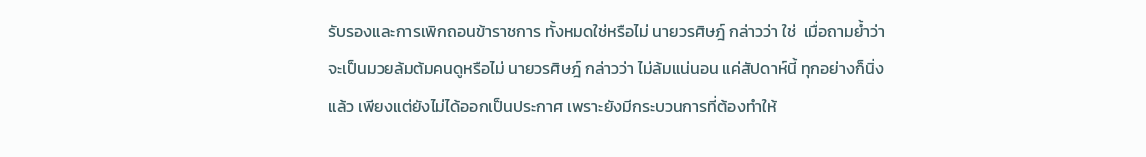รับรองและการเพิกถอนข้าราชการ ทั้งหมดใช่หรือไม่ นายวรศิษฎ์ กล่าวว่า ใช่  เมื่อถามย้ำว่า จะเป็นมวยล้มต้มคนดูหรือไม่ นายวรศิษฎ์ กล่าวว่า ไม่ล้มแน่นอน แค่สัปดาห์นี้ ทุกอย่างก็นิ่งแล้ว เพียงแต่ยังไม่ได้ออกเป็นประกาศ เพราะยังมีกระบวนการที่ต้องทำให้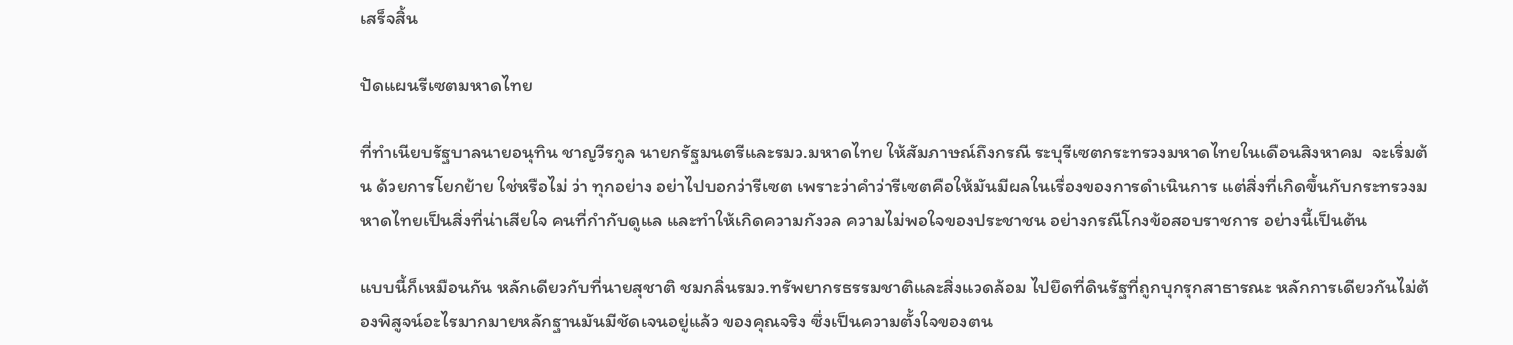เสร็จสิ้น

ปัดแผนรีเซตมหาดไทย

ที่ทำเนียบรัฐบาลนายอนุทิน ชาญวีรกูล นายกรัฐมนตรีและรมว.มหาดไทย ให้สัมภาษณ์ถึงกรณี ระบุรีเซตกระทรวงมหาดไทยในเดือนสิงหาคม  จะเริ่มต้น ด้วยการโยกย้าย ใช่หรือไม่ ว่า ทุกอย่าง อย่าไปบอกว่ารีเซต เพราะว่าคำว่ารีเซตคือให้มันมีผลในเรื่องของการดำเนินการ แต่สิ่งที่เกิดขึ้นกับกระทรวงมหาดไทยเป็นสิ่งที่น่าเสียใจ คนที่กำกับดูแล และทำให้เกิดความกังวล ความไม่พอใจของประชาชน อย่างกรณีโกงข้อสอบราชการ อย่างนี้เป็นต้น

แบบนี้ก็เหมือนกัน หลักเดียวกับที่นายสุชาติ ชมกลิ่นรมว.ทรัพยากรธรรมชาติและสิ่งแวดล้อม ไปยึดที่ดินรัฐที่ถูกบุกรุกสาธารณะ หลักการเดียวกันไม่ต้องพิสูจน์อะไรมากมายหลักฐานมันมีชัดเจนอยู่แล้ว ของคุณจริง ซึ่งเป็นความตั้งใจของตน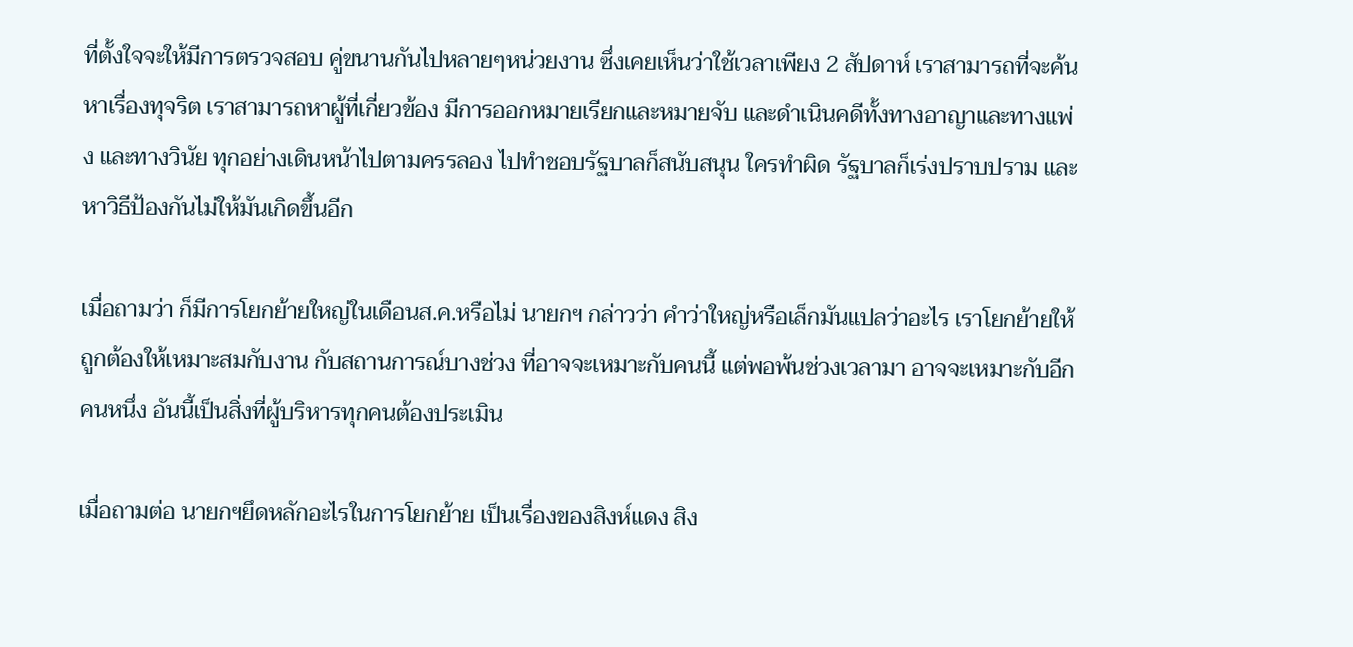ที่ตั้งใจจะให้มีการตรวจสอบ คู่ขนานกันไปหลายๆหน่วยงาน ซึ่งเคยเห็นว่าใช้เวลาเพียง 2 สัปดาห์ เราสามารถที่จะค้นหาเรื่องทุจริต เราสามารถหาผู้ที่เกี่ยวข้อง มีการออกหมายเรียกและหมายจับ และดําเนินคดีทั้งทางอาญาและทางแพ่ง และทางวินัย ทุกอย่างเดินหน้าไปตามครรลอง ไปทําชอบรัฐบาลก็สนับสนุน ใครทําผิด รัฐบาลก็เร่งปราบปราม และหาวิธีป้องกันไม่ให้มันเกิดขึ้นอีก

เมื่อถามว่า ก็มีการโยกย้ายใหญ่ในเดือนส.ค.หรือไม่ นายกฯ กล่าวว่า คําว่าใหญ่หรือเล็กมันแปลว่าอะไร เราโยกย้ายให้ถูกต้องให้เหมาะสมกับงาน กับสถานการณ์บางช่วง ที่อาจจะเหมาะกับคนนี้ แต่พอพ้นช่วงเวลามา อาจจะเหมาะกับอีกคนหนึ่ง อันนี้เป็นสิ่งที่ผู้บริหารทุกคนต้องประเมิน

เมื่อถามต่อ นายกฯยึดหลักอะไรในการโยกย้าย เป็นเรื่องของสิงห์แดง สิง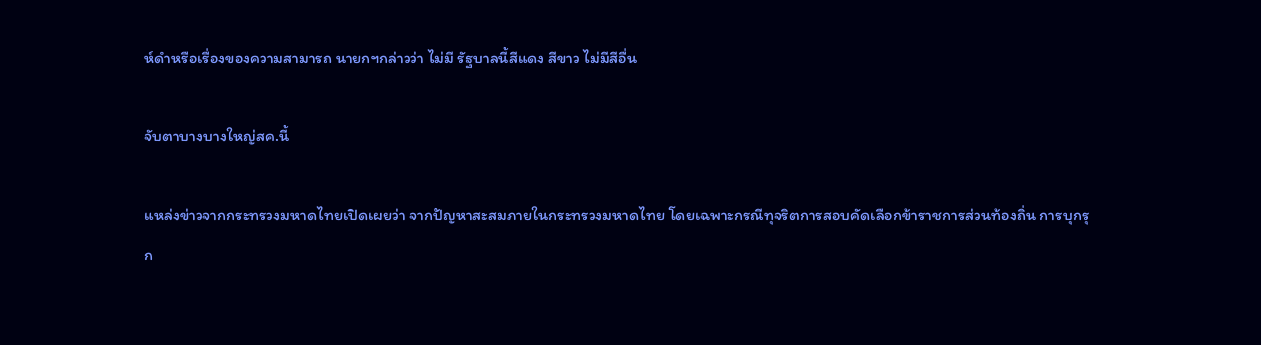ห์ดําหรือเรื่องของความสามารถ นายกฯกล่าวว่า ไม่มี รัฐบาลนี้สีแดง สีขาว ไม่มีสีอื่น

จับตาบางบางใหญ่สค.นี้

แหล่งข่าวจากกระทรวงมหาดไทยเปิดเผยว่า จากปัญหาสะสมภายในกระทรวงมหาดไทย โดยเฉพาะกรณีทุจริตการสอบคัดเลือกข้าราชการส่วนท้องถิ่น การบุกรุก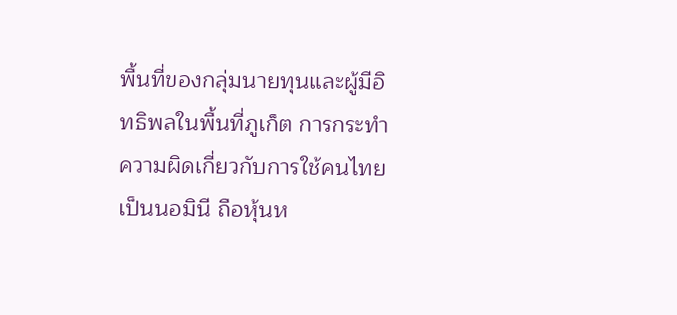พื้นที่ของกลุ่มนายทุนและผู้มีอิทธิพลในพื้นที่ภูเก็ต การกระทำความผิดเกี่ยวกับการใช้คนไทยเป็นนอมินี ถือหุ้นห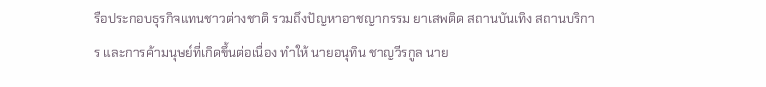รือประกอบธุรกิจแทนชาวต่างชาติ รวมถึงปัญหาอาชญากรรม ยาเสพติด สถานบันเทิง สถานบริการ และการค้ามนุษย์ที่เกิดขึ้นต่อเนื่อง ทำให้ นายอนุทิน ชาญวีรกูล นาย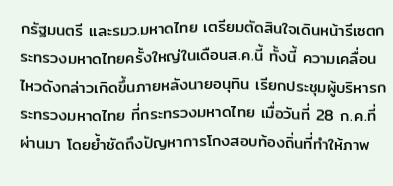กรัฐมนตรี และรมว.มหาดไทย เตรียมตัดสินใจเดินหน้ารีเซตกระทรวงมหาดไทยครั้งใหญ่ในเดือนส.ค.นี้ ทั้งนี้ ความเคลื่อนไหวดังกล่าวเกิดขึ้นภายหลังนายอนุทิน เรียกประชุมผู้บริหารกระทรวงมหาดไทย ที่กระทรวงมหาดไทย เมื่อวันที่ 28 ก.ค.ที่ผ่านมา โดยย้ำชัดถึงปัญหาการโกงสอบท้องถิ่นที่ทำให้ภาพ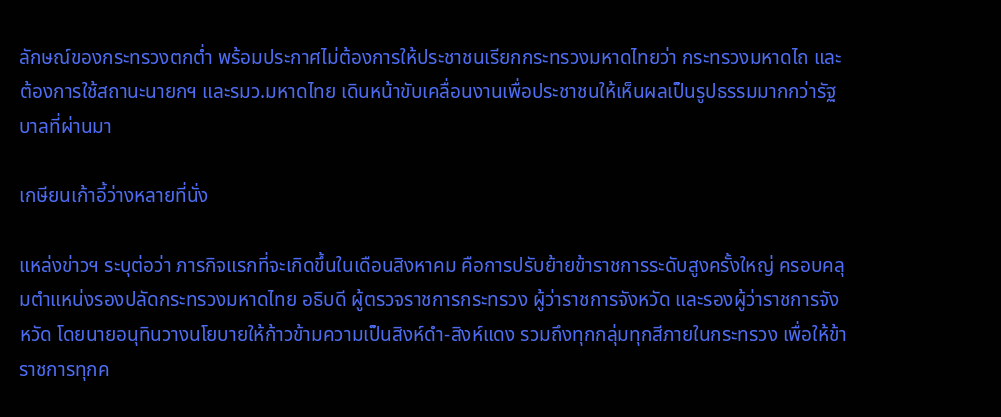ลักษณ์ของกระทรวงตกต่ำ พร้อมประกาศไม่ต้องการให้ประชาชนเรียกกระทรวงมหาดไทยว่า กระทรวงมหาดไถ และต้องการใช้สถานะนายกฯ และรมว.มหาดไทย เดินหน้าขับเคลื่อนงานเพื่อประชาชนให้เห็นผลเป็นรูปธรรมมากกว่ารัฐบาลที่ผ่านมา

เกษียนเก้าอี้ว่างหลายที่นั่ง

แหล่งข่าวฯ ระบุต่อว่า ภารกิจแรกที่จะเกิดขึ้นในเดือนสิงหาคม คือการปรับย้ายข้าราชการระดับสูงครั้งใหญ่ ครอบคลุมตำแหน่งรองปลัดกระทรวงมหาดไทย อธิบดี ผู้ตรวจราชการกระทรวง ผู้ว่าราชการจังหวัด และรองผู้ว่าราชการจังหวัด โดยนายอนุทินวางนโยบายให้ก้าวข้ามความเป็นสิงห์ดำ-สิงห์แดง รวมถึงทุกกลุ่มทุกสีภายในกระทรวง เพื่อให้ข้าราชการทุกค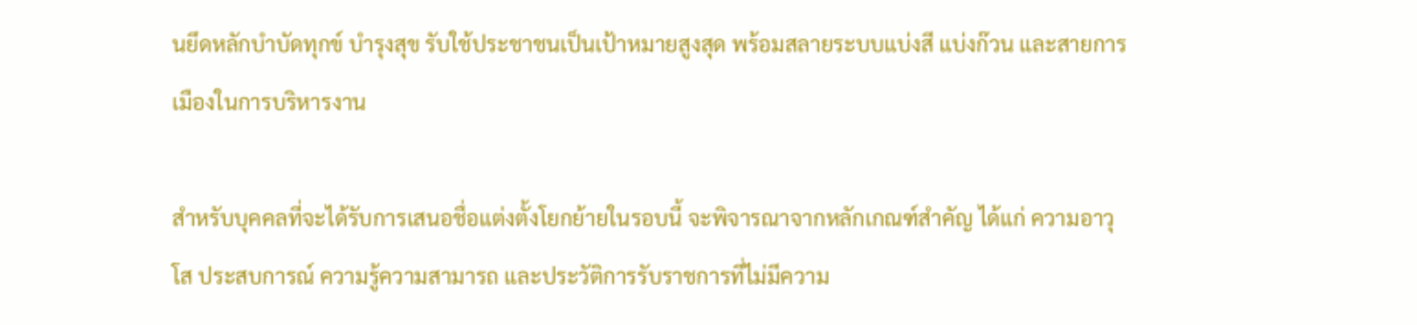นยึดหลักบำบัดทุกข์ บำรุงสุข รับใช้ประชาชนเป็นเป้าหมายสูงสุด พร้อมสลายระบบแบ่งสี แบ่งก๊วน และสายการเมืองในการบริหารงาน

สำหรับบุคคลที่จะได้รับการเสนอชื่อแต่งตั้งโยกย้ายในรอบนี้ จะพิจารณาจากหลักเกณฑ์สำคัญ ได้แก่ ความอาวุโส ประสบการณ์ ความรู้ความสามารถ และประวัติการรับราชการที่ไม่มีความ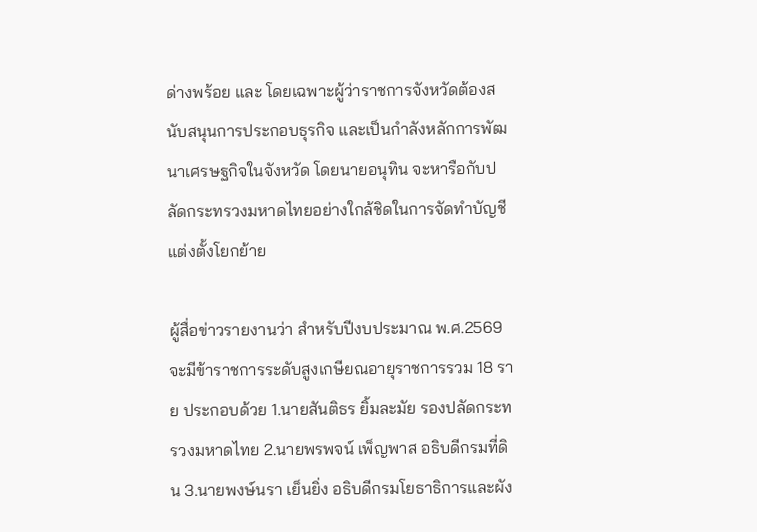ด่างพร้อย และ โดยเฉพาะผู้ว่าราชการจังหวัดต้องสนับสนุนการประกอบธุรกิจ และเป็นกำลังหลักการพัฒนาเศรษฐกิจในจังหวัด โดยนายอนุทิน จะหารือกับปลัดกระทรวงมหาดไทยอย่างใกล้ชิดในการจัดทำบัญชีแต่งตั้งโยกย้าย

ผู้สื่อข่าวรายงานว่า สำหรับปีงบประมาณ พ.ศ.2569 จะมีข้าราชการระดับสูงเกษียณอายุราชการรวม 18 ราย ประกอบด้วย 1.นายสันติธร ยิ้มละมัย รองปลัดกระทรวงมหาดไทย 2.นายพรพจน์ เพ็ญพาส อธิบดีกรมที่ดิน 3.นายพงษ์นรา เย็นยิ่ง อธิบดีกรมโยธาธิการและผัง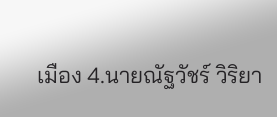เมือง 4.นายณัฐวัชร์ วิริยา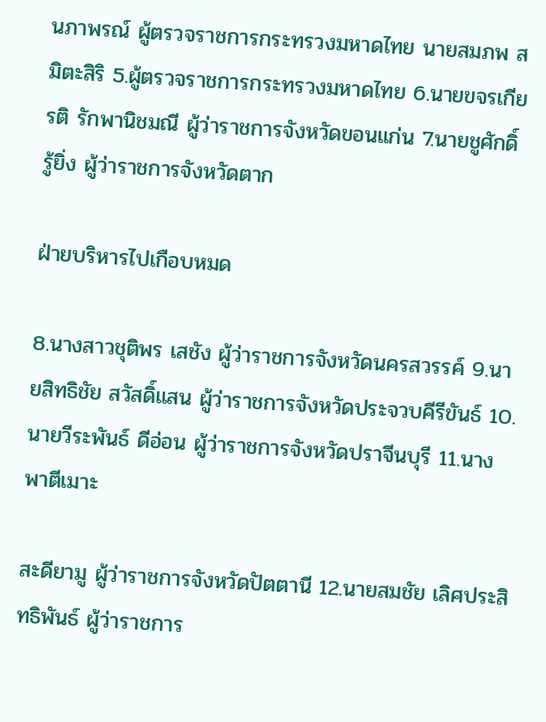นภาพรณ์ ผู้ตรวจราชการกระทรวงมหาดไทย นายสมภพ สมิตะสิริ 5.ผู้ตรวจราชการกระทรวงมหาดไทย 6.นายขจรเกียรติ รักพานิชมณี ผู้ว่าราชการจังหวัดขอนแก่น 7.นายชูศักดิ์ รู้ยิ่ง ผู้ว่าราชการจังหวัดตาก

ฝ่ายบริหารไปเกือบหมด

8.นางสาวชุติพร เสชัง ผู้ว่าราชการจังหวัดนครสวรรค์ 9.นายสิทธิชัย สวัสดิ์แสน ผู้ว่าราชการจังหวัดประจวบคีรีขันธ์ 10.นายวีระพันธ์ ดีอ่อน ผู้ว่าราชการจังหวัดปราจีนบุรี 11.นางพาตีเมาะ

สะดียามู ผู้ว่าราชการจังหวัดปัตตานี 12.นายสมชัย เลิศประสิทธิพันธ์ ผู้ว่าราชการ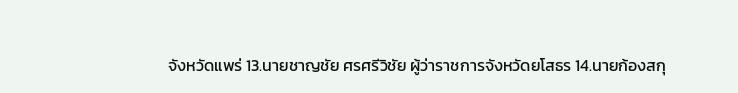จังหวัดแพร่ 13.นายชาญชัย ศรศรีวิชัย ผู้ว่าราชการจังหวัดยโสธร 14.นายก้องสกุ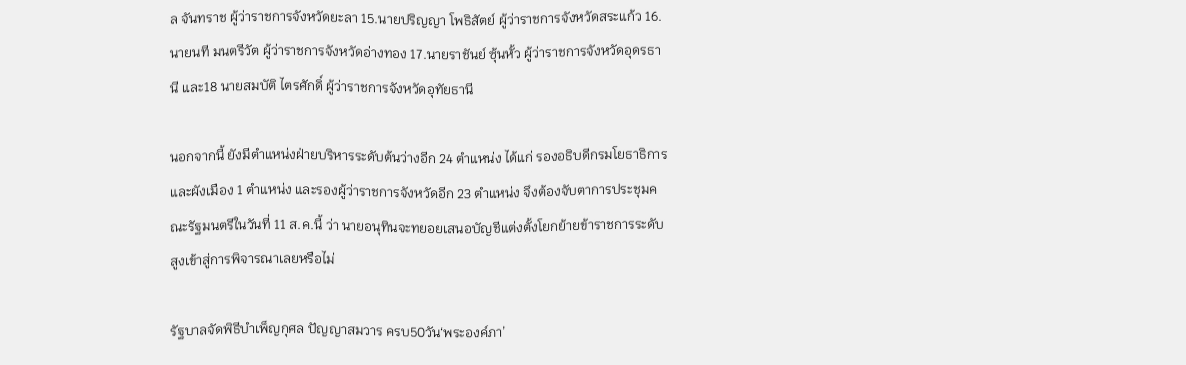ล จันทราช ผู้ว่าราชการจังหวัดยะลา 15.นายปริญญา โพธิสัตย์ ผู้ว่าราชการจังหวัดสระแก้ว 16.นายนที มนตรีวัต ผู้ว่าราชการจังหวัดอ่างทอง 17.นายราชันย์ ซุ้นหั้ว ผู้ว่าราชการจังหวัดอุดรธานี และ18 นายสมบัติ ไตรศักดิ์ ผู้ว่าราชการจังหวัดอุทัยธานี

นอกจากนี้ ยังมีตำแหน่งฝ่ายบริหารระดับต้นว่างอีก 24 ตำแหน่ง ได้แก่ รองอธิบดีกรมโยธาธิการและผังเมือง 1 ตำแหน่ง และรองผู้ว่าราชการจังหวัดอีก 23 ตำแหน่ง จึงต้องจับตาการประชุมคณะรัฐมนตรีในวันที่ 11 ส.ค.นี้ ว่า นายอนุทินจะทยอยเสนอบัญชีแต่งตั้งโยกย้ายข้าราชการระดับสูงเข้าสู่การพิจารณาเลยหรือไม่

รัฐบาลจัดพิธีบำเพ็ญกุศล ปัญญาสมวาร ครบ50วัน‘พระองค์ภา’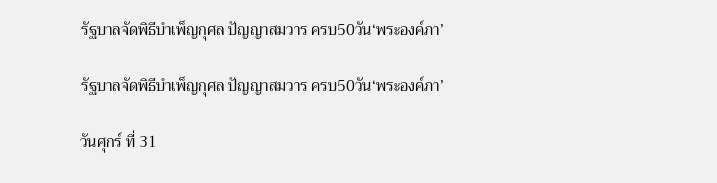รัฐบาลจัดพิธีบำเพ็ญกุศล ปัญญาสมวาร ครบ50วัน‘พระองค์ภา’

รัฐบาลจัดพิธีบำเพ็ญกุศล ปัญญาสมวาร ครบ50วัน‘พระองค์ภา’

วันศุกร์ ที่ 31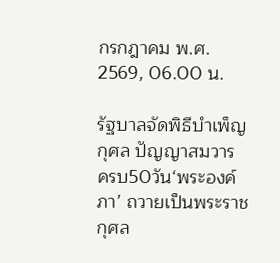กรกฎาคม พ.ศ. 2569, 06.00 น.

รัฐบาลจัดพิธีบำเพ็ญกุศล ปัญญาสมวาร ครบ50วัน‘พระองค์ภา’ ถวายเป็นพระราชกุศล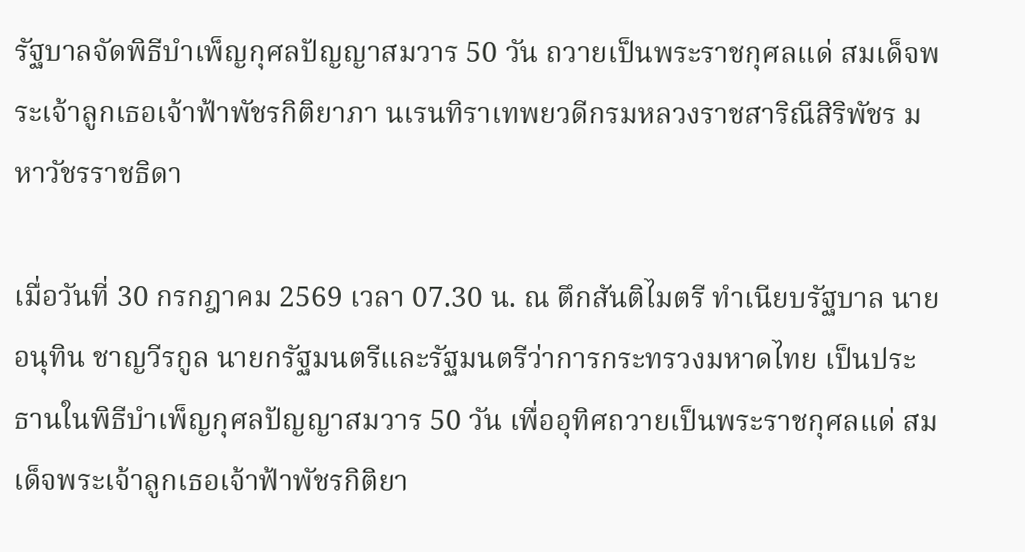รัฐบาลจัดพิธีบำเพ็ญกุศลปัญญาสมวาร 50 วัน ถวายเป็นพระราชกุศลแด่ สมเด็จพระเจ้าลูกเธอเจ้าฟ้าพัชรกิติยาภา นเรนทิราเทพยวดีกรมหลวงราชสาริณีสิริพัชร มหาวัชรราชธิดา

เมื่อวันที่ 30 กรกฎาคม 2569 เวลา 07.30 น. ณ ตึกสันติไมตรี ทำเนียบรัฐบาล นายอนุทิน ชาญวีรกูล นายกรัฐมนตรีและรัฐมนตรีว่าการกระทรวงมหาดไทย เป็นประธานในพิธีบำเพ็ญกุศลปัญญาสมวาร 50 วัน เพื่ออุทิศถวายเป็นพระราชกุศลแด่ สมเด็จพระเจ้าลูกเธอเจ้าฟ้าพัชรกิติยา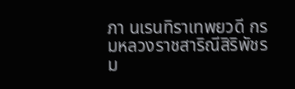ภา นเรนทิราเทพยวดี กรมหลวงราชสาริณีสิริพัชร ม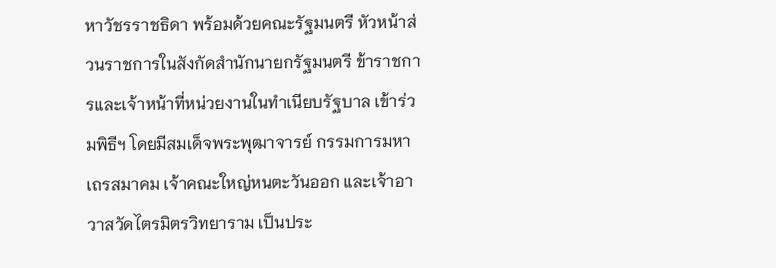หาวัชรราชธิดา พร้อมด้วยคณะรัฐมนตรี หัวหน้าส่วนราชการในสังกัดสำนักนายกรัฐมนตรี ข้าราชการและเจ้าหน้าที่หน่วยงานในทำเนียบรัฐบาล เข้าร่วมพิธีฯ โดยมีสมเด็จพระพุฒาจารย์ กรรมการมหาเถรสมาคม เจ้าคณะใหญ่หนตะวันออก และเจ้าอาวาสวัดไตรมิตรวิทยาราม เป็นประ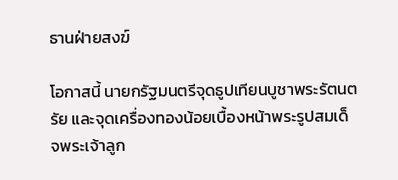ธานฝ่ายสงฆ์

โอกาสนี้ นายกรัฐมนตรีจุดธูปเทียนบูชาพระรัตนตรัย และจุดเครื่องทองน้อยเบื้องหน้าพระรูปสมเด็จพระเจ้าลูก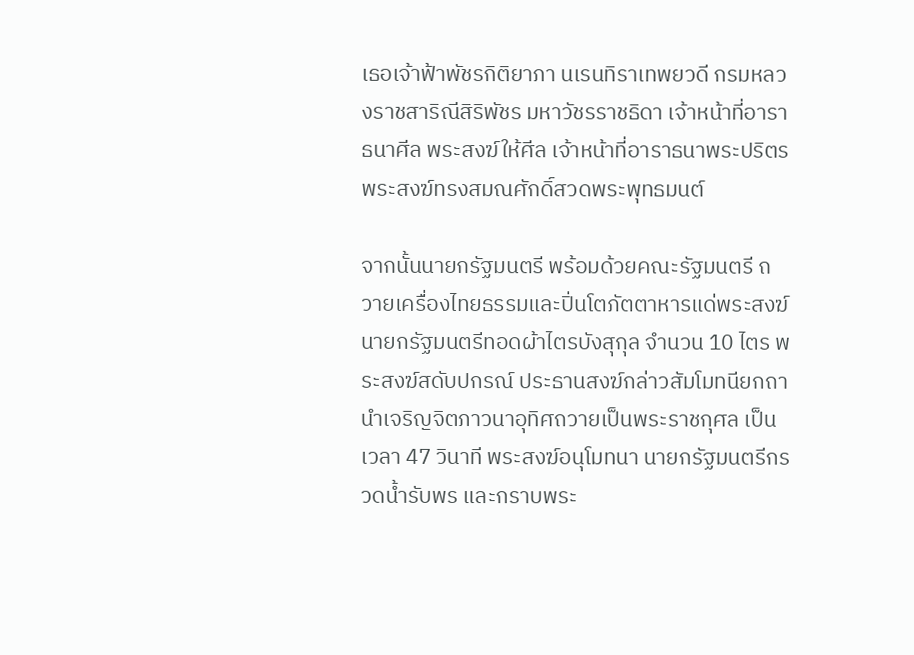เธอเจ้าฟ้าพัชรกิติยาภา นเรนทิราเทพยวดี กรมหลวงราชสาริณีสิริพัชร มหาวัชรราชธิดา เจ้าหน้าที่อาราธนาศีล พระสงฆ์ให้ศีล เจ้าหน้าที่อาราธนาพระปริตร พระสงฆ์ทรงสมณศักดิ์สวดพระพุทธมนต์

จากนั้นนายกรัฐมนตรี พร้อมด้วยคณะรัฐมนตรี ถวายเครื่องไทยธรรมและปิ่นโตภัตตาหารแด่พระสงฆ์ นายกรัฐมนตรีทอดผ้าไตรบังสุกุล จำนวน 10 ไตร พระสงฆ์สดับปกรณ์ ประธานสงฆ์กล่าวสัมโมทนียกถา นำเจริญจิตภาวนาอุทิศถวายเป็นพระราชกุศล เป็นเวลา 47 วินาที พระสงฆ์อนุโมทนา นายกรัฐมนตรีกรวดน้ำรับพร และกราบพระ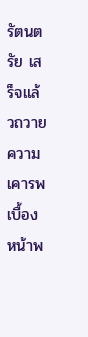รัตนตรัย เสร็จแล้วถวายความเคารพเบื้องหน้าพ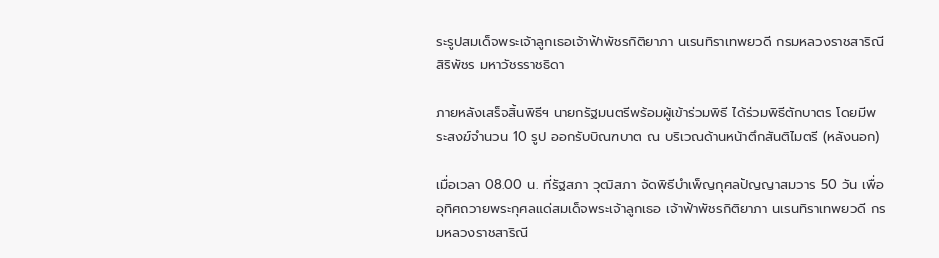ระรูปสมเด็จพระเจ้าลูกเธอเจ้าฟ้าพัชรกิติยาภา นเรนทิราเทพยวดี กรมหลวงราชสาริณีสิริพัชร มหาวัชรราชธิดา

ภายหลังเสร็จสิ้นพิธีฯ นายกรัฐมนตรีพร้อมผู้เข้าร่วมพิธี ได้ร่วมพิธีตักบาตร โดยมีพระสงฆ์จำนวน 10 รูป ออกรับบิณฑบาต ณ บริเวณด้านหน้าตึกสันติไมตรี (หลังนอก)

เมื่อเวลา 08.00 น. ที่รัฐสภา วุฒิสภา จัดพิธีบำเพ็ญกุศลปัญญาสมวาร 50 วัน เพื่ออุทิศถวายพระกุศลแด่สมเด็จพระเจ้าลูกเธอ เจ้าฟ้าพัชรกิติยาภา นเรนทิราเทพยวดี กรมหลวงราชสาริณี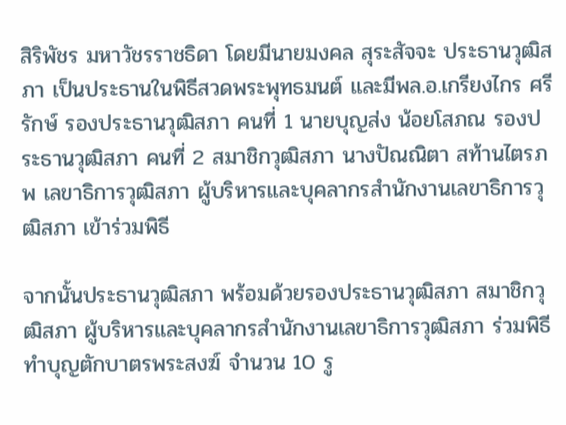สิริพัชร มหาวัชรราชธิดา โดยมีนายมงคล สุระสัจจะ ประธานวุฒิสภา เป็นประธานในพิธีสวดพระพุทธมนต์ และมีพล.อ.เกรียงไกร ศรีรักษ์ รองประธานวุฒิสภา คนที่ 1 นายบุญส่ง น้อยโสภณ รองประธานวุฒิสภา คนที่ 2 สมาชิกวุฒิสภา นางปัณณิตา สท้านไตรภพ เลขาธิการวุฒิสภา ผู้บริหารและบุคลากรสำนักงานเลขาธิการวุฒิสภา เข้าร่วมพิธี

จากนั้นประธานวุฒิสภา พร้อมด้วยรองประธานวุฒิสภา สมาชิกวุฒิสภา ผู้บริหารและบุคลากรสำนักงานเลขาธิการวุฒิสภา ร่วมพิธีทำบุญตักบาตรพระสงฆ์ จำนวน 10 รู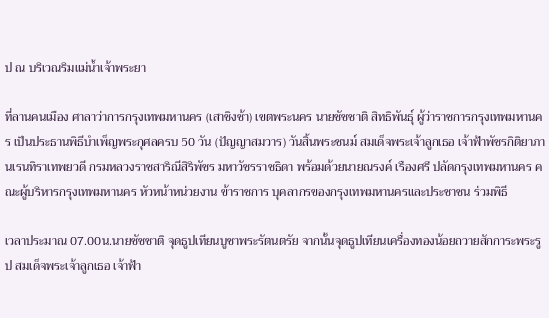ป ณ บริเวณริมแม่น้ำเจ้าพระยา

ที่ลานคนเมือง ศาลาว่าการกรุงเทพมหานคร (เสาชิงช้า) เขตพระนคร นายชัชชาติ สิทธิพันธุ์ ผู้ว่าราชการกรุงเทพมหานคร เป็นประธานพิธีบำเพ็ญพระกุศลครบ 50 วัน (ปัญญาสมวาร) วันสิ้นพระชนม์ สมเด็จพระเจ้าลูกเธอ เจ้าฟ้าพัชรกิติยาภา นเรนทิราเทพยวดี กรมหลวงราชสาริณีสิริพัชร มหาวัชรราชธิดา พร้อมด้วยนายณรงค์ เรืองศรี ปลัดกรุงเทพมหานคร คณะผู้บริหารกรุงเทพมหานคร หัวหน้าหน่วยงาน ข้าราชการ บุคลากรของกรุงเทพมหานครและประชาชน ร่วมพิธี

เวลาประมาณ 07.00น.นายชัชชาติ จุดธูปเทียนบูชาพระรัตนตรัย จากนั้นจุดธูปเทียนเครื่องทองน้อยถวายสักการะพระรูป สมเด็จพระเจ้าลูกเธอ เจ้าฟ้า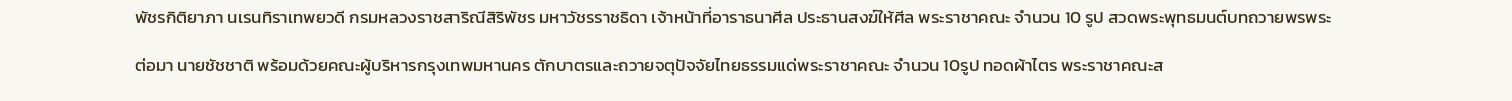พัชรกิติยาภา นเรนทิราเทพยวดี กรมหลวงราชสาริณีสิริพัชร มหาวัชรราชธิดา เจ้าหน้าที่อาราธนาศีล ประธานสงฆ์ให้ศีล พระราชาคณะ จำนวน 10 รูป สวดพระพุทธมนต์บทถวายพรพระ

ต่อมา นายชัชชาติ พร้อมด้วยคณะผู้บริหารกรุงเทพมหานคร ตักบาตรและถวายจตุปัจจัยไทยธรรมแด่พระราชาคณะ จำนวน 10รูป ทอดผ้าไตร พระราชาคณะส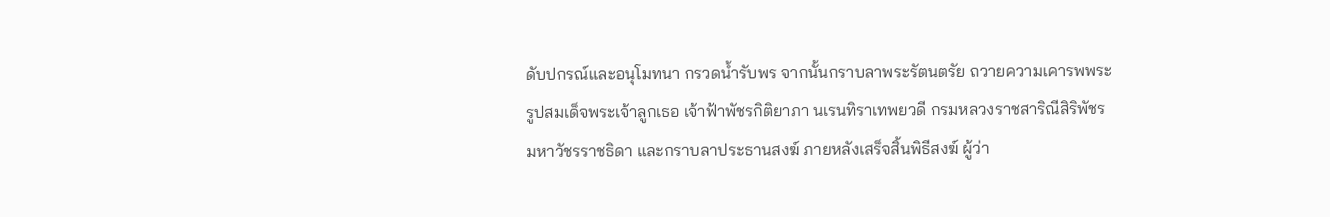ดับปกรณ์และอนุโมทนา กรวดน้ำรับพร จากนั้นกราบลาพระรัตนตรัย ถวายความเคารพพระรูปสมเด็จพระเจ้าลูกเธอ เจ้าฟ้าพัชรกิติยาภา นเรนทิราเทพยวดี กรมหลวงราชสาริณีสิริพัชร มหาวัชรราชธิดา และกราบลาประธานสงฆ์ ภายหลังเสร็จสิ้นพิธีสงฆ์ ผู้ว่า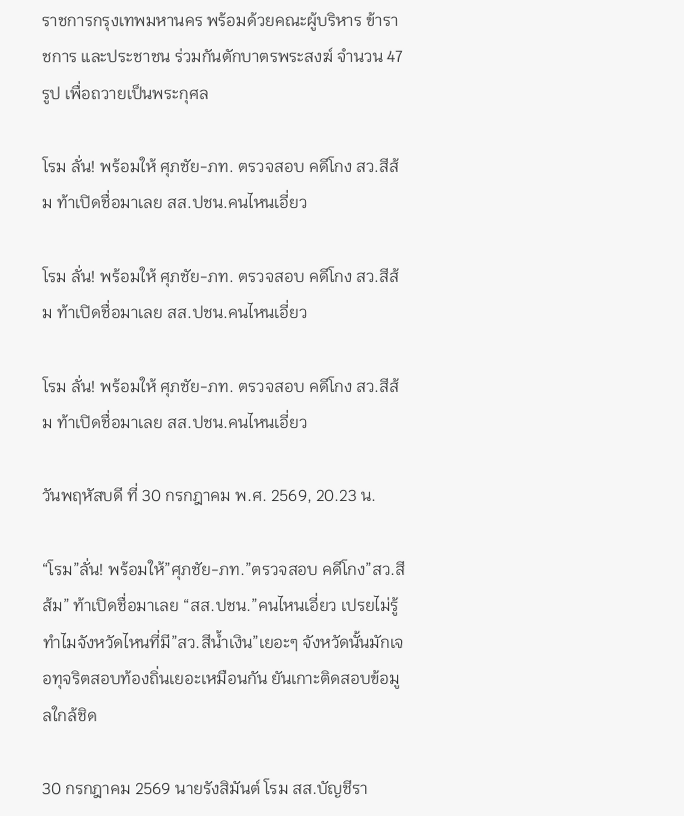ราชการกรุงเทพมหานคร พร้อมด้วยคณะผู้บริหาร ข้าราชการ และประชาชน ร่วมกันตักบาตรพระสงฆ์ จำนวน 47 รูป เพื่อถวายเป็นพระกุศล

โรม ลั่น! พร้อมให้ ศุภชัย-ภท. ตรวจสอบ คดีโกง สว.สีส้ม ท้าเปิดชื่อมาเลย สส.ปชน.คนไหนเอี่ยว

โรม ลั่น! พร้อมให้ ศุภชัย-ภท. ตรวจสอบ คดีโกง สว.สีส้ม ท้าเปิดชื่อมาเลย สส.ปชน.คนไหนเอี่ยว

โรม ลั่น! พร้อมให้ ศุภชัย-ภท. ตรวจสอบ คดีโกง สว.สีส้ม ท้าเปิดชื่อมาเลย สส.ปชน.คนไหนเอี่ยว

วันพฤหัสบดี ที่ 30 กรกฎาคม พ.ศ. 2569, 20.23 น.

“โรม”ลั่น! พร้อมให้”ศุภชัย-ภท.”ตรวจสอบ คดีโกง”สว.สีส้ม” ท้าเปิดชื่อมาเลย “สส.ปชน.”คนไหนเอี่ยว เปรยไม่รู้ทำไมจังหวัดไหนที่มี”สว.สีน้ำเงิน”เยอะๆ จังหวัดนั้นมักเจอทุจริตสอบท้องถิ่นเยอะเหมือนกัน ยันเกาะติดสอบข้อมูลใกล้ชิด

30 กรกฎาคม 2569 นายรังสิมันต์ โรม สส.บัญชีรา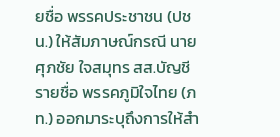ยชื่อ พรรคประชาชน (ปชน.) ให้สัมภาษณ์กรณี นายศุภชัย ใจสมุทร สส.บัญชีรายชื่อ พรรคภูมิใจไทย (ภท.) ออกมาระบุถึงการให้สำ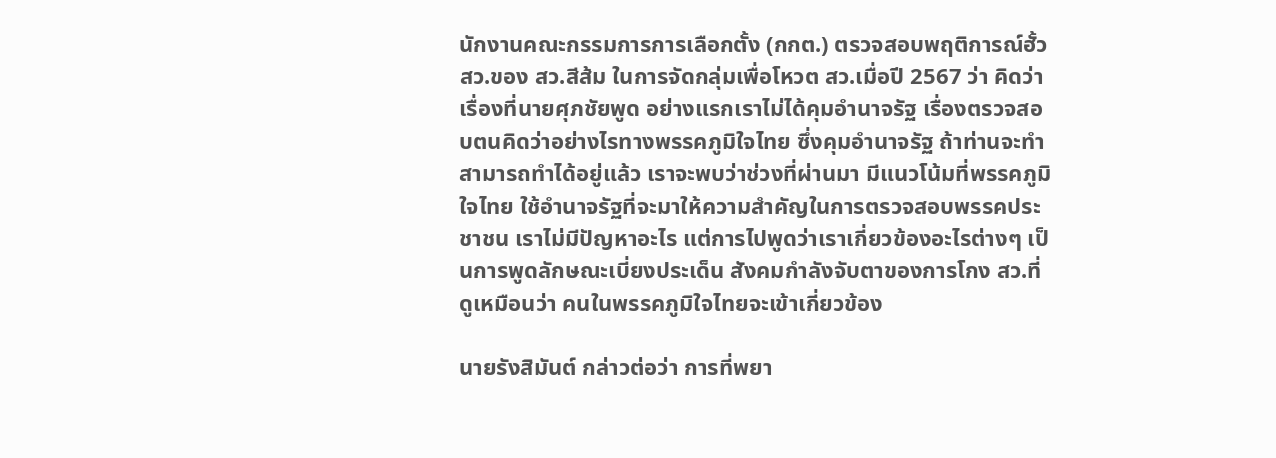นักงานคณะกรรมการการเลือกตั้ง (กกต.) ตรวจสอบพฤติการณ์ฮั้ว สว.ของ สว.สีส้ม ในการจัดกลุ่มเพื่อโหวต สว.เมื่อปี 2567 ว่า คิดว่าเรื่องที่นายศุภชัยพูด อย่างแรกเราไม่ได้คุมอำนาจรัฐ เรื่องตรวจสอบตนคิดว่าอย่างไรทางพรรคภูมิใจไทย ซึ่งคุมอำนาจรัฐ ถ้าท่านจะทำสามารถทำได้อยู่แล้ว เราจะพบว่าช่วงที่ผ่านมา มีแนวโน้มที่พรรคภูมิใจไทย ใช้อำนาจรัฐที่จะมาให้ความสำคัญในการตรวจสอบพรรคประชาชน เราไม่มีปัญหาอะไร แต่การไปพูดว่าเราเกี่ยวข้องอะไรต่างๆ เป็นการพูดลักษณะเบี่ยงประเด็น สังคมกำลังจับตาของการโกง สว.ที่ดูเหมือนว่า คนในพรรคภูมิใจไทยจะเข้าเกี่ยวข้อง

นายรังสิมันต์ กล่าวต่อว่า การที่พยา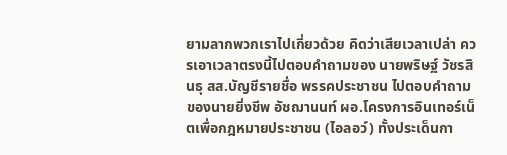ยามลากพวกเราไปเกี่ยวด้วย คิดว่าเสียเวลาเปล่า ควรเอาเวลาตรงนี้ไปตอบคำถามของ นายพริษฐ์ วัชรสินธุ สส.บัญชีรายชื่อ พรรคประชาชน ไปตอบคำถามของนายยิ่งชีพ อัชฌานนท์ ผอ.โครงการอินเทอร์เน็ตเพื่อกฎหมายประชาชน (ไอลอว์) ทั้งประเด็นกา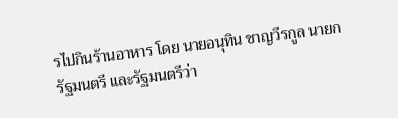รไปกินร้านอาหาร โดย นายอนุทิน ชาญวีรกูล นายกรัฐมนตรี และรัฐมนตรีว่า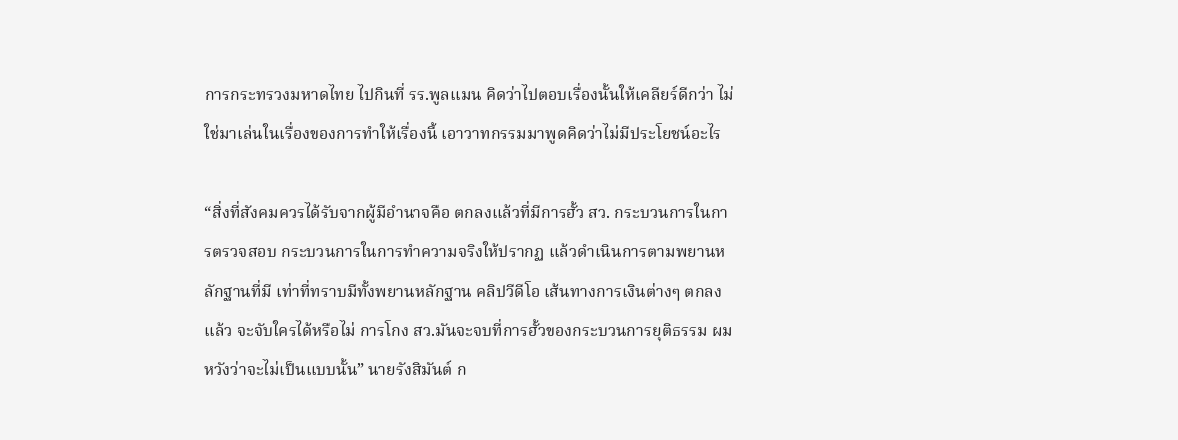การกระทรวงมหาดไทย ไปกินที่ รร.พูลแมน คิดว่าไปตอบเรื่องนั้นให้เคลียร์ดีกว่า ไม่ใช่มาเล่นในเรื่องของการทำให้เรื่องนี้ เอาวาทกรรมมาพูดคิดว่าไม่มีประโยชน์อะไร

“สิ่งที่สังคมควรได้รับจากผู้มีอำนาจคือ ตกลงแล้วที่มีการฮั้ว สว. กระบวนการในการตรวจสอบ กระบวนการในการทำความจริงให้ปรากฏ แล้วดำเนินการตามพยานหลักฐานที่มี เท่าที่ทราบมีทั้งพยานหลักฐาน คลิปวีดีโอ เส้นทางการเงินต่างๆ ตกลงแล้ว จะจับใครได้หรือไม่ การโกง สว.มันจะจบที่การฮั้วของกระบวนการยุติธรรม ผมหวังว่าจะไม่เป็นแบบนั้น” นายรังสิมันต์ ก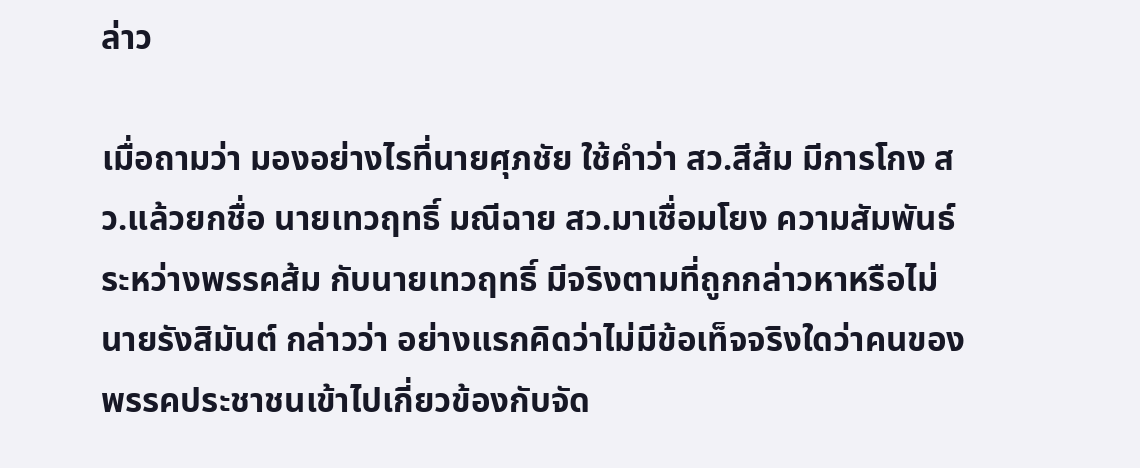ล่าว

เมื่อถามว่า มองอย่างไรที่นายศุภชัย ใช้คำว่า สว.สีส้ม มีการโกง สว.แล้วยกชื่อ นายเทวฤทธิ์ มณีฉาย สว.มาเชื่อมโยง ความสัมพันธ์ระหว่างพรรคส้ม กับนายเทวฤทธิ์ มีจริงตามที่ถูกกล่าวหาหรือไม่ นายรังสิมันต์ กล่าวว่า อย่างแรกคิดว่าไม่มีข้อเท็จจริงใดว่าคนของพรรคประชาชนเข้าไปเกี่ยวข้องกับจัด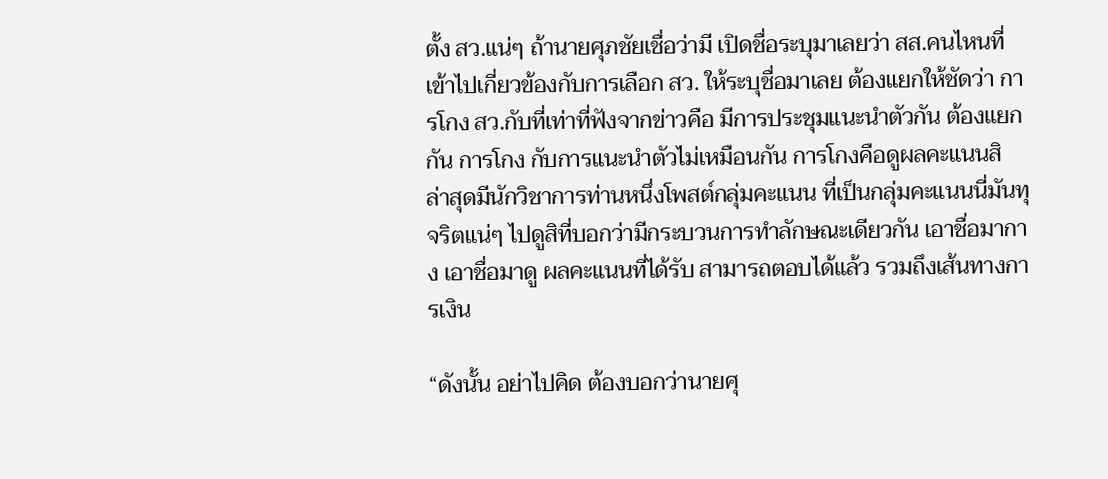ตั้ง สว.แน่ๆ ถ้านายศุภชัยเชื่อว่ามี เปิดชื่อระบุมาเลยว่า สส.คนไหนที่เข้าไปเกี่ยวข้องกับการเลือก สว. ให้ระบุชื่อมาเลย ต้องแยกให้ชัดว่า การโกง สว.กับที่เท่าที่ฟังจากข่าวคือ มีการประชุมแนะนำตัวกัน ต้องแยกกัน การโกง กับการแนะนำตัวไม่เหมือนกัน การโกงคือดูผลคะแนนสิ ล่าสุดมีนักวิชาการท่านหนึ่งโพสต์กลุ่มคะแนน ที่เป็นกลุ่มคะแนนนี่มันทุจริตแน่ๆ ไปดูสิที่บอกว่ามีกระบวนการทำลักษณะเดียวกัน เอาชื่อมากาง เอาชื่อมาดู ผลคะแนนที่ได้รับ สามารถตอบได้แล้ว รวมถึงเส้นทางการเงิน

“ดังนั้น อย่าไปคิด ต้องบอกว่านายศุ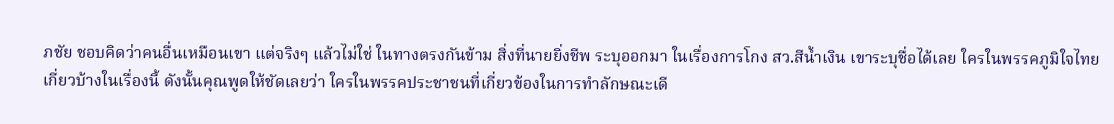ภชัย ชอบคิดว่าคนอื่นเหมือนเขา แต่จริงๆ แล้วไม่ใช่ ในทางตรงกันข้าม สิ่งที่นายยิ่งชีพ ระบุออกมา ในเรื่องการโกง สว.สีน้ำเงิน เขาระบุชื่อได้เลย ใครในพรรคภูมิใจไทยเกี่ยวบ้างในเรื่องนี้ ดังนั้นคุณพูดให้ชัดเลยว่า ใครในพรรคประชาชนที่เกี่ยวข้องในการทำลักษณะเดี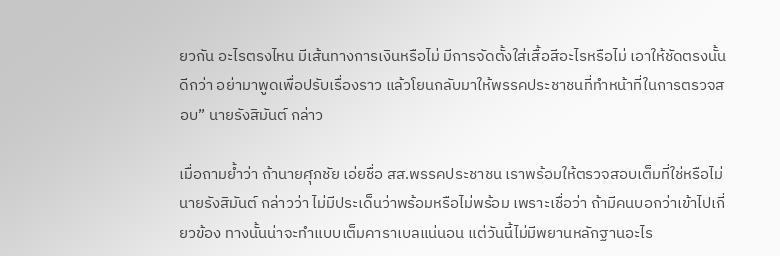ยวกัน อะไรตรงไหน มีเส้นทางการเงินหรือไม่ มีการจัดตั้งใส่เสื้อสีอะไรหรือไม่ เอาให้ชัดตรงนั้นดีกว่า อย่ามาพูดเพื่อปรับเรื่องราว แล้วโยนกลับมาให้พรรคประชาชนที่ทำหน้าที่ในการตรวจสอบ” นายรังสิมันต์ กล่าว

เมื่อถามย้ำว่า ถ้านายศุภชัย เอ่ยชื่อ สส.พรรคประชาชน เราพร้อมให้ตรวจสอบเต็มที่ใช่หรือไม่ นายรังสิมันต์ กล่าวว่า ไม่มีประเด็นว่าพร้อมหรือไม่พร้อม เพราะเชื่อว่า ถ้ามีคนบอกว่าเข้าไปเกี่ยวข้อง ทางนั้นน่าจะทำแบบเต็มคาราเบลแน่นอน แต่วันนี้ไม่มีพยานหลักฐานอะไร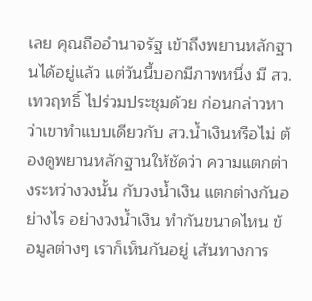เลย คุณถืออำนาจรัฐ เข้าถึงพยานหลักฐานได้อยู่แล้ว แต่วันนี้บอกมีภาพหนึ่ง มี สว.เทวฤทธิ์ ไปร่วมประชุมด้วย ก่อนกล่าวหาว่าเขาทำแบบเดียวกับ สว.น้ำเงินหรือไม่ ต้องดูพยานหลักฐานให้ชัดว่า ความแตกต่างระหว่างวงนั้น กับวงน้ำเงิน แตกต่างกันอย่างไร อย่างวงน้ำเงิน ทำกันขนาดไหน ข้อมูลต่างๆ เราก็เห็นกันอยู่ เส้นทางการ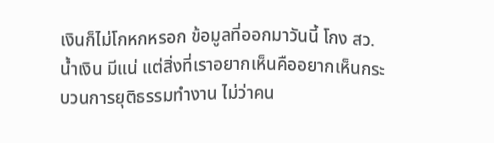เงินก็ไม่โกหกหรอก ข้อมูลที่ออกมาวันนี้ โกง สว.น้ำเงิน มีแน่ แต่สิ่งที่เราอยากเห็นคืออยากเห็นกระบวนการยุติธรรมทำงาน ไม่ว่าคน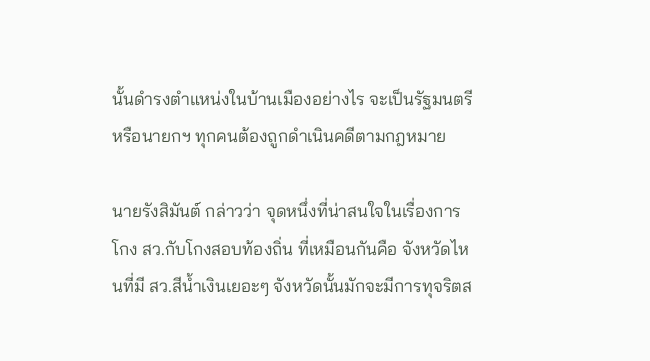นั้นดำรงตำแหน่งในบ้านเมืองอย่างไร จะเป็นรัฐมนตรี หรือนายกฯ ทุกคนต้องถูกดำเนินคดีตามกฎหมาย

นายรังสิมันต์ กล่าวว่า จุดหนึ่งที่น่าสนใจในเรื่องการโกง สว.กับโกงสอบท้องถิ่น ที่เหมือนกันคือ จังหวัดไหนที่มี สว.สีน้ำเงินเยอะๆ จังหวัดนั้นมักจะมีการทุจริตส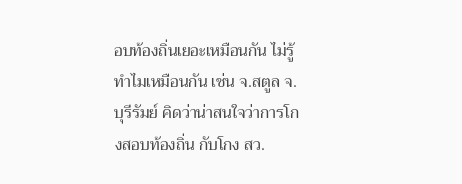อบท้องถิ่นเยอะเหมือนกัน ไม่รู้ทำไมเหมือนกัน เช่น จ.สตูล จ.บุรีรัมย์ คิดว่าน่าสนใจว่าการโกงสอบท้องถิ่น กับโกง สว.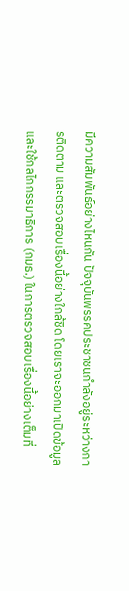มีความสัมพันธ์อย่างไหนกัน ปัจจุบันพรรคประชาชนกำลังอยู่ระหว่างการติดตาม และตรวจสอบเรื่องนี้อย่างใกล้ชิด โดยเราจะออกมาเปิดข้อมูล และใช้กลไกกรรมาธิการ (กมธ.) ในการตรวจสอบเรื่องนี้อย่างเต็มที่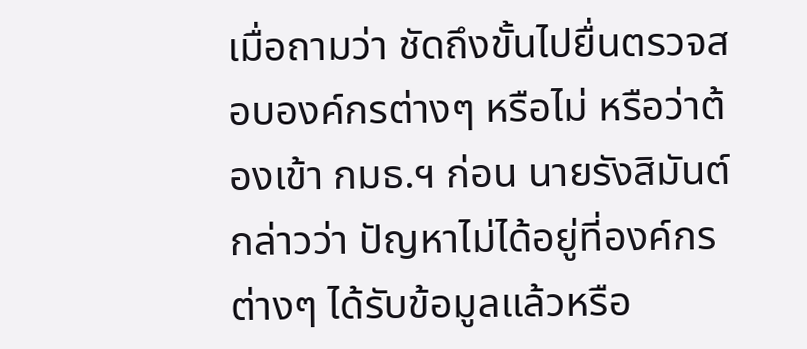เมื่อถามว่า ชัดถึงขั้นไปยื่นตรวจสอบองค์กรต่างๆ หรือไม่ หรือว่าต้องเข้า กมธ.ฯ ก่อน นายรังสิมันต์ กล่าวว่า ปัญหาไม่ได้อยู่ที่องค์กรต่างๆ ได้รับข้อมูลแล้วหรือ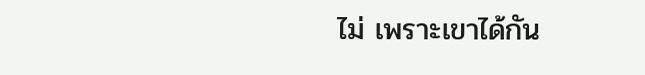ไม่ เพราะเขาได้กัน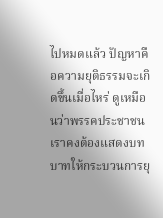ไปหมดแล้ว ปัญหาคือความยุติธรรมจะเกิดขึ้นเมื่อไหร่ ดูเหมือนว่าพรรคประชาชนเราคงต้องแสดงบทบาทให้กระบวนการยุ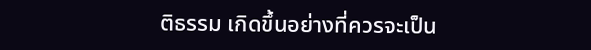ติธรรม เกิดขึ้นอย่างที่ควรจะเป็น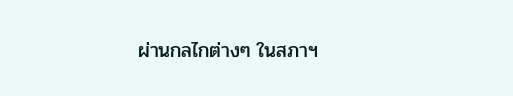ผ่านกลไกต่างๆ ในสภาฯ